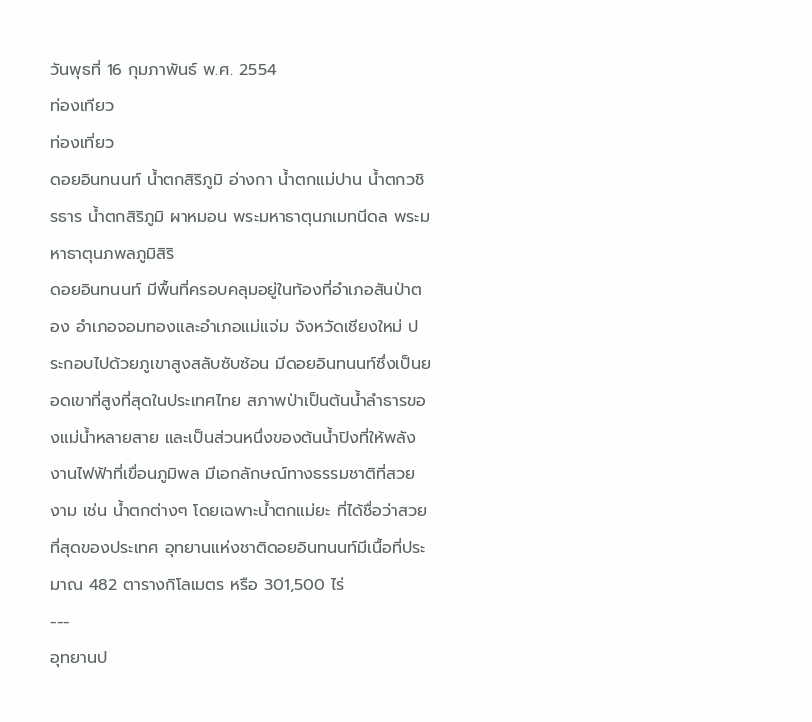วันพุธที่ 16 กุมภาพันธ์ พ.ศ. 2554
ท่องเทียว
ท่องเที่ยว
ดอยอินทนนท์ น้ำตกสิริภูมิ อ่างกา น้ำตกแม่ปาน น้ำตกวชิรธาร น้ำตกสิริภูมิ ผาหมอน พระมหาธาตุนภเมทนีดล พระมหาธาตุนภพลภูมิสิริ
ดอยอินทนนท์ มีพื้นที่ครอบคลุมอยู่ในท้องที่อำเภอสันป่าตอง อำเภอจอมทองและอำเภอแม่แจ่ม จังหวัดเชียงใหม่ ประกอบไปด้วยภูเขาสูงสลับซับซ้อน มีดอยอินทนนท์ซึ่งเป็นยอดเขาที่สูงที่สุดในประเทศไทย สภาพป่าเป็นต้นน้ำลำธารของแม่น้ำหลายสาย และเป็นส่วนหนึ่งของต้นน้ำปิงที่ให้พลังงานไฟฟ้าที่เขื่อนภูมิพล มีเอกลักษณ์ทางธรรมชาติที่สวยงาม เช่น น้ำตกต่างๆ โดยเฉพาะน้ำตกแม่ยะ ที่ได้ชื่อว่าสวยที่สุดของประเทศ อุทยานแห่งชาติดอยอินทนนท์มีเนื้อที่ประมาณ 482 ตารางกิโลเมตร หรือ 301,500 ไร่
---
อุทยานป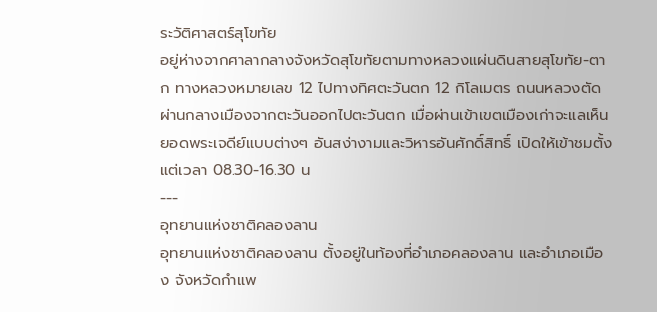ระวัติศาสตร์สุโขทัย
อยู่ห่างจากศาลากลางจังหวัดสุโขทัยตามทางหลวงแผ่นดินสายสุโขทัย-ตาก ทางหลวงหมายเลข 12 ไปทางทิศตะวันตก 12 กิโลเมตร ถนนหลวงตัดผ่านกลางเมืองจากตะวันออกไปตะวันตก เมื่อผ่านเข้าเขตเมืองเก่าจะแลเห็นยอดพระเจดีย์แบบต่างๆ อันสง่างามและวิหารอันศักดิ์สิทธิ์ เปิดให้เข้าชมตั้งแต่เวลา 08.30-16.30 น
---
อุทยานแห่งชาติคลองลาน
อุทยานแห่งชาติคลองลาน ตั้งอยู่ในท้องที่อำเภอคลองลาน และอำเภอเมือง จังหวัดกำแพ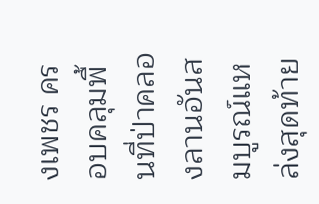งเพชร ครอบคลุมพื้นที่ป่าคลองลานอันสมบูรณ์แหล่งสุดท้าย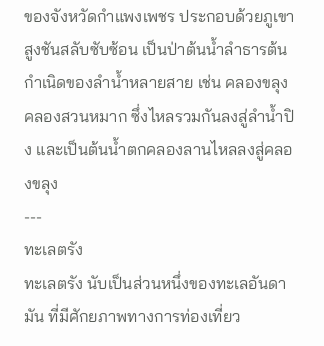ของจังหวัดกำแพงเพชร ประกอบด้วยภูเขาสูงชันสลับซับซ้อน เป็นป่าต้นน้ำลำธารต้นกำเนิดของลำน้ำหลายสาย เช่น คลองขลุง คลองสวนหมาก ซึ่งไหลรวมกันลงสู่ลำน้ำปิง และเป็นต้นน้ำตกคลองลานไหลลงสู่คลองขลุง
---
ทะเลตรัง
ทะเลตรัง นับเป็นส่วนหนึ่งของทะเลอันดามัน ที่มีศักยภาพทางการท่องเที่ยว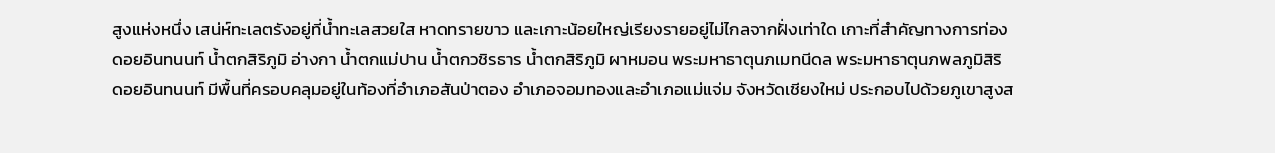สูงแห่งหนึ่ง เสน่ห์ทะเลตรังอยู่ที่น้ำทะเลสวยใส หาดทรายขาว และเกาะน้อยใหญ่เรียงรายอยู่ไม่ไกลจากฝั่งเท่าใด เกาะที่สำคัญทางการท่อง
ดอยอินทนนท์ น้ำตกสิริภูมิ อ่างกา น้ำตกแม่ปาน น้ำตกวชิรธาร น้ำตกสิริภูมิ ผาหมอน พระมหาธาตุนภเมทนีดล พระมหาธาตุนภพลภูมิสิริ
ดอยอินทนนท์ มีพื้นที่ครอบคลุมอยู่ในท้องที่อำเภอสันป่าตอง อำเภอจอมทองและอำเภอแม่แจ่ม จังหวัดเชียงใหม่ ประกอบไปด้วยภูเขาสูงส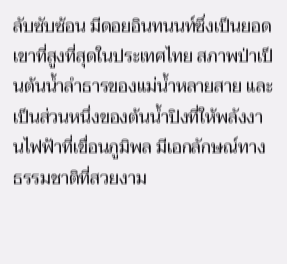ลับซับซ้อน มีดอยอินทนนท์ซึ่งเป็นยอดเขาที่สูงที่สุดในประเทศไทย สภาพป่าเป็นต้นน้ำลำธารของแม่น้ำหลายสาย และเป็นส่วนหนึ่งของต้นน้ำปิงที่ให้พลังงานไฟฟ้าที่เขื่อนภูมิพล มีเอกลักษณ์ทางธรรมชาติที่สวยงาม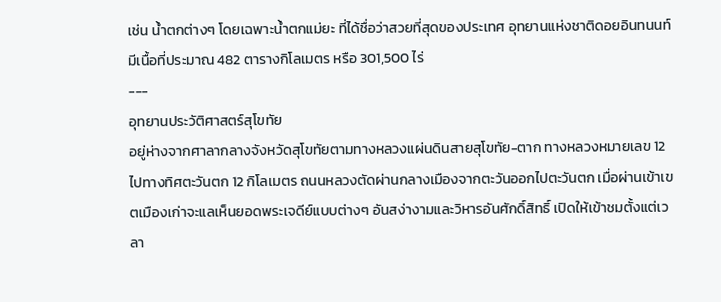เช่น น้ำตกต่างๆ โดยเฉพาะน้ำตกแม่ยะ ที่ได้ชื่อว่าสวยที่สุดของประเทศ อุทยานแห่งชาติดอยอินทนนท์มีเนื้อที่ประมาณ 482 ตารางกิโลเมตร หรือ 301,500 ไร่
---
อุทยานประวัติศาสตร์สุโขทัย
อยู่ห่างจากศาลากลางจังหวัดสุโขทัยตามทางหลวงแผ่นดินสายสุโขทัย-ตาก ทางหลวงหมายเลข 12 ไปทางทิศตะวันตก 12 กิโลเมตร ถนนหลวงตัดผ่านกลางเมืองจากตะวันออกไปตะวันตก เมื่อผ่านเข้าเขตเมืองเก่าจะแลเห็นยอดพระเจดีย์แบบต่างๆ อันสง่างามและวิหารอันศักดิ์สิทธิ์ เปิดให้เข้าชมตั้งแต่เวลา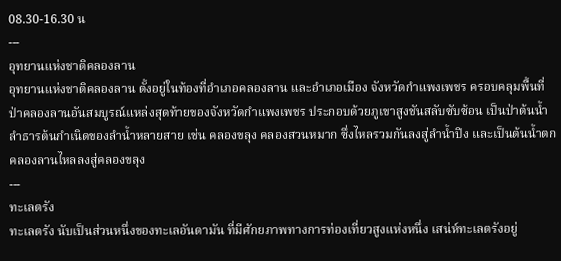08.30-16.30 น
---
อุทยานแห่งชาติคลองลาน
อุทยานแห่งชาติคลองลาน ตั้งอยู่ในท้องที่อำเภอคลองลาน และอำเภอเมือง จังหวัดกำแพงเพชร ครอบคลุมพื้นที่ป่าคลองลานอันสมบูรณ์แหล่งสุดท้ายของจังหวัดกำแพงเพชร ประกอบด้วยภูเขาสูงชันสลับซับซ้อน เป็นป่าต้นน้ำลำธารต้นกำเนิดของลำน้ำหลายสาย เช่น คลองขลุง คลองสวนหมาก ซึ่งไหลรวมกันลงสู่ลำน้ำปิง และเป็นต้นน้ำตกคลองลานไหลลงสู่คลองขลุง
---
ทะเลตรัง
ทะเลตรัง นับเป็นส่วนหนึ่งของทะเลอันดามัน ที่มีศักยภาพทางการท่องเที่ยวสูงแห่งหนึ่ง เสน่ห์ทะเลตรังอยู่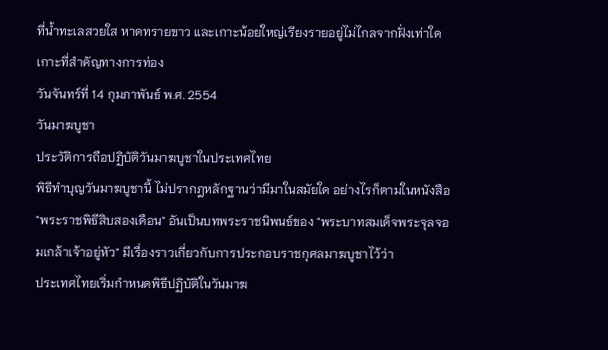ที่น้ำทะเลสวยใส หาดทรายขาว และเกาะน้อยใหญ่เรียงรายอยู่ไม่ไกลจากฝั่งเท่าใด เกาะที่สำคัญทางการท่อง
วันจันทร์ที่ 14 กุมภาพันธ์ พ.ศ. 2554
วันมาฆบูชา
ประวัติการถือปฏิบัติวันมาฆบูชาในประเทศไทย
พิธีทำบุญวันมาฆบูชานี้ ไม่ปรากฎหลักฐานว่ามีมาในสมัยใด อย่างไรก็ตามในหนังสือ "พระราชพิธีสิบสองเดือน" อันเป็นบทพระราชนิพนธ์ของ "พระบาทสมเด็จพระจุลจอมเกล้าเจ้าอยู่หัว" มีเรื่องราวเกี่ยวกับการประกอบราชกุศลมาฆบูชาไว้ว่า
ประเทศไทยเริ่มกำหนดพิธีปฏิบัติในวันมาฆ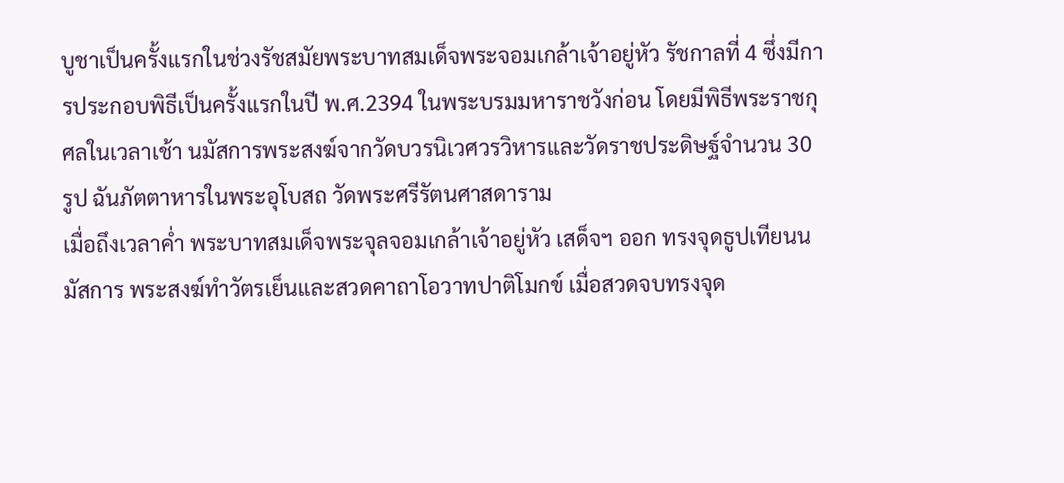บูชาเป็นครั้งแรกในช่วงรัชสมัยพระบาทสมเด็จพระจอมเกล้าเจ้าอยู่หัว รัชกาลที่ 4 ซึ่งมีการประกอบพิธีเป็นครั้งแรกในปี พ.ศ.2394 ในพระบรมมหาราชวังก่อน โดยมีพิธีพระราชกุศลในเวลาเช้า นมัสการพระสงฆ์จากวัดบวรนิเวศวรวิหารและวัดราชประดิษฐ์จำนวน 30 รูป ฉันภัตตาหารในพระอุโบสถ วัดพระศรีรัตนศาสดาราม
เมื่อถึงเวลาค่ำ พระบาทสมเด็จพระจุลจอมเกล้าเจ้าอยู่หัว เสด็จฯ ออก ทรงจุดธูปเทียนนมัสการ พระสงฆ์ทำวัตรเย็นและสวดคาถาโอวาทปาติโมกข์ เมื่อสวดจบทรงจุด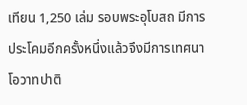เทียน 1,250 เล่ม รอบพระอุโบสถ มีการประโคมอีกครั้งหนึ่งแล้วจึงมีการเทศนาโอวาทปาติ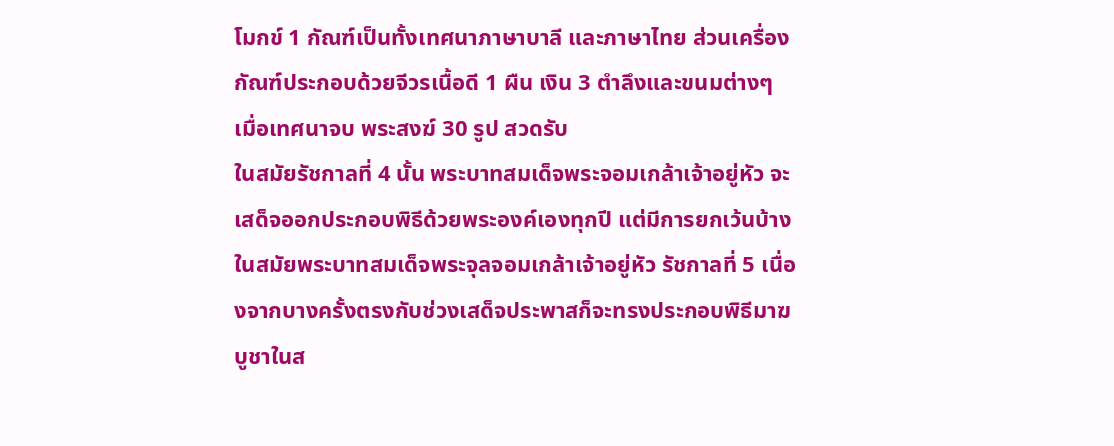โมกข์ 1 กัณฑ์เป็นทั้งเทศนาภาษาบาลี และภาษาไทย ส่วนเครื่องกัณฑ์ประกอบด้วยจีวรเนื้อดี 1 ผืน เงิน 3 ตำลึงและขนมต่างๆ เมื่อเทศนาจบ พระสงฆ์ 30 รูป สวดรับ
ในสมัยรัชกาลที่ 4 นั้น พระบาทสมเด็จพระจอมเกล้าเจ้าอยู่หัว จะเสด็จออกประกอบพิธีด้วยพระองค์เองทุกปี แต่มีการยกเว้นบ้างในสมัยพระบาทสมเด็จพระจุลจอมเกล้าเจ้าอยู่หัว รัชกาลที่ 5 เนื่องจากบางครั้งตรงกับช่วงเสด็จประพาสก็จะทรงประกอบพิธีมาฆบูชาในส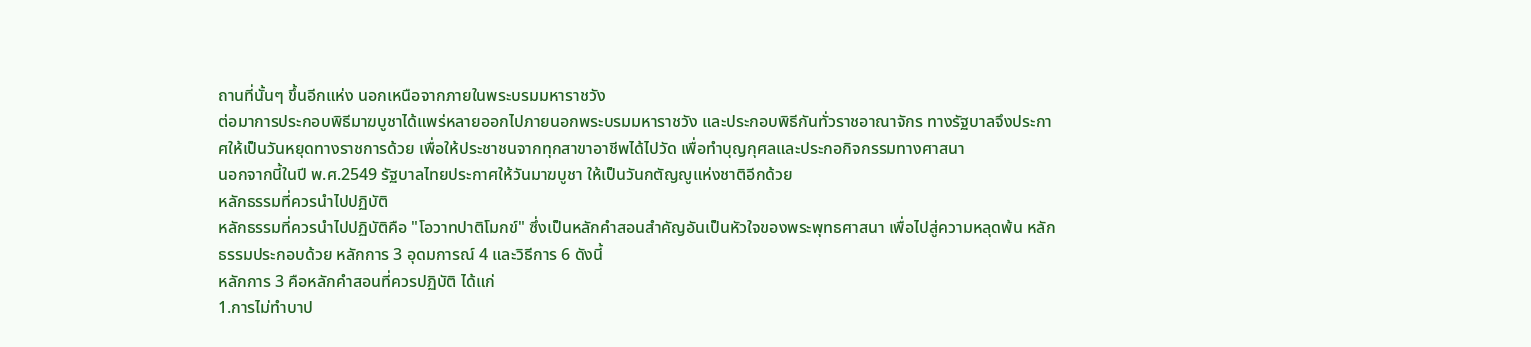ถานที่นั้นๆ ขึ้นอีกแห่ง นอกเหนือจากภายในพระบรมมหาราชวัง
ต่อมาการประกอบพิธีมาฆบูชาได้แพร่หลายออกไปภายนอกพระบรมมหาราชวัง และประกอบพิธีกันทั่วราชอาณาจักร ทางรัฐบาลจึงประกาศให้เป็นวันหยุดทางราชการด้วย เพื่อให้ประชาชนจากทุกสาขาอาชีพได้ไปวัด เพื่อทำบุญกุศลและประกอกิจกรรมทางศาสนา
นอกจากนี้ในปี พ.ศ.2549 รัฐบาลไทยประกาศให้วันมาฆบูชา ให้เป็นวันกตัญญูแห่งชาติอีกด้วย
หลักธรรมที่ควรนำไปปฏิบัติ
หลักธรรมที่ควรนำไปปฏิบัติคือ "โอวาทปาติโมกข์" ซึ่งเป็นหลักคำสอนสำคัญอันเป็นหัวใจของพระพุทธศาสนา เพื่อไปสู่ความหลุดพ้น หลักธรรมประกอบด้วย หลักการ 3 อุดมการณ์ 4 และวิธีการ 6 ดังนี้
หลักการ 3 คือหลักคำสอนที่ควรปฏิบัติ ได้แก่
1.การไม่ทำบาป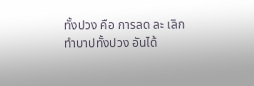ทั้งปวง คือ การลด ละ เลิก ทำบาปทั้งปวง อันได้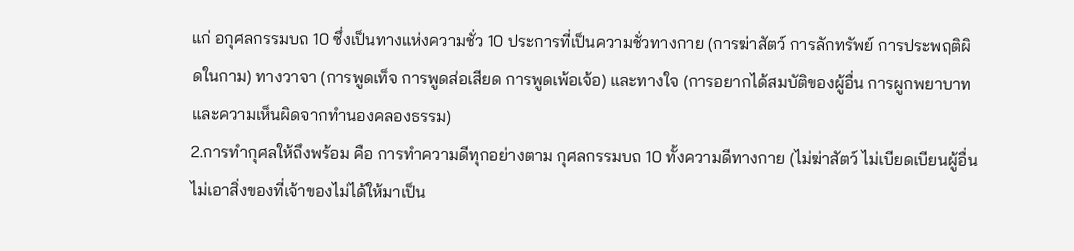แก่ อกุศลกรรมบถ 10 ซึ่งเป็นทางแห่งความชั่ว 10 ประการที่เป็นความชั่วทางกาย (การฆ่าสัตว์ การลักทรัพย์ การประพฤติผิดในกาม) ทางวาจา (การพูดเท็จ การพูดส่อเสียด การพูดเพ้อเจ้อ) และทางใจ (การอยากได้สมบัติของผู้อื่น การผูกพยาบาท และความเห็นผิดจากทำนองคลองธรรม)
2.การทำกุศลให้ถึงพร้อม คือ การทำความดีทุกอย่างตาม กุศลกรรมบถ 10 ทั้งความดีทางกาย (ไม่ฆ่าสัตว์ ไม่เบียดเบียนผู้อื่น ไม่เอาสิ่งของที่เจ้าของไม่ได้ให้มาเป็น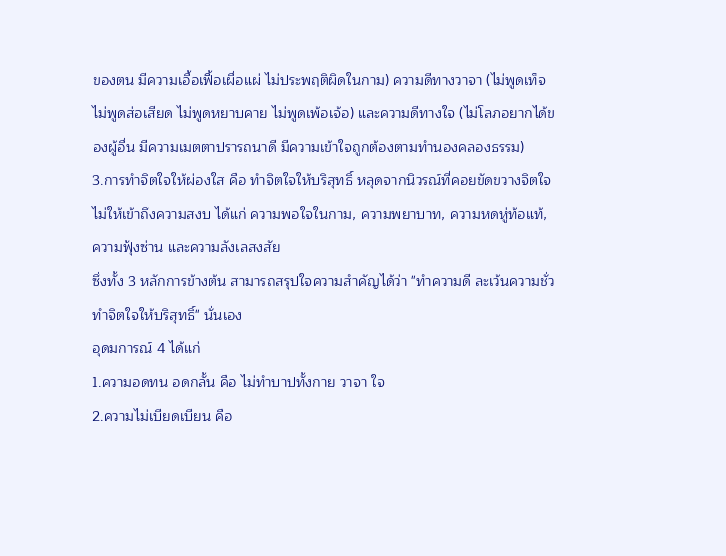ของตน มีความเอื้อเฟื้อเผื่อแผ่ ไม่ประพฤติผิดในกาม) ความดีทางวาจา (ไม่พูดเท็จ ไม่พูดส่อเสียด ไม่พูดหยาบคาย ไม่พูดเพ้อเจ้อ) และความดีทางใจ (ไม่โลภอยากได้ของผู้อื่น มีความเมตตาปรารถนาดี มีความเข้าใจถูกต้องตามทำนองคลองธรรม)
3.การทำจิตใจให้ผ่องใส คือ ทำจิตใจให้บริสุทธิ์ หลุดจากนิวรณ์ที่คอยขัดขวางจิตใจไม่ให้เข้าถึงความสงบ ได้แก่ ความพอใจในกาม, ความพยาบาท, ความหดหู่ท้อแท้, ความฟุ้งซ่าน และความลังเลสงสัย
ซึ่งทั้ง 3 หลักการข้างต้น สามารถสรุปใจความสำคัญได้ว่า "ทำความดี ละเว้นความชั่ว ทำจิตใจให้บริสุทธิ์" นั่นเอง
อุดมการณ์ 4 ได้แก่
1.ความอดทน อดกลั้น คือ ไม่ทำบาปทั้งกาย วาจา ใจ
2.ความไม่เบียดเบียน คือ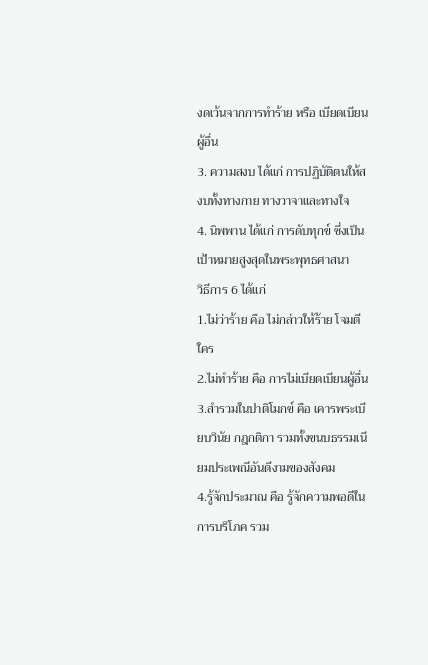งดเว้นจากการทำร้าย หรือ เบียดเบียนผู้อื่น
3. ความสงบ ได้แก่ การปฏิบัติตนให้สงบทั้งทางกาย ทางวาจาและทางใจ
4. นิพพาน ได้แก่ การดับทุกข์ ซึ่งเป็นเป้าหมายสูงสุดในพระพุทธศาสนา
วิธีการ 6 ได้แก่
1.ไม่ว่าร้าย คือ ไม่กล่าวให้ร้าย โจมตีใคร
2.ไม่ทำร้าย คือ การไม่เบียดเบียนผู้อื่น
3.สำรวมในปาติโมกข์ คือ เคารพระเบียบวินัย กฎกติกา รวมทั้งขนบธรรมเนียมประเพณีอันดีงามของสังคม
4.รู้จักประมาณ คือ รู้จักความพอดีในการบริโภค รวม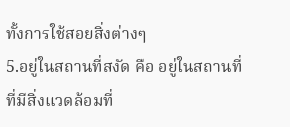ทั้งการใช้สอยสิ่งต่างๆ
5.อยู่ในสถานที่สงัด คือ อยู่ในสถานที่ที่มีสิ่งแวดล้อมที่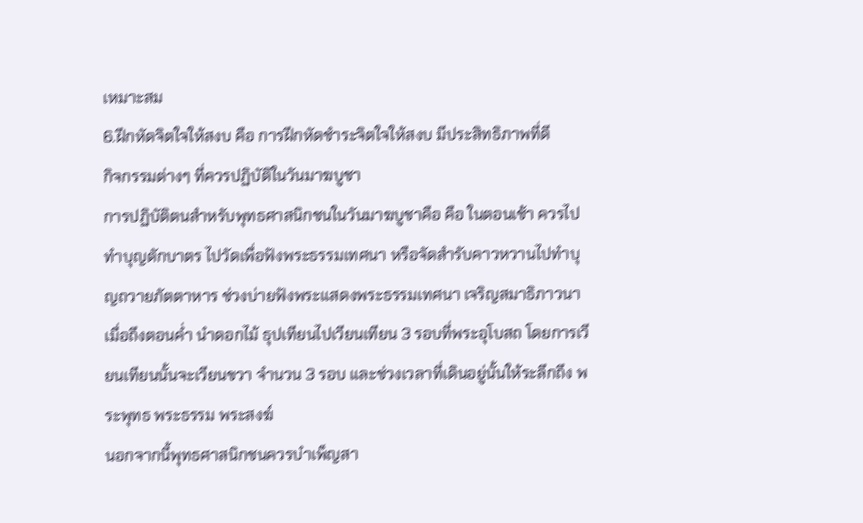เหมาะสม
6.ฝึกหัดจิตใจให้สงบ คือ การฝึกหัดชำระจิตใจให้สงบ มีประสิทธิภาพที่ดี
กิจกรรมต่างๆ ที่ควรปฏิบัติในวันมาฆบูชา
การปฏิบัติตนสำหรับพุทธศาสนิกชนในวันมาฆบูชาคือ คือ ในตอนเช้า ควรไปทำบุญตักบาตร ไปวัดเพื่อฟังพระธรรมเทศนา หรือจัดสำรับคาวหวานไปทำบุญถวายภัตตาหาร ช่วงบ่ายฟังพระแสดงพระธรรมเทศนา เจริญสมาธิภาวนา เมื่อถึงตอนค่ำ นำดอกไม้ ธุปเทียนไปเวียนเทียน 3 รอบที่พระอุโบสถ โดยการเวียนเทียนนั้นจะเวียนขวา จำนวน 3 รอบ และช่วงเวลาที่เดินอยู่นั้นให้ระลึกถึง พระพุทธ พระธรรม พระสงฆ์
นอกจากนี้พุทธศาสนิกชนควรบำเพ็ญสา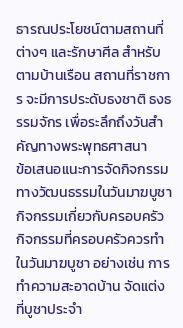ธารณประโยชน์ตามสถานที่ต่างๆ และรักษาศีล สำหรับตามบ้านเรือน สถานที่ราชการ จะมีการประดับธงชาติ ธงธรรมจักร เพื่อระลึกถึงวันสำคัญทางพระพุทธศาสนา
ข้อเสนอแนะการจัดกิจกรรมทางวัฒนธรรมในวันมาฆบูชา
กิจกรรมเกี่ยวกับครอบครัว
กิจกรรมที่ครอบครัวควรทำในวันมาฆบูชา อย่างเช่น การทำความสะอาดบ้าน จัดแต่งที่บูชาประจำ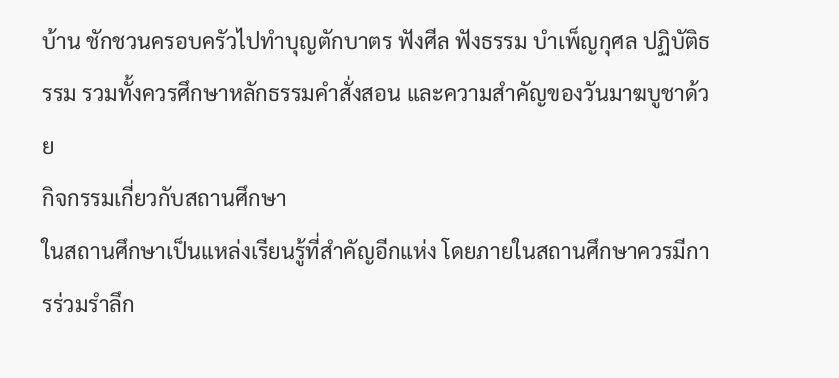บ้าน ชักชวนครอบครัวไปทำบุญตักบาตร ฟังศีล ฟังธรรม บำเพ็ญกุศล ปฏิบัติธรรม รวมทั้งควรศึกษาหลักธรรมคำสั่งสอน และความสำคัญของวันมาฆบูชาด้วย
กิจกรรมเกี่ยวกับสถานศึกษา
ในสถานศึกษาเป็นแหล่งเรียนรู้ที่สำคัญอีกแห่ง โดยภายในสถานศึกษาควรมีการร่วมรำลึก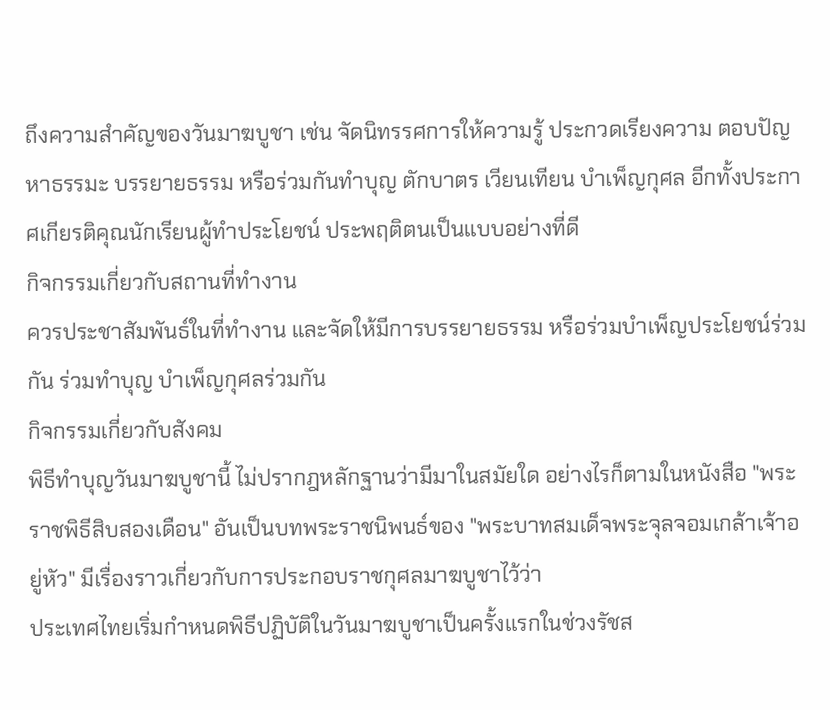ถึงความสำคัญของวันมาฆบูชา เช่น จัดนิทรรศการให้ความรู้ ประกวดเรียงความ ตอบปัญหาธรรมะ บรรยายธรรม หรือร่วมกันทำบุญ ตักบาตร เวียนเทียน บำเพ็ญกุศล อีกทั้งประกาศเกียรติคุณนักเรียนผู้ทำประโยชน์ ประพฤติตนเป็นแบบอย่างที่ดี
กิจกรรมเกี่ยวกับสถานที่ทำงาน
ควรประชาสัมพันธ์ในที่ทำงาน และจัดให้มีการบรรยายธรรม หรือร่วมบำเพ็ญประโยชน์ร่วมกัน ร่วมทำบุญ บำเพ็ญกุศลร่วมกัน
กิจกรรมเกี่ยวกับสังคม
พิธีทำบุญวันมาฆบูชานี้ ไม่ปรากฎหลักฐานว่ามีมาในสมัยใด อย่างไรก็ตามในหนังสือ "พระราชพิธีสิบสองเดือน" อันเป็นบทพระราชนิพนธ์ของ "พระบาทสมเด็จพระจุลจอมเกล้าเจ้าอยู่หัว" มีเรื่องราวเกี่ยวกับการประกอบราชกุศลมาฆบูชาไว้ว่า
ประเทศไทยเริ่มกำหนดพิธีปฏิบัติในวันมาฆบูชาเป็นครั้งแรกในช่วงรัชส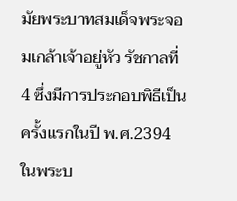มัยพระบาทสมเด็จพระจอมเกล้าเจ้าอยู่หัว รัชกาลที่ 4 ซึ่งมีการประกอบพิธีเป็นครั้งแรกในปี พ.ศ.2394 ในพระบ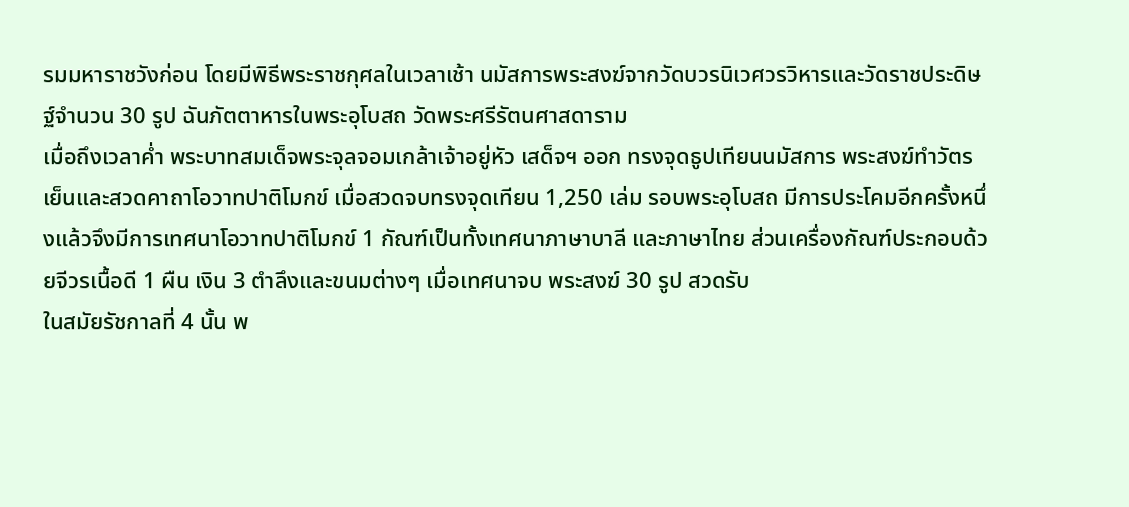รมมหาราชวังก่อน โดยมีพิธีพระราชกุศลในเวลาเช้า นมัสการพระสงฆ์จากวัดบวรนิเวศวรวิหารและวัดราชประดิษฐ์จำนวน 30 รูป ฉันภัตตาหารในพระอุโบสถ วัดพระศรีรัตนศาสดาราม
เมื่อถึงเวลาค่ำ พระบาทสมเด็จพระจุลจอมเกล้าเจ้าอยู่หัว เสด็จฯ ออก ทรงจุดธูปเทียนนมัสการ พระสงฆ์ทำวัตรเย็นและสวดคาถาโอวาทปาติโมกข์ เมื่อสวดจบทรงจุดเทียน 1,250 เล่ม รอบพระอุโบสถ มีการประโคมอีกครั้งหนึ่งแล้วจึงมีการเทศนาโอวาทปาติโมกข์ 1 กัณฑ์เป็นทั้งเทศนาภาษาบาลี และภาษาไทย ส่วนเครื่องกัณฑ์ประกอบด้วยจีวรเนื้อดี 1 ผืน เงิน 3 ตำลึงและขนมต่างๆ เมื่อเทศนาจบ พระสงฆ์ 30 รูป สวดรับ
ในสมัยรัชกาลที่ 4 นั้น พ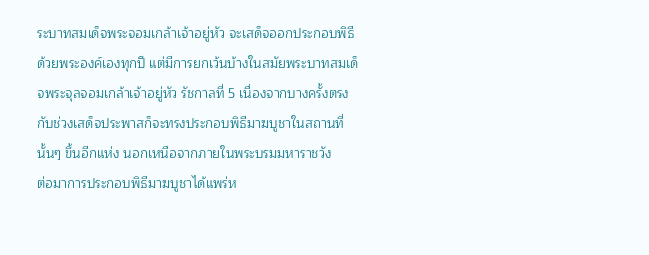ระบาทสมเด็จพระจอมเกล้าเจ้าอยู่หัว จะเสด็จออกประกอบพิธีด้วยพระองค์เองทุกปี แต่มีการยกเว้นบ้างในสมัยพระบาทสมเด็จพระจุลจอมเกล้าเจ้าอยู่หัว รัชกาลที่ 5 เนื่องจากบางครั้งตรงกับช่วงเสด็จประพาสก็จะทรงประกอบพิธีมาฆบูชาในสถานที่นั้นๆ ขึ้นอีกแห่ง นอกเหนือจากภายในพระบรมมหาราชวัง
ต่อมาการประกอบพิธีมาฆบูชาได้แพร่ห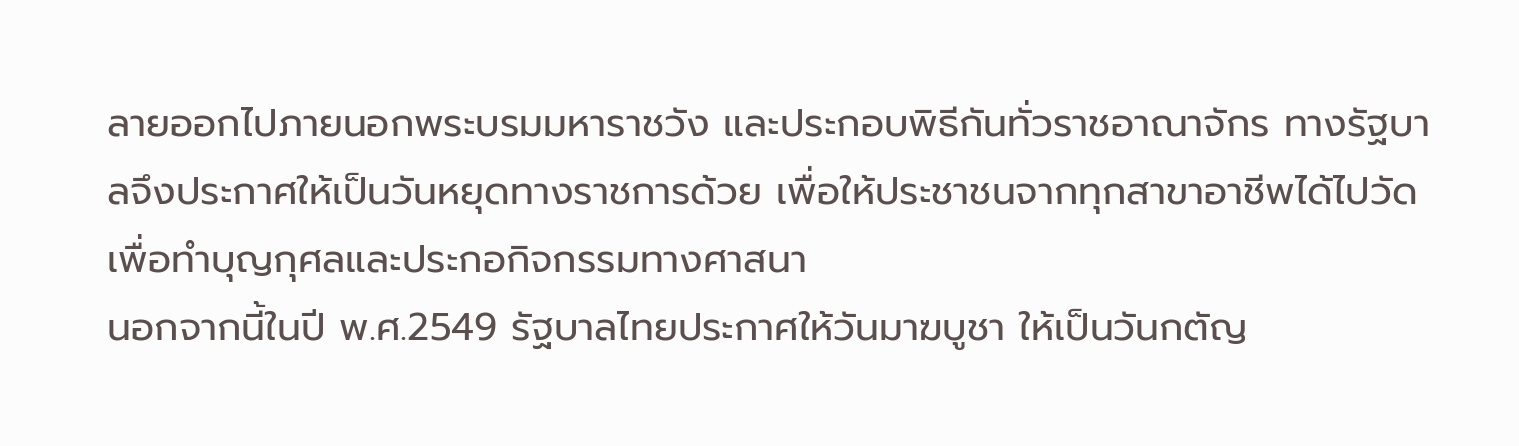ลายออกไปภายนอกพระบรมมหาราชวัง และประกอบพิธีกันทั่วราชอาณาจักร ทางรัฐบาลจึงประกาศให้เป็นวันหยุดทางราชการด้วย เพื่อให้ประชาชนจากทุกสาขาอาชีพได้ไปวัด เพื่อทำบุญกุศลและประกอกิจกรรมทางศาสนา
นอกจากนี้ในปี พ.ศ.2549 รัฐบาลไทยประกาศให้วันมาฆบูชา ให้เป็นวันกตัญ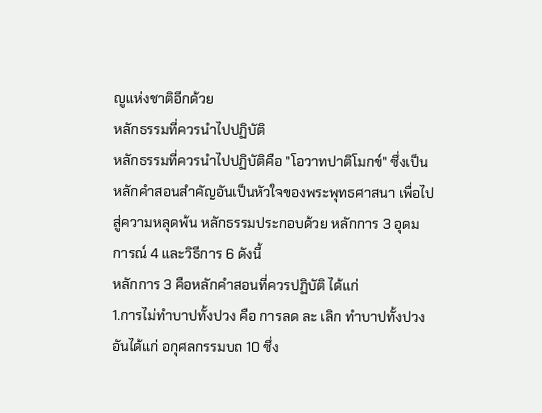ญูแห่งชาติอีกด้วย
หลักธรรมที่ควรนำไปปฏิบัติ
หลักธรรมที่ควรนำไปปฏิบัติคือ "โอวาทปาติโมกข์" ซึ่งเป็นหลักคำสอนสำคัญอันเป็นหัวใจของพระพุทธศาสนา เพื่อไปสู่ความหลุดพ้น หลักธรรมประกอบด้วย หลักการ 3 อุดมการณ์ 4 และวิธีการ 6 ดังนี้
หลักการ 3 คือหลักคำสอนที่ควรปฏิบัติ ได้แก่
1.การไม่ทำบาปทั้งปวง คือ การลด ละ เลิก ทำบาปทั้งปวง อันได้แก่ อกุศลกรรมบถ 10 ซึ่ง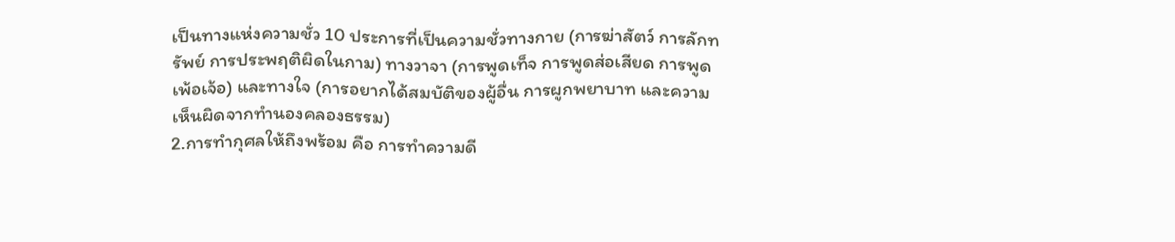เป็นทางแห่งความชั่ว 10 ประการที่เป็นความชั่วทางกาย (การฆ่าสัตว์ การลักทรัพย์ การประพฤติผิดในกาม) ทางวาจา (การพูดเท็จ การพูดส่อเสียด การพูดเพ้อเจ้อ) และทางใจ (การอยากได้สมบัติของผู้อื่น การผูกพยาบาท และความเห็นผิดจากทำนองคลองธรรม)
2.การทำกุศลให้ถึงพร้อม คือ การทำความดี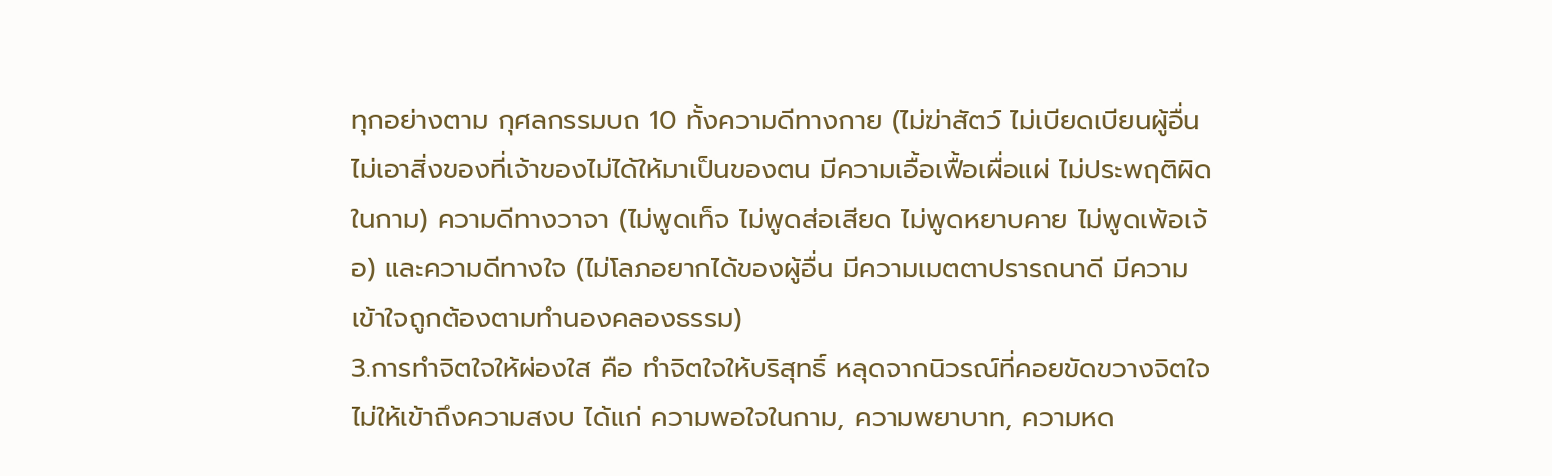ทุกอย่างตาม กุศลกรรมบถ 10 ทั้งความดีทางกาย (ไม่ฆ่าสัตว์ ไม่เบียดเบียนผู้อื่น ไม่เอาสิ่งของที่เจ้าของไม่ได้ให้มาเป็นของตน มีความเอื้อเฟื้อเผื่อแผ่ ไม่ประพฤติผิดในกาม) ความดีทางวาจา (ไม่พูดเท็จ ไม่พูดส่อเสียด ไม่พูดหยาบคาย ไม่พูดเพ้อเจ้อ) และความดีทางใจ (ไม่โลภอยากได้ของผู้อื่น มีความเมตตาปรารถนาดี มีความเข้าใจถูกต้องตามทำนองคลองธรรม)
3.การทำจิตใจให้ผ่องใส คือ ทำจิตใจให้บริสุทธิ์ หลุดจากนิวรณ์ที่คอยขัดขวางจิตใจไม่ให้เข้าถึงความสงบ ได้แก่ ความพอใจในกาม, ความพยาบาท, ความหด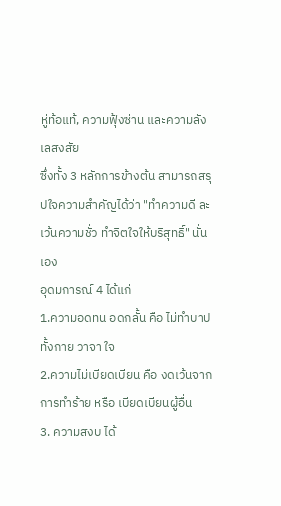หู่ท้อแท้, ความฟุ้งซ่าน และความลังเลสงสัย
ซึ่งทั้ง 3 หลักการข้างต้น สามารถสรุปใจความสำคัญได้ว่า "ทำความดี ละเว้นความชั่ว ทำจิตใจให้บริสุทธิ์" นั่นเอง
อุดมการณ์ 4 ได้แก่
1.ความอดทน อดกลั้น คือ ไม่ทำบาปทั้งกาย วาจา ใจ
2.ความไม่เบียดเบียน คือ งดเว้นจากการทำร้าย หรือ เบียดเบียนผู้อื่น
3. ความสงบ ได้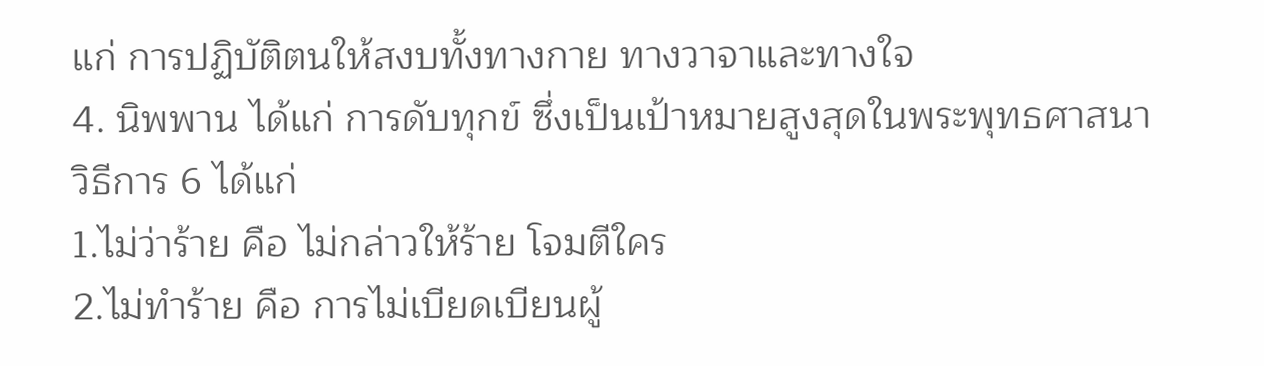แก่ การปฏิบัติตนให้สงบทั้งทางกาย ทางวาจาและทางใจ
4. นิพพาน ได้แก่ การดับทุกข์ ซึ่งเป็นเป้าหมายสูงสุดในพระพุทธศาสนา
วิธีการ 6 ได้แก่
1.ไม่ว่าร้าย คือ ไม่กล่าวให้ร้าย โจมตีใคร
2.ไม่ทำร้าย คือ การไม่เบียดเบียนผู้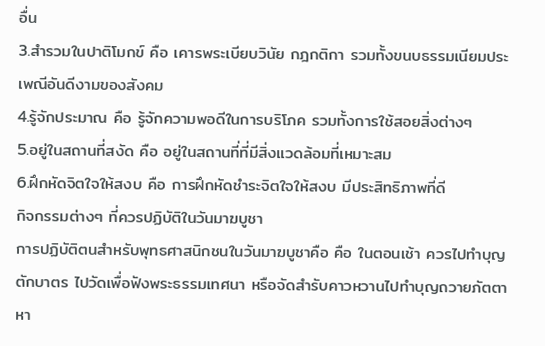อื่น
3.สำรวมในปาติโมกข์ คือ เคารพระเบียบวินัย กฎกติกา รวมทั้งขนบธรรมเนียมประเพณีอันดีงามของสังคม
4.รู้จักประมาณ คือ รู้จักความพอดีในการบริโภค รวมทั้งการใช้สอยสิ่งต่างๆ
5.อยู่ในสถานที่สงัด คือ อยู่ในสถานที่ที่มีสิ่งแวดล้อมที่เหมาะสม
6.ฝึกหัดจิตใจให้สงบ คือ การฝึกหัดชำระจิตใจให้สงบ มีประสิทธิภาพที่ดี
กิจกรรมต่างๆ ที่ควรปฏิบัติในวันมาฆบูชา
การปฏิบัติตนสำหรับพุทธศาสนิกชนในวันมาฆบูชาคือ คือ ในตอนเช้า ควรไปทำบุญตักบาตร ไปวัดเพื่อฟังพระธรรมเทศนา หรือจัดสำรับคาวหวานไปทำบุญถวายภัตตาหา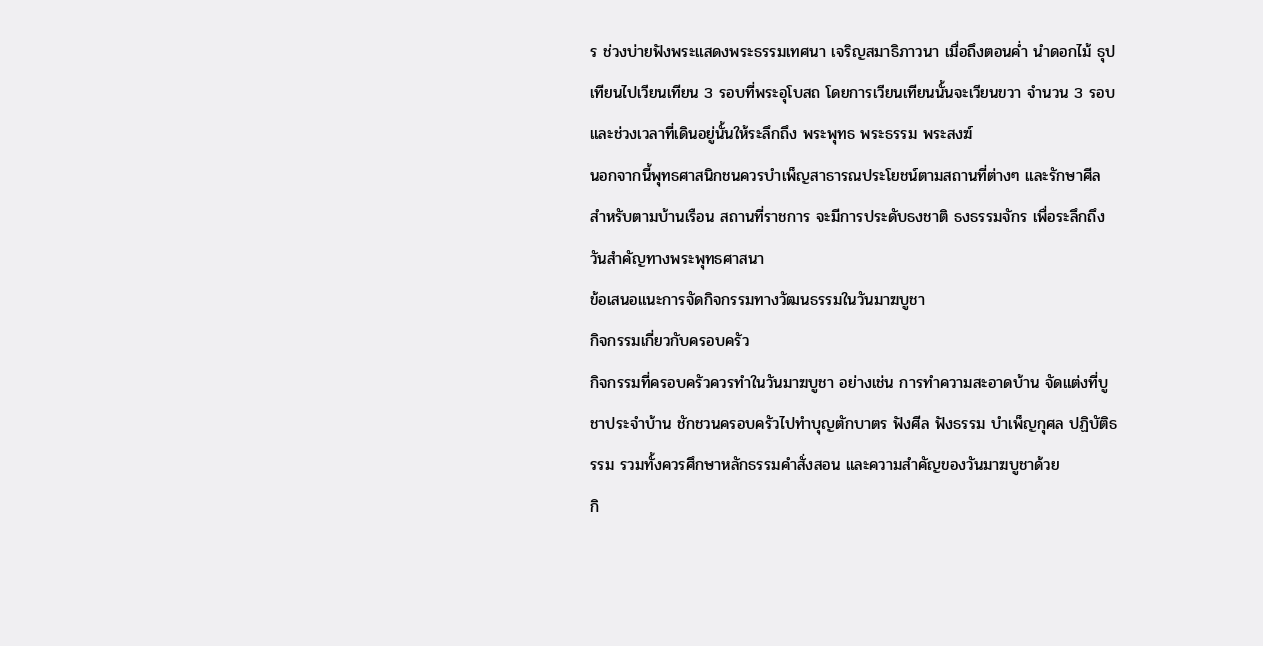ร ช่วงบ่ายฟังพระแสดงพระธรรมเทศนา เจริญสมาธิภาวนา เมื่อถึงตอนค่ำ นำดอกไม้ ธุปเทียนไปเวียนเทียน 3 รอบที่พระอุโบสถ โดยการเวียนเทียนนั้นจะเวียนขวา จำนวน 3 รอบ และช่วงเวลาที่เดินอยู่นั้นให้ระลึกถึง พระพุทธ พระธรรม พระสงฆ์
นอกจากนี้พุทธศาสนิกชนควรบำเพ็ญสาธารณประโยชน์ตามสถานที่ต่างๆ และรักษาศีล สำหรับตามบ้านเรือน สถานที่ราชการ จะมีการประดับธงชาติ ธงธรรมจักร เพื่อระลึกถึงวันสำคัญทางพระพุทธศาสนา
ข้อเสนอแนะการจัดกิจกรรมทางวัฒนธรรมในวันมาฆบูชา
กิจกรรมเกี่ยวกับครอบครัว
กิจกรรมที่ครอบครัวควรทำในวันมาฆบูชา อย่างเช่น การทำความสะอาดบ้าน จัดแต่งที่บูชาประจำบ้าน ชักชวนครอบครัวไปทำบุญตักบาตร ฟังศีล ฟังธรรม บำเพ็ญกุศล ปฏิบัติธรรม รวมทั้งควรศึกษาหลักธรรมคำสั่งสอน และความสำคัญของวันมาฆบูชาด้วย
กิ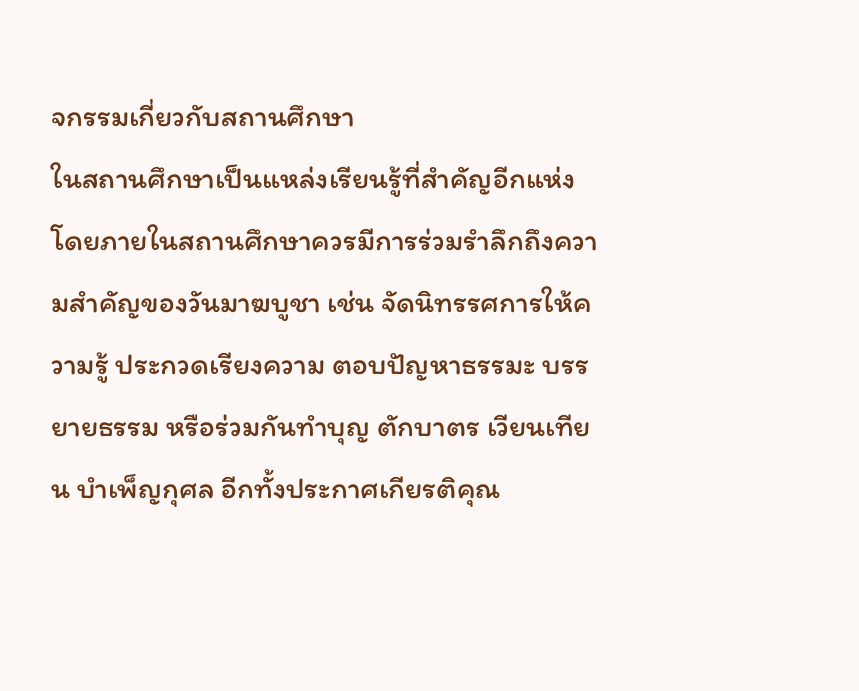จกรรมเกี่ยวกับสถานศึกษา
ในสถานศึกษาเป็นแหล่งเรียนรู้ที่สำคัญอีกแห่ง โดยภายในสถานศึกษาควรมีการร่วมรำลึกถึงความสำคัญของวันมาฆบูชา เช่น จัดนิทรรศการให้ความรู้ ประกวดเรียงความ ตอบปัญหาธรรมะ บรรยายธรรม หรือร่วมกันทำบุญ ตักบาตร เวียนเทียน บำเพ็ญกุศล อีกทั้งประกาศเกียรติคุณ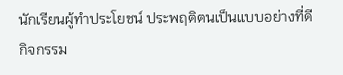นักเรียนผู้ทำประโยชน์ ประพฤติตนเป็นแบบอย่างที่ดี
กิจกรรม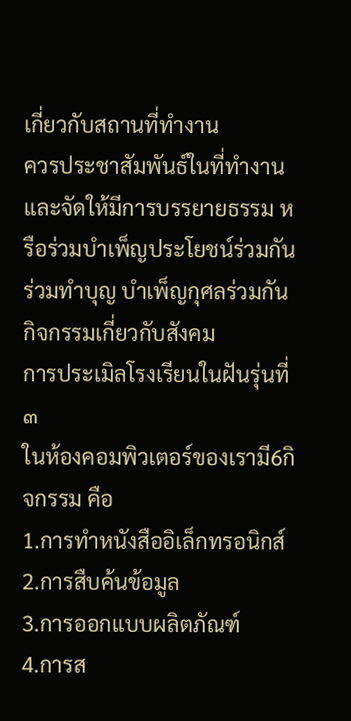เกี่ยวกับสถานที่ทำงาน
ควรประชาสัมพันธ์ในที่ทำงาน และจัดให้มีการบรรยายธรรม หรือร่วมบำเพ็ญประโยชน์ร่วมกัน ร่วมทำบุญ บำเพ็ญกุศลร่วมกัน
กิจกรรมเกี่ยวกับสังคม
การประเมิลโรงเรียนในฝันรุ่นที่๓
ในห้องคอมพิวเตอร์ของเรามี6กิจกรรม คือ
1.การทำหนังสืออิเล็กทรอนิกส์
2.การสืบค้นข้อมูล
3.การออกแบบผลิตภัณฑ์
4.การส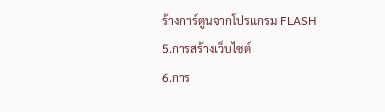ร้างการ์ตูนจากโปรแกรม FLASH
5.การสร้างเว็บไซต์
6.การ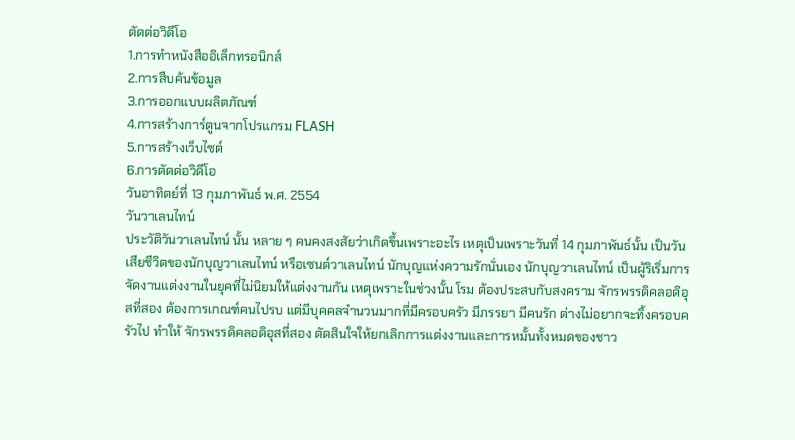ตัดต่อวิดีโอ
1.การทำหนังสืออิเล็กทรอนิกส์
2.การสืบค้นข้อมูล
3.การออกแบบผลิตภัณฑ์
4.การสร้างการ์ตูนจากโปรแกรม FLASH
5.การสร้างเว็บไซต์
6.การตัดต่อวิดีโอ
วันอาทิตย์ที่ 13 กุมภาพันธ์ พ.ศ. 2554
วันวาเลนไทน์
ประวัติวันวาเลนไทน์ นั้น หลาย ๆ คนคงสงสัยว่าเกิดขึ้นเพราะอะไร เหตุเป็นเพราะวันที่ 14 กุมภาพันธ์นั้น เป็นวันเสียชีวิตของนักบุญวาเลนไทน์ หรือเซนต์วาเลนไทน์ นักบุญแห่งความรักนั่นเอง นักบุญวาเลนไทน์ เป็นผู้ริเริ่มการจัดงานแต่งงานในยุคที่ไม่นิยมให้แต่งงานกัน เหตุเพราะในช่วงนั้น โรม ต้องประสบกับสงคราม จักรพรรดิคลอดิอุสที่สอง ต้องการเกณฑ์คนไปรบ แต่มีบุคคลจำนวนมากที่มีครอบครัว มีภรรยา มีคนรัก ต่างไม่อยากจะทิ้งครอบครัวไป ทำให้ จักรพรรดิคลอดิอุสที่สอง ตัดสินใจให้ยกเลิกการแต่งงานและการหมั้นทั้งหมดของชาว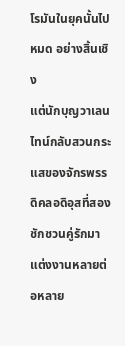โรมันในยุคนั้นไปหมด อย่างสิ้นเชิง
แต่นักบุญวาเลนไทน์กลับสวนกระแสของจักรพรรดิคลอดิอุสที่สอง ชักชวนคู่รักมาแต่งงานหลายต่อหลาย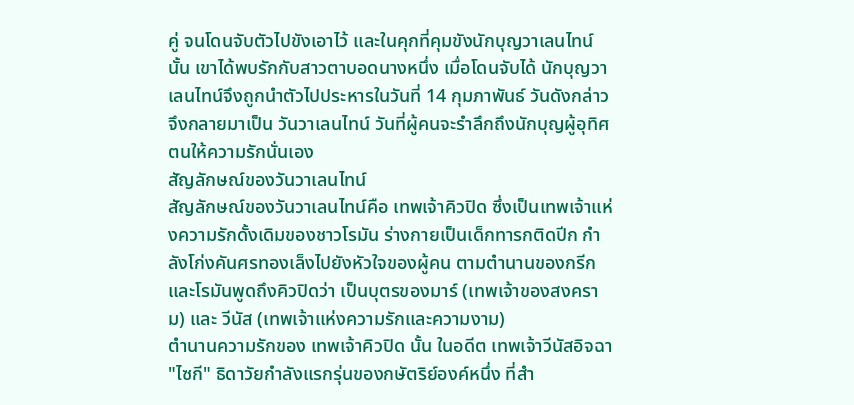คู่ จนโดนจับตัวไปขังเอาไว้ และในคุกที่คุมขังนักบุญวาเลนไทน์นั้น เขาได้พบรักกับสาวตาบอดนางหนึ่ง เมื่อโดนจับได้ นักบุญวาเลนไทน์จึงถูกนำตัวไปประหารในวันที่ 14 กุมภาพันธ์ วันดังกล่าวจึงกลายมาเป็น วันวาเลนไทน์ วันที่ผู้คนจะรำลึกถึงนักบุญผู้อุทิศตนให้ความรักนั่นเอง
สัญลักษณ์ของวันวาเลนไทน์
สัญลักษณ์ของวันวาเลนไทน์คือ เทพเจ้าคิวปิด ซึ่งเป็นเทพเจ้าแห่งความรักดั้งเดิมของชาวโรมัน ร่างกายเป็นเด็กทารกติดปีก กำลังโก่งคันศรทองเล็งไปยังหัวใจของผู้คน ตามตำนานของกรีกและโรมันพูดถึงคิวปิดว่า เป็นบุตรของมาร์ (เทพเจ้าของสงคราม) และ วีนัส (เทพเจ้าแห่งความรักและความงาม)
ตำนานความรักของ เทพเจ้าคิวปิด นั้น ในอดีต เทพเจ้าวีนัสอิจฉา "ไซกี" ธิดาวัยกำลังแรกรุ่นของกษัตริย์องค์หนึ่ง ที่สำ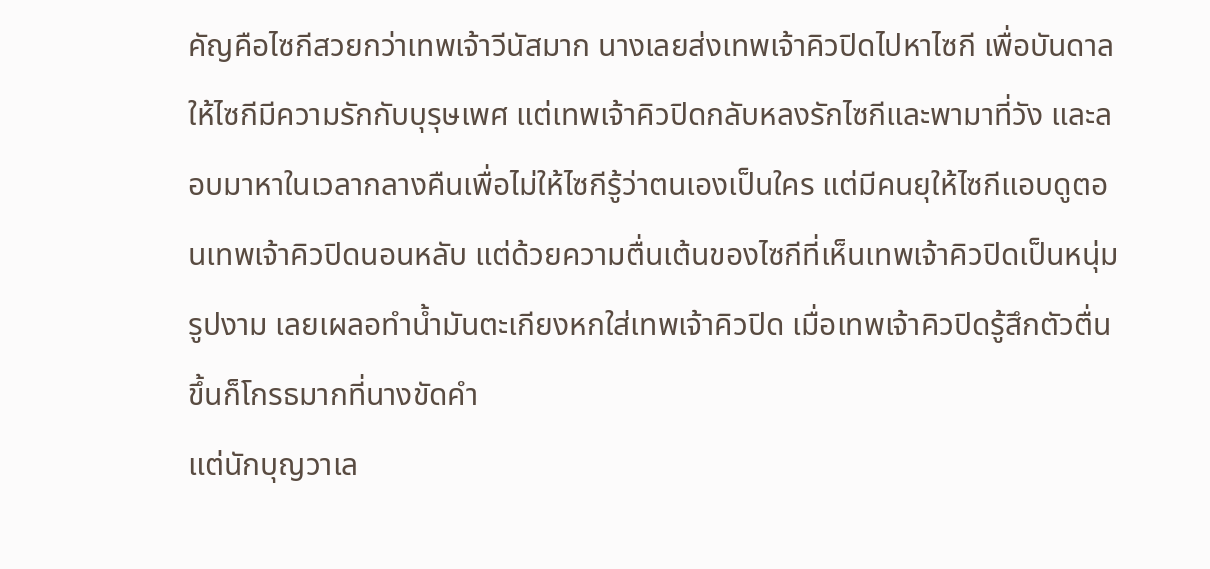คัญคือไซกีสวยกว่าเทพเจ้าวีนัสมาก นางเลยส่งเทพเจ้าคิวปิดไปหาไซกี เพื่อบันดาลให้ไซกีมีความรักกับบุรุษเพศ แต่เทพเจ้าคิวปิดกลับหลงรักไซกีและพามาที่วัง และลอบมาหาในเวลากลางคืนเพื่อไม่ให้ไซกีรู้ว่าตนเองเป็นใคร แต่มีคนยุให้ไซกีแอบดูตอนเทพเจ้าคิวปิดนอนหลับ แต่ด้วยความตื่นเต้นของไซกีที่เห็นเทพเจ้าคิวปิดเป็นหนุ่มรูปงาม เลยเผลอทำน้ำมันตะเกียงหกใส่เทพเจ้าคิวปิด เมื่อเทพเจ้าคิวปิดรู้สึกตัวตื่นขึ้นก็โกรธมากที่นางขัดคำ
แต่นักบุญวาเล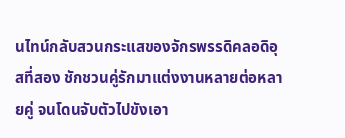นไทน์กลับสวนกระแสของจักรพรรดิคลอดิอุสที่สอง ชักชวนคู่รักมาแต่งงานหลายต่อหลายคู่ จนโดนจับตัวไปขังเอา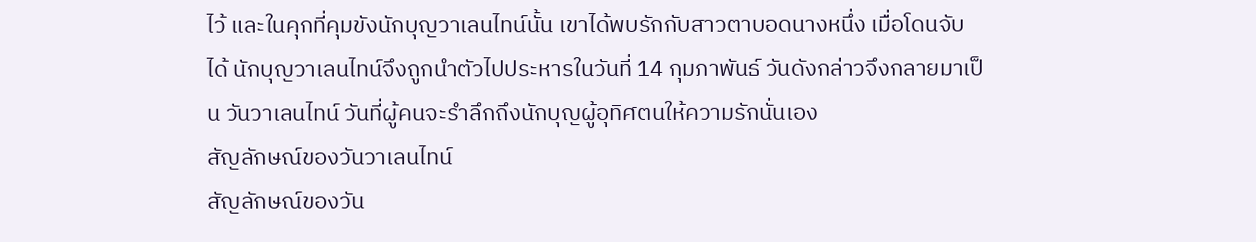ไว้ และในคุกที่คุมขังนักบุญวาเลนไทน์นั้น เขาได้พบรักกับสาวตาบอดนางหนึ่ง เมื่อโดนจับได้ นักบุญวาเลนไทน์จึงถูกนำตัวไปประหารในวันที่ 14 กุมภาพันธ์ วันดังกล่าวจึงกลายมาเป็น วันวาเลนไทน์ วันที่ผู้คนจะรำลึกถึงนักบุญผู้อุทิศตนให้ความรักนั่นเอง
สัญลักษณ์ของวันวาเลนไทน์
สัญลักษณ์ของวัน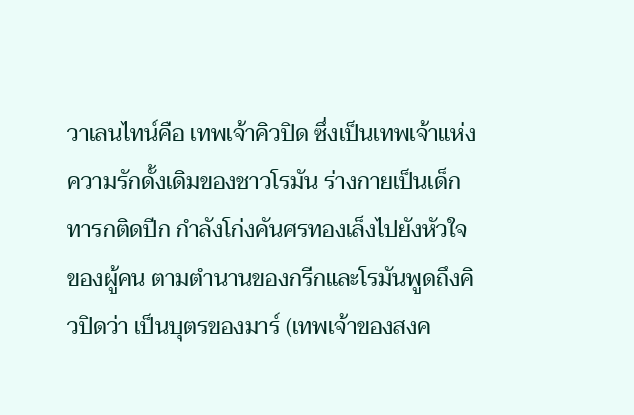วาเลนไทน์คือ เทพเจ้าคิวปิด ซึ่งเป็นเทพเจ้าแห่งความรักดั้งเดิมของชาวโรมัน ร่างกายเป็นเด็กทารกติดปีก กำลังโก่งคันศรทองเล็งไปยังหัวใจของผู้คน ตามตำนานของกรีกและโรมันพูดถึงคิวปิดว่า เป็นบุตรของมาร์ (เทพเจ้าของสงค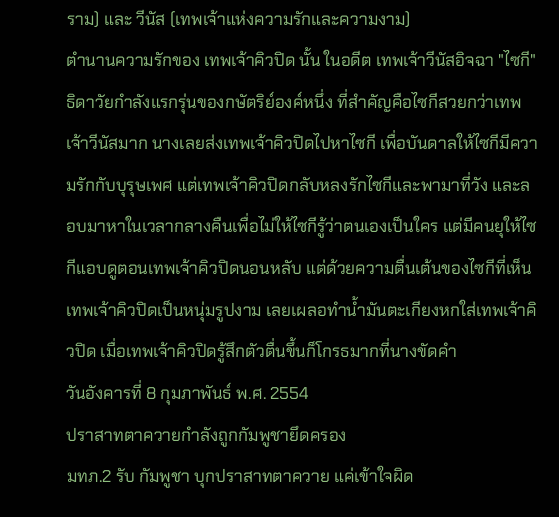ราม) และ วีนัส (เทพเจ้าแห่งความรักและความงาม)
ตำนานความรักของ เทพเจ้าคิวปิด นั้น ในอดีต เทพเจ้าวีนัสอิจฉา "ไซกี" ธิดาวัยกำลังแรกรุ่นของกษัตริย์องค์หนึ่ง ที่สำคัญคือไซกีสวยกว่าเทพเจ้าวีนัสมาก นางเลยส่งเทพเจ้าคิวปิดไปหาไซกี เพื่อบันดาลให้ไซกีมีความรักกับบุรุษเพศ แต่เทพเจ้าคิวปิดกลับหลงรักไซกีและพามาที่วัง และลอบมาหาในเวลากลางคืนเพื่อไม่ให้ไซกีรู้ว่าตนเองเป็นใคร แต่มีคนยุให้ไซกีแอบดูตอนเทพเจ้าคิวปิดนอนหลับ แต่ด้วยความตื่นเต้นของไซกีที่เห็นเทพเจ้าคิวปิดเป็นหนุ่มรูปงาม เลยเผลอทำน้ำมันตะเกียงหกใส่เทพเจ้าคิวปิด เมื่อเทพเจ้าคิวปิดรู้สึกตัวตื่นขึ้นก็โกรธมากที่นางขัดคำ
วันอังคารที่ 8 กุมภาพันธ์ พ.ศ. 2554
ปราสาทตาควายกำลังถูกกัมพูชายึดครอง
มทภ.2 รับ กัมพูชา บุกปราสาทตาควาย แค่เข้าใจผิด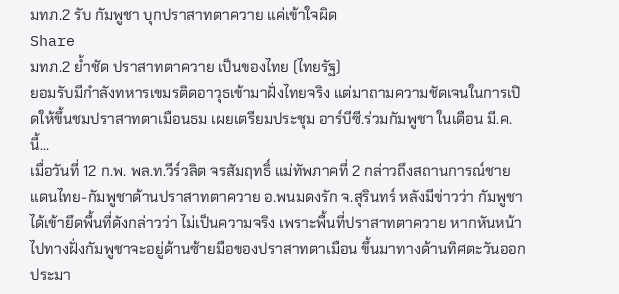มทภ.2 รับ กัมพูชา บุกปราสาทตาควาย แค่เข้าใจผิด
Share
มทภ.2 ย้ำชัด ปราสาทตาควาย เป็นของไทย (ไทยรัฐ)
ยอมรับมีกำลังทหารเขมรติดอาวุธเข้ามาฝั่งไทยจริง แต่มาถามความชัดเจนในการเปิดให้ขึ้นชมปราสาทตาเมือนธม เผยเตรียมประชุม อาร์บีซี.ร่วมกัมพูชา ในเดือน มี.ค.นี้...
เมื่อวันที่ 12 ก.พ. พล.ท.วีร์วลิต จรสัมฤทธิ์ แม่ทัพภาคที่ 2 กล่าวถึงสถานการณ์ชายแดนไทย-กัมพูชาด้านปราสาทตาควาย อ.พนมดงรัก จ.สุรินทร์ หลังมีข่าวว่า กัมพูชาได้เข้ายึดพื้นที่ดังกล่าวว่า ไม่เป็นความจริง เพราะพื้นที่ปราสาทตาควาย หากหันหน้าไปทางฝั่งกัมพูชาจะอยู่ด้านซ้ายมือของปราสาทตาเมือน ขึ้นมาทางด้านทิศตะวันออกประมา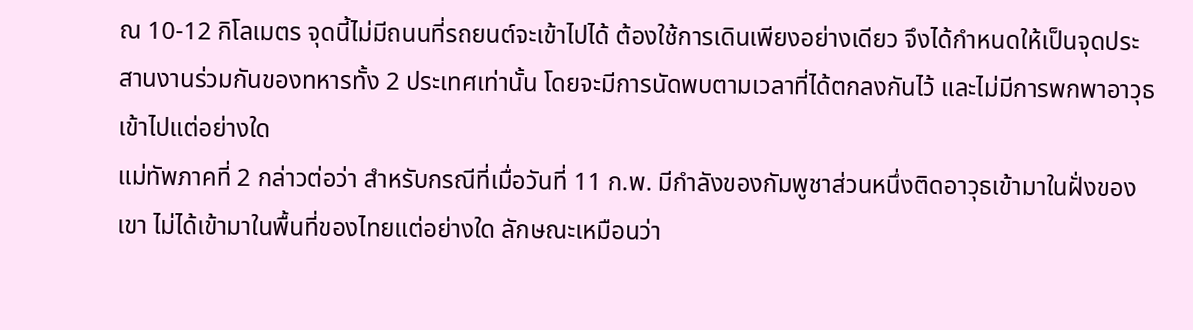ณ 10-12 กิโลเมตร จุดนี้ไม่มีถนนที่รถยนต์จะเข้าไปได้ ต้องใช้การเดินเพียงอย่างเดียว จึงได้กำหนดให้เป็นจุดประสานงานร่วมกันของทหารทั้ง 2 ประเทศเท่านั้น โดยจะมีการนัดพบตามเวลาที่ได้ตกลงกันไว้ และไม่มีการพกพาอาวุธเข้าไปแต่อย่างใด
แม่ทัพภาคที่ 2 กล่าวต่อว่า สำหรับกรณีที่เมื่อวันที่ 11 ก.พ. มีกำลังของกัมพูชาส่วนหนึ่งติดอาวุธเข้ามาในฝั่งของเขา ไม่ได้เข้ามาในพื้นที่ของไทยแต่อย่างใด ลักษณะเหมือนว่า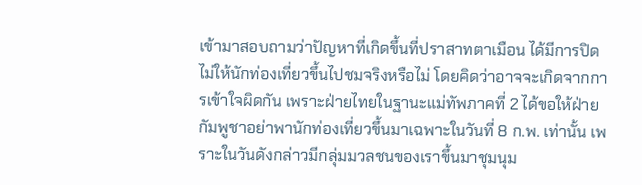เข้ามาสอบถามว่าปัญหาที่เกิดขึ้นที่ปราสาทตาเมือน ได้มีการปิดไม่ให้นักท่องเที่ยวขึ้นไปชมจริงหรือไม่ โดยคิดว่าอาจจะเกิดจากการเข้าใจผิดกัน เพราะฝ่ายไทยในฐานะแม่ทัพภาคที่ 2 ได้ขอให้ฝ่ายกัมพูชาอย่าพานักท่องเที่ยวขึ้นมาเฉพาะในวันที่ 8 ก.พ. เท่านั้น เพราะในวันดังกล่าวมีกลุ่มมวลชนของเราขึ้นมาชุมนุม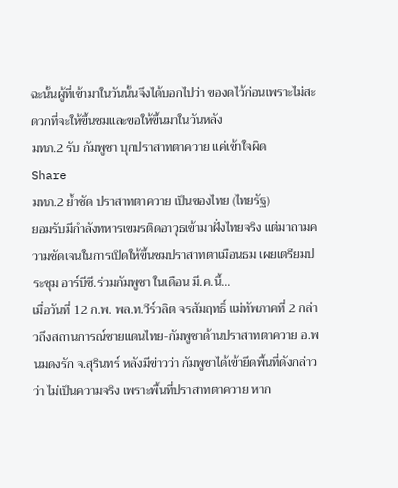ฉะนั้นผู้ที่เข้ามาในวันนั้นจึงได้บอกไปว่า ของดไว้ก่อนเพราะไม่สะดวกที่จะให้ขึ้นชมและขอให้ขึ้นมาในวันหลัง
มทภ.2 รับ กัมพูชา บุกปราสาทตาควาย แค่เข้าใจผิด
Share
มทภ.2 ย้ำชัด ปราสาทตาควาย เป็นของไทย (ไทยรัฐ)
ยอมรับมีกำลังทหารเขมรติดอาวุธเข้ามาฝั่งไทยจริง แต่มาถามความชัดเจนในการเปิดให้ขึ้นชมปราสาทตาเมือนธม เผยเตรียมประชุม อาร์บีซี.ร่วมกัมพูชา ในเดือน มี.ค.นี้...
เมื่อวันที่ 12 ก.พ. พล.ท.วีร์วลิต จรสัมฤทธิ์ แม่ทัพภาคที่ 2 กล่าวถึงสถานการณ์ชายแดนไทย-กัมพูชาด้านปราสาทตาควาย อ.พนมดงรัก จ.สุรินทร์ หลังมีข่าวว่า กัมพูชาได้เข้ายึดพื้นที่ดังกล่าวว่า ไม่เป็นความจริง เพราะพื้นที่ปราสาทตาควาย หาก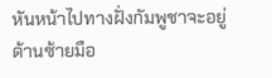หันหน้าไปทางฝั่งกัมพูชาจะอยู่ด้านซ้ายมือ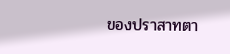ของปราสาทตา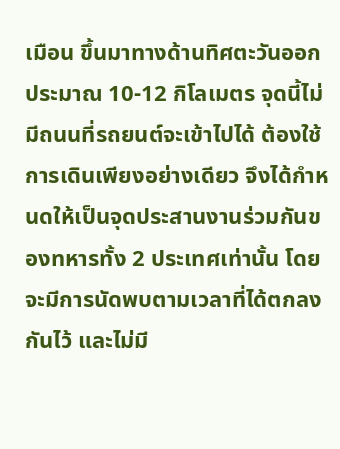เมือน ขึ้นมาทางด้านทิศตะวันออกประมาณ 10-12 กิโลเมตร จุดนี้ไม่มีถนนที่รถยนต์จะเข้าไปได้ ต้องใช้การเดินเพียงอย่างเดียว จึงได้กำหนดให้เป็นจุดประสานงานร่วมกันของทหารทั้ง 2 ประเทศเท่านั้น โดยจะมีการนัดพบตามเวลาที่ได้ตกลงกันไว้ และไม่มี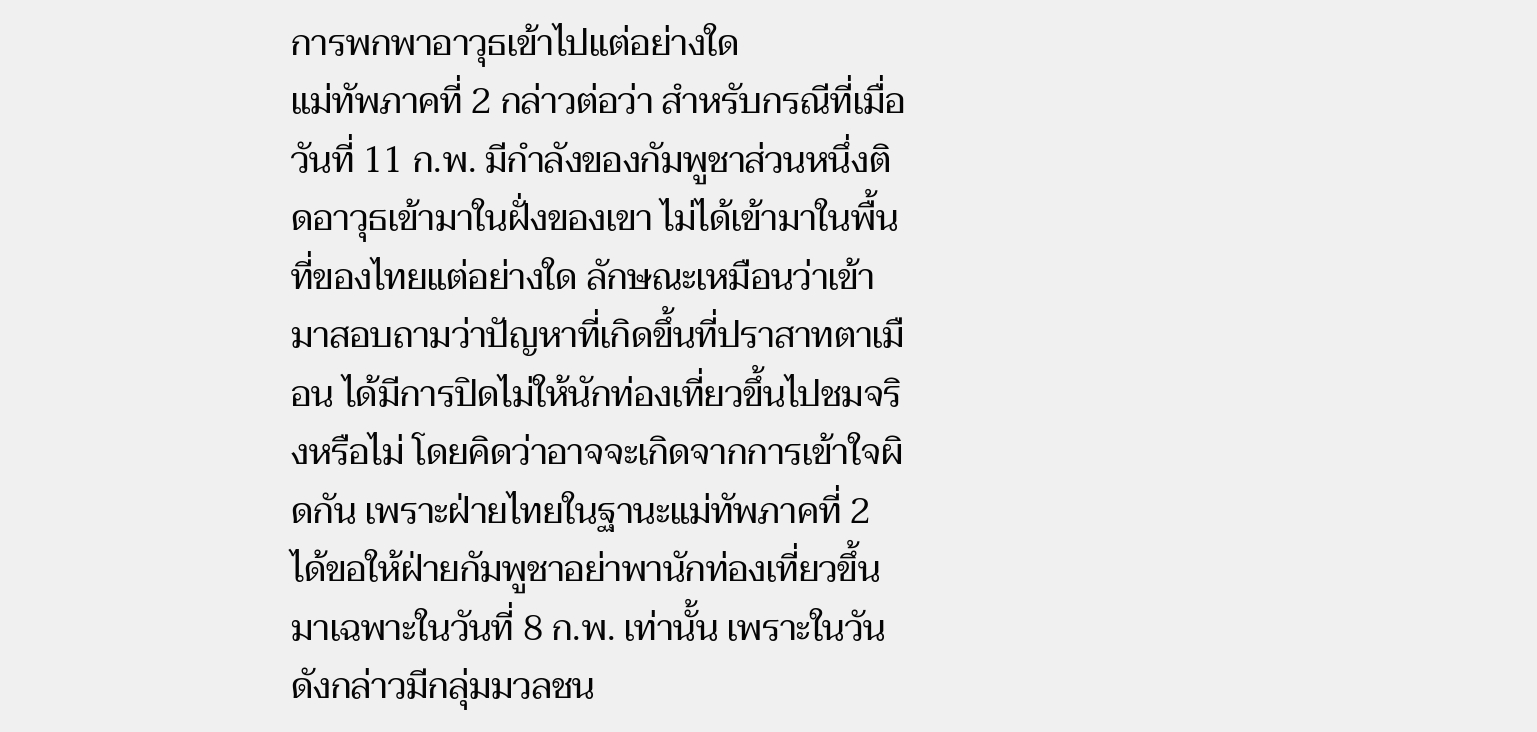การพกพาอาวุธเข้าไปแต่อย่างใด
แม่ทัพภาคที่ 2 กล่าวต่อว่า สำหรับกรณีที่เมื่อวันที่ 11 ก.พ. มีกำลังของกัมพูชาส่วนหนึ่งติดอาวุธเข้ามาในฝั่งของเขา ไม่ได้เข้ามาในพื้นที่ของไทยแต่อย่างใด ลักษณะเหมือนว่าเข้ามาสอบถามว่าปัญหาที่เกิดขึ้นที่ปราสาทตาเมือน ได้มีการปิดไม่ให้นักท่องเที่ยวขึ้นไปชมจริงหรือไม่ โดยคิดว่าอาจจะเกิดจากการเข้าใจผิดกัน เพราะฝ่ายไทยในฐานะแม่ทัพภาคที่ 2 ได้ขอให้ฝ่ายกัมพูชาอย่าพานักท่องเที่ยวขึ้นมาเฉพาะในวันที่ 8 ก.พ. เท่านั้น เพราะในวันดังกล่าวมีกลุ่มมวลชน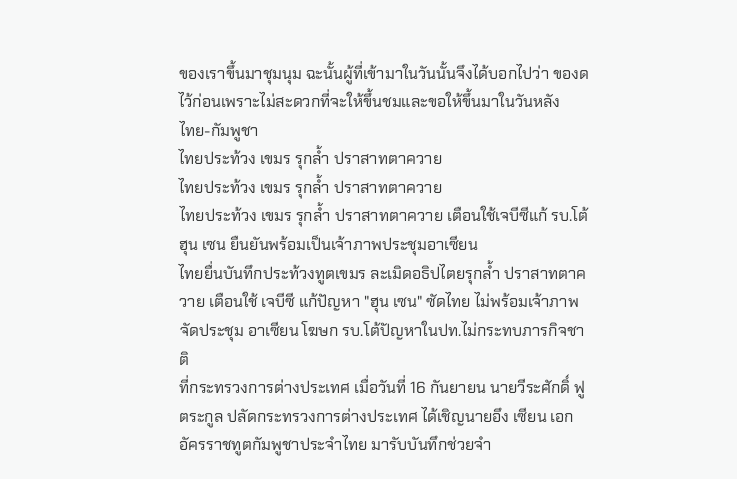ของเราขึ้นมาชุมนุม ฉะนั้นผู้ที่เข้ามาในวันนั้นจึงได้บอกไปว่า ของดไว้ก่อนเพราะไม่สะดวกที่จะให้ขึ้นชมและขอให้ขึ้นมาในวันหลัง
ไทย-กัมพูชา
ไทยประท้วง เขมร รุกล้ำ ปราสาทตาควาย
ไทยประท้วง เขมร รุกล้ำ ปราสาทตาควาย
ไทยประท้วง เขมร รุกล้ำ ปราสาทตาควาย เตือนใช้เจบีซีแก้ รบ.โต้ ฮุน เซน ยืนยันพร้อมเป็นเจ้าภาพประชุมอาเซียน
ไทยยื่นบันทึกประท้วงทูตเขมร ละเมิดอธิปไตยรุกล้ำ ปราสาทตาควาย เตือนใช้ เจบีซี แก้ปัญหา "ฮุน เซน" ซัดไทย ไม่พร้อมเจ้าภาพจัดประชุม อาเซียน โฆษก รบ.โต้ปัญหาในปท.ไม่กระทบภารกิจชาติ
ที่กระทรวงการต่างประเทศ เมื่อวันที่ 16 กันยายน นายวีระศักดิ์ ฟูตระกูล ปลัดกระทรวงการต่างประเทศ ได้เชิญนายอึง เซียน เอกอัครราชทูตกัมพูชาประจำไทย มารับบันทึกช่วยจำ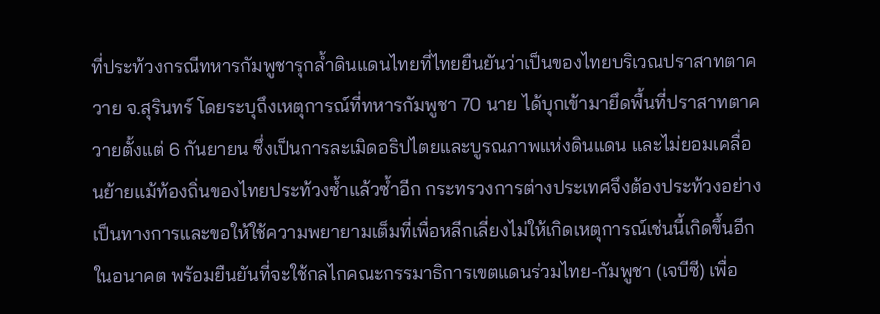ที่ประท้วงกรณีทหารกัมพูชารุกล้ำดินแดนไทยที่ไทยยืนยันว่าเป็นของไทยบริเวณปราสาทตาควาย จ.สุรินทร์ โดยระบุถึงเหตุการณ์ที่ทหารกัมพูชา 70 นาย ได้บุกเข้ามายึดพื้นที่ปราสาทตาควายตั้งแต่ 6 กันยายน ซึ่งเป็นการละเมิดอธิปไตยและบูรณภาพแห่งดินแดน และไม่ยอมเคลื่อนย้ายแม้ท้องถิ่นของไทยประท้วงซ้ำแล้วซ้ำอีก กระทรวงการต่างประเทศจึงต้องประท้วงอย่างเป็นทางการและขอให้ใช้ความพยายามเต็มที่เพื่อหลีกเลี่ยงไม่ให้เกิดเหตุการณ์เช่นนี้เกิดขึ้นอีกในอนาคต พร้อมยืนยันที่จะใช้กลไกคณะกรรมาธิการเขตแดนร่วมไทย-กัมพูชา (เจบีซี) เพื่อ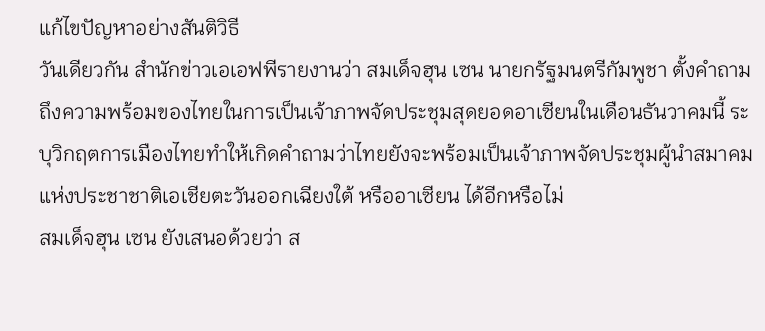แก้ไขปัญหาอย่างสันติวิธี
วันเดียวกัน สำนักข่าวเอเอฟพีรายงานว่า สมเด็จฮุน เซน นายกรัฐมนตรีกัมพูชา ตั้งคำถามถึงความพร้อมของไทยในการเป็นเจ้าภาพจัดประชุมสุดยอดอาเซียนในเดือนธันวาคมนี้ ระบุวิกฤตการเมืองไทยทำให้เกิดคำถามว่าไทยยังจะพร้อมเป็นเจ้าภาพจัดประชุมผู้นำสมาคมแห่งประชาชาติเอเชียตะวันออกเฉียงใต้ หรืออาเซียน ได้อีกหรือไม่
สมเด็จฮุน เซน ยังเสนอด้วยว่า ส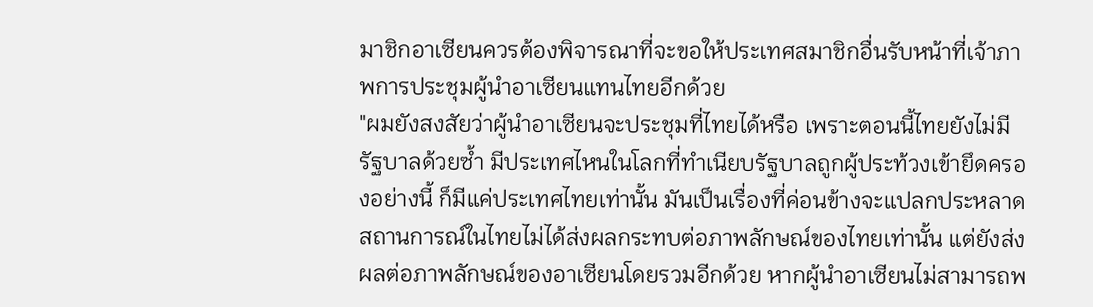มาชิกอาเซียนควรต้องพิจารณาที่จะขอให้ประเทศสมาชิกอื่นรับหน้าที่เจ้าภาพการประชุมผู้นำอาเซียนแทนไทยอีกด้วย
"ผมยังสงสัยว่าผู้นำอาเซียนจะประชุมที่ไทยได้หรือ เพราะตอนนี้ไทยยังไม่มีรัฐบาลด้วยซ้ำ มีประเทศไหนในโลกที่ทำเนียบรัฐบาลถูกผู้ประท้วงเข้ายึดครองอย่างนี้ ก็มีแค่ประเทศไทยเท่านั้น มันเป็นเรื่องที่ค่อนข้างจะแปลกประหลาด สถานการณ์ในไทยไม่ได้ส่งผลกระทบต่อภาพลักษณ์ของไทยเท่านั้น แต่ยังส่งผลต่อภาพลักษณ์ของอาเซียนโดยรวมอีกด้วย หากผู้นำอาเซียนไม่สามารถพ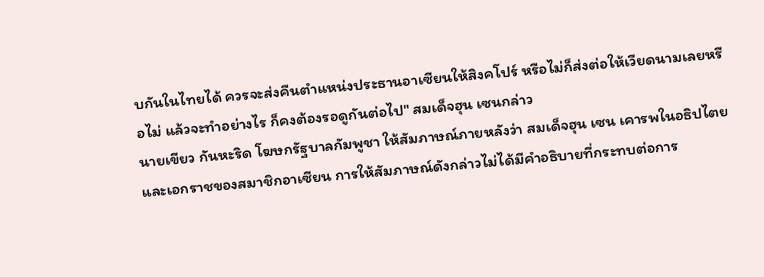บกันในไทยได้ ควรจะส่งคืนตำแหน่งประธานอาเซียนให้สิงคโปร์ หรือไม่ก็ส่งต่อให้เวียดนามเลยหรือไม่ แล้วจะทำอย่างไร ก็คงต้องรอดูกันต่อไป" สมเด็จฮุน เซนกล่าว
นายเขียว กันหะริด โฆษกรัฐบาลกัมพูชา ให้สัมภาษณ์ภายหลังว่า สมเด็จฮุน เซน เคารพในอธิปไตยและเอกราชของสมาชิกอาเซียน การให้สัมภาษณ์ดังกล่าวไม่ได้มีคำอธิบายที่กระทบต่อการ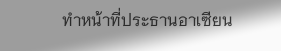ทำหน้าที่ประธานอาเซียน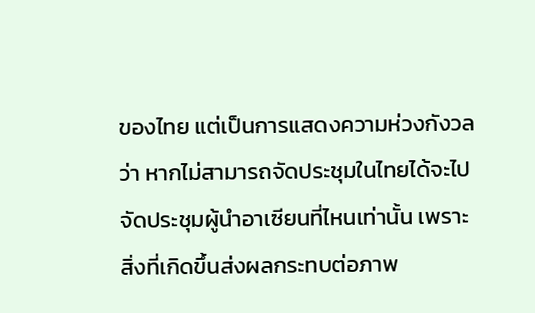ของไทย แต่เป็นการแสดงความห่วงกังวลว่า หากไม่สามารถจัดประชุมในไทยได้จะไปจัดประชุมผู้นำอาเซียนที่ไหนเท่านั้น เพราะสิ่งที่เกิดขึ้นส่งผลกระทบต่อภาพ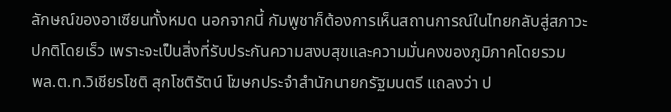ลักษณ์ของอาเซียนทั้งหมด นอกจากนี้ กัมพูชาก็ต้องการเห็นสถานการณ์ในไทยกลับสู่สภาวะปกติโดยเร็ว เพราะจะเป็นสิ่งที่รับประกันความสงบสุขและความมั่นคงของภูมิภาคโดยรวม
พล.ต.ท.วิเชียรโชติ สุกโชติรัตน์ โฆษกประจำสำนักนายกรัฐมนตรี แถลงว่า ป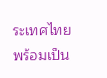ระเทศไทยพร้อมเป็น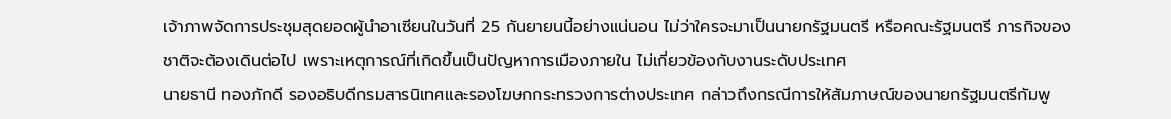เจ้าภาพจัดการประชุมสุดยอดผู้นำอาเซียนในวันที่ 25 กันยายนนี้อย่างแน่นอน ไม่ว่าใครจะมาเป็นนายกรัฐมนตรี หรือคณะรัฐมนตรี ภารกิจของชาติจะต้องเดินต่อไป เพราะเหตุการณ์ที่เกิดขึ้นเป็นปัญหาการเมืองภายใน ไม่เกี่ยวข้องกับงานระดับประเทศ
นายธานี ทองภักดี รองอธิบดีกรมสารนิเทศและรองโฆษกกระทรวงการต่างประเทศ กล่าวถึงกรณีการให้สัมภาษณ์ของนายกรัฐมนตรีกัมพู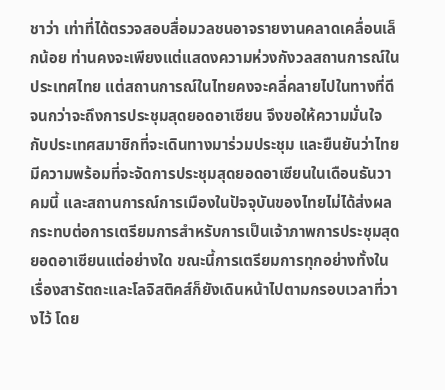ชาว่า เท่าที่ได้ตรวจสอบสื่อมวลชนอาจรายงานคลาดเคลื่อนเล็กน้อย ท่านคงจะเพียงแต่แสดงความห่วงกังวลสถานการณ์ในประเทศไทย แต่สถานการณ์ในไทยคงจะคลี่คลายไปในทางที่ดีจนกว่าจะถึงการประชุมสุดยอดอาเซียน จึงขอให้ความมั่นใจกับประเทศสมาชิกที่จะเดินทางมาร่วมประชุม และยืนยันว่าไทยมีความพร้อมที่จะจัดการประชุมสุดยอดอาเซียนในเดือนธันวาคมนี้ และสถานการณ์การเมืองในปัจจุบันของไทยไม่ได้ส่งผลกระทบต่อการเตรียมการสำหรับการเป็นเจ้าภาพการประชุมสุดยอดอาเซียนแต่อย่างใด ขณะนี้การเตรียมการทุกอย่างทั้งในเรื่องสารัตถะและโลจิสติคส์ก็ยังเดินหน้าไปตามกรอบเวลาที่วางไว้ โดย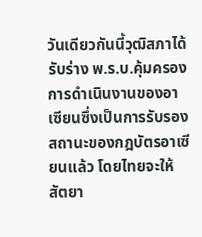วันเดียวกันนี้วุฒิสภาได้รับร่าง พ.ร.บ.คุ้มครองการดำเนินงานของอาเซียนซึ่งเป็นการรับรองสถานะของกฎบัตรอาเซียนแล้ว โดยไทยจะให้สัตยา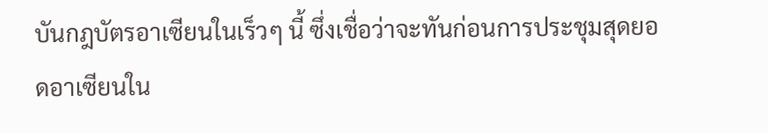บันกฎบัตรอาเซียนในเร็วๆ นี้ ซึ่งเชื่อว่าจะทันก่อนการประชุมสุดยอดอาเซียนใน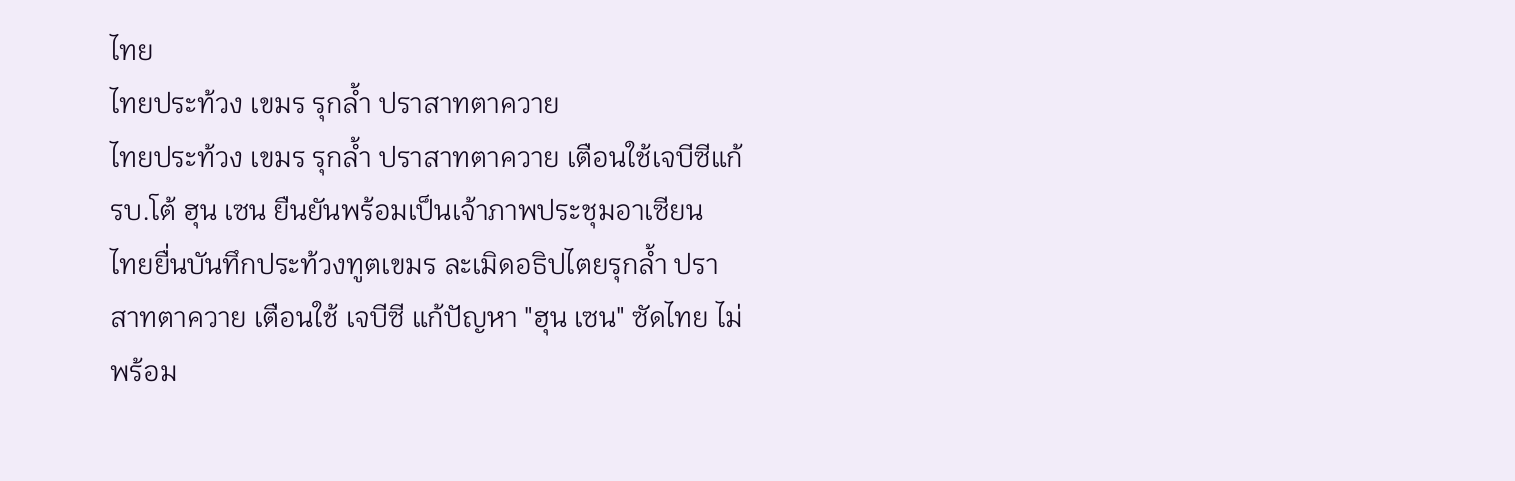ไทย
ไทยประท้วง เขมร รุกล้ำ ปราสาทตาควาย
ไทยประท้วง เขมร รุกล้ำ ปราสาทตาควาย เตือนใช้เจบีซีแก้ รบ.โต้ ฮุน เซน ยืนยันพร้อมเป็นเจ้าภาพประชุมอาเซียน
ไทยยื่นบันทึกประท้วงทูตเขมร ละเมิดอธิปไตยรุกล้ำ ปราสาทตาควาย เตือนใช้ เจบีซี แก้ปัญหา "ฮุน เซน" ซัดไทย ไม่พร้อม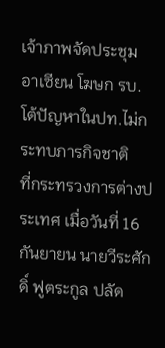เจ้าภาพจัดประชุม อาเซียน โฆษก รบ.โต้ปัญหาในปท.ไม่กระทบภารกิจชาติ
ที่กระทรวงการต่างประเทศ เมื่อวันที่ 16 กันยายน นายวีระศักดิ์ ฟูตระกูล ปลัด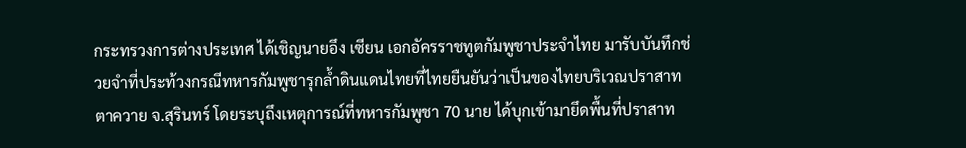กระทรวงการต่างประเทศ ได้เชิญนายอึง เซียน เอกอัครราชทูตกัมพูชาประจำไทย มารับบันทึกช่วยจำที่ประท้วงกรณีทหารกัมพูชารุกล้ำดินแดนไทยที่ไทยยืนยันว่าเป็นของไทยบริเวณปราสาทตาควาย จ.สุรินทร์ โดยระบุถึงเหตุการณ์ที่ทหารกัมพูชา 70 นาย ได้บุกเข้ามายึดพื้นที่ปราสาท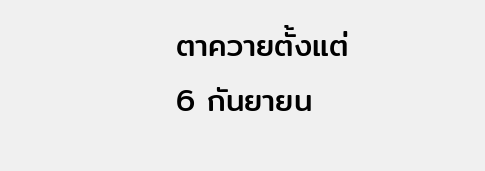ตาควายตั้งแต่ 6 กันยายน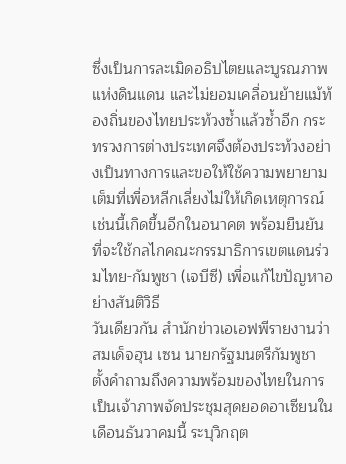ซึ่งเป็นการละเมิดอธิปไตยและบูรณภาพแห่งดินแดน และไม่ยอมเคลื่อนย้ายแม้ท้องถิ่นของไทยประท้วงซ้ำแล้วซ้ำอีก กระทรวงการต่างประเทศจึงต้องประท้วงอย่างเป็นทางการและขอให้ใช้ความพยายามเต็มที่เพื่อหลีกเลี่ยงไม่ให้เกิดเหตุการณ์เช่นนี้เกิดขึ้นอีกในอนาคต พร้อมยืนยันที่จะใช้กลไกคณะกรรมาธิการเขตแดนร่วมไทย-กัมพูชา (เจบีซี) เพื่อแก้ไขปัญหาอย่างสันติวิธี
วันเดียวกัน สำนักข่าวเอเอฟพีรายงานว่า สมเด็จฮุน เซน นายกรัฐมนตรีกัมพูชา ตั้งคำถามถึงความพร้อมของไทยในการเป็นเจ้าภาพจัดประชุมสุดยอดอาเซียนในเดือนธันวาคมนี้ ระบุวิกฤต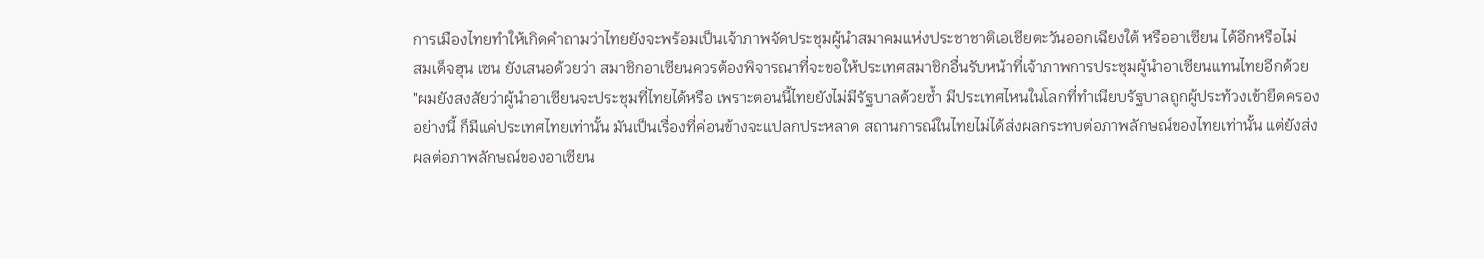การเมืองไทยทำให้เกิดคำถามว่าไทยยังจะพร้อมเป็นเจ้าภาพจัดประชุมผู้นำสมาคมแห่งประชาชาติเอเชียตะวันออกเฉียงใต้ หรืออาเซียน ได้อีกหรือไม่
สมเด็จฮุน เซน ยังเสนอด้วยว่า สมาชิกอาเซียนควรต้องพิจารณาที่จะขอให้ประเทศสมาชิกอื่นรับหน้าที่เจ้าภาพการประชุมผู้นำอาเซียนแทนไทยอีกด้วย
"ผมยังสงสัยว่าผู้นำอาเซียนจะประชุมที่ไทยได้หรือ เพราะตอนนี้ไทยยังไม่มีรัฐบาลด้วยซ้ำ มีประเทศไหนในโลกที่ทำเนียบรัฐบาลถูกผู้ประท้วงเข้ายึดครองอย่างนี้ ก็มีแค่ประเทศไทยเท่านั้น มันเป็นเรื่องที่ค่อนข้างจะแปลกประหลาด สถานการณ์ในไทยไม่ได้ส่งผลกระทบต่อภาพลักษณ์ของไทยเท่านั้น แต่ยังส่งผลต่อภาพลักษณ์ของอาเซียน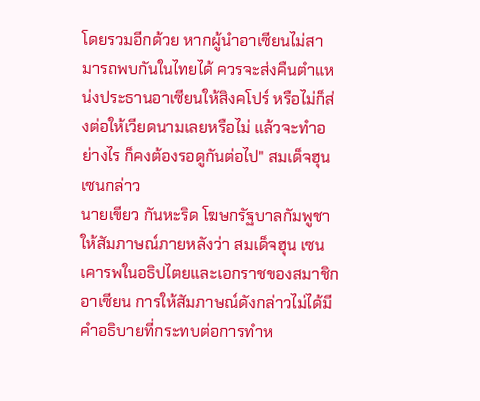โดยรวมอีกด้วย หากผู้นำอาเซียนไม่สามารถพบกันในไทยได้ ควรจะส่งคืนตำแหน่งประธานอาเซียนให้สิงคโปร์ หรือไม่ก็ส่งต่อให้เวียดนามเลยหรือไม่ แล้วจะทำอย่างไร ก็คงต้องรอดูกันต่อไป" สมเด็จฮุน เซนกล่าว
นายเขียว กันหะริด โฆษกรัฐบาลกัมพูชา ให้สัมภาษณ์ภายหลังว่า สมเด็จฮุน เซน เคารพในอธิปไตยและเอกราชของสมาชิกอาเซียน การให้สัมภาษณ์ดังกล่าวไม่ได้มีคำอธิบายที่กระทบต่อการทำห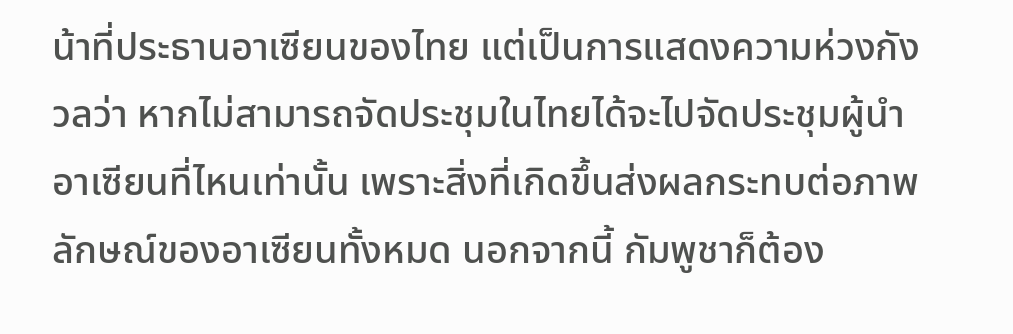น้าที่ประธานอาเซียนของไทย แต่เป็นการแสดงความห่วงกังวลว่า หากไม่สามารถจัดประชุมในไทยได้จะไปจัดประชุมผู้นำอาเซียนที่ไหนเท่านั้น เพราะสิ่งที่เกิดขึ้นส่งผลกระทบต่อภาพลักษณ์ของอาเซียนทั้งหมด นอกจากนี้ กัมพูชาก็ต้อง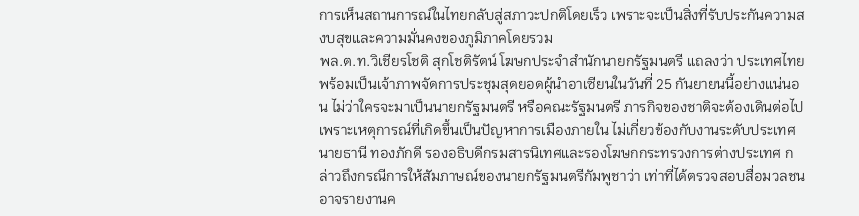การเห็นสถานการณ์ในไทยกลับสู่สภาวะปกติโดยเร็ว เพราะจะเป็นสิ่งที่รับประกันความสงบสุขและความมั่นคงของภูมิภาคโดยรวม
พล.ต.ท.วิเชียรโชติ สุกโชติรัตน์ โฆษกประจำสำนักนายกรัฐมนตรี แถลงว่า ประเทศไทยพร้อมเป็นเจ้าภาพจัดการประชุมสุดยอดผู้นำอาเซียนในวันที่ 25 กันยายนนี้อย่างแน่นอน ไม่ว่าใครจะมาเป็นนายกรัฐมนตรี หรือคณะรัฐมนตรี ภารกิจของชาติจะต้องเดินต่อไป เพราะเหตุการณ์ที่เกิดขึ้นเป็นปัญหาการเมืองภายใน ไม่เกี่ยวข้องกับงานระดับประเทศ
นายธานี ทองภักดี รองอธิบดีกรมสารนิเทศและรองโฆษกกระทรวงการต่างประเทศ กล่าวถึงกรณีการให้สัมภาษณ์ของนายกรัฐมนตรีกัมพูชาว่า เท่าที่ได้ตรวจสอบสื่อมวลชนอาจรายงานค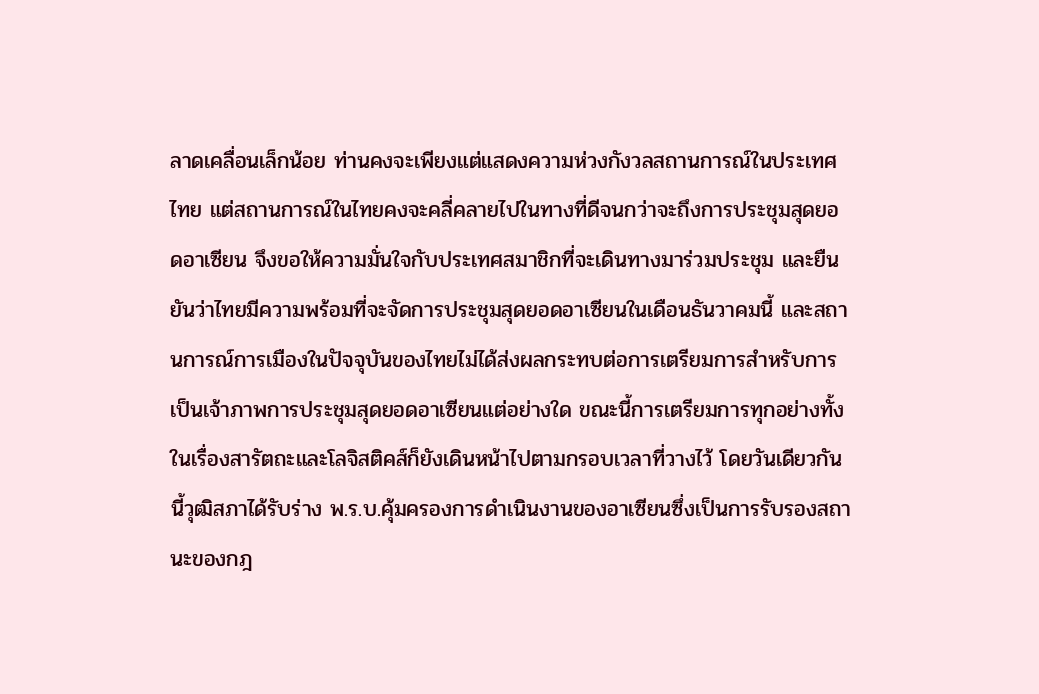ลาดเคลื่อนเล็กน้อย ท่านคงจะเพียงแต่แสดงความห่วงกังวลสถานการณ์ในประเทศไทย แต่สถานการณ์ในไทยคงจะคลี่คลายไปในทางที่ดีจนกว่าจะถึงการประชุมสุดยอดอาเซียน จึงขอให้ความมั่นใจกับประเทศสมาชิกที่จะเดินทางมาร่วมประชุม และยืนยันว่าไทยมีความพร้อมที่จะจัดการประชุมสุดยอดอาเซียนในเดือนธันวาคมนี้ และสถานการณ์การเมืองในปัจจุบันของไทยไม่ได้ส่งผลกระทบต่อการเตรียมการสำหรับการเป็นเจ้าภาพการประชุมสุดยอดอาเซียนแต่อย่างใด ขณะนี้การเตรียมการทุกอย่างทั้งในเรื่องสารัตถะและโลจิสติคส์ก็ยังเดินหน้าไปตามกรอบเวลาที่วางไว้ โดยวันเดียวกันนี้วุฒิสภาได้รับร่าง พ.ร.บ.คุ้มครองการดำเนินงานของอาเซียนซึ่งเป็นการรับรองสถานะของกฎ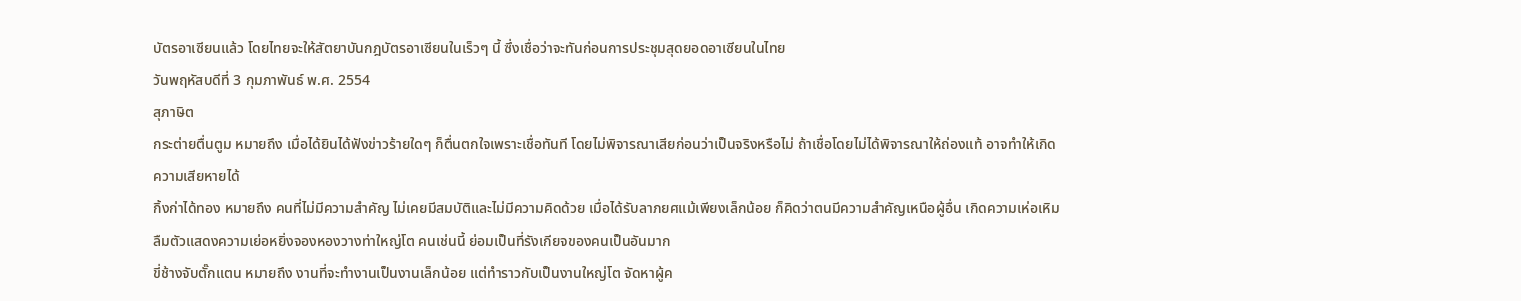บัตรอาเซียนแล้ว โดยไทยจะให้สัตยาบันกฎบัตรอาเซียนในเร็วๆ นี้ ซึ่งเชื่อว่าจะทันก่อนการประชุมสุดยอดอาเซียนในไทย
วันพฤหัสบดีที่ 3 กุมภาพันธ์ พ.ศ. 2554
สุภาษิต
กระต่ายตื่นตูม หมายถึง เมื่อได้ยินได้ฟังข่าวร้ายใดๆ ก็ตื่นตกใจเพราะเชื่อทันที โดยไม่พิจารณาเสียก่อนว่าเป็นจริงหรือไม่ ถ้าเชื่อโดยไม่ได้พิจารณาให้ถ่องแท้ อาจทำให้เกิดความเสียหายได้
กิ้งก่าได้ทอง หมายถึง คนที่ไม่มีความสำคัญ ไม่เคยมีสมบัติและไม่มีความคิดด้วย เมื่อได้รับลาภยศแม้เพียงเล็กน้อย ก็คิดว่าตนมีความสำคัญเหนือผู้อื่น เกิดความเห่อเหิมลืมตัวแสดงความเย่อหยิ่งจองหองวางท่าใหญ่โต คนเช่นนี้ ย่อมเป็นที่รังเกียจของคนเป็นอันมาก
ขี่ช้างจับตั๊กแตน หมายถึง งานที่จะทำงานเป็นงานเล็กน้อย แต่ทำราวกับเป็นงานใหญ่โต จัดหาผู้ค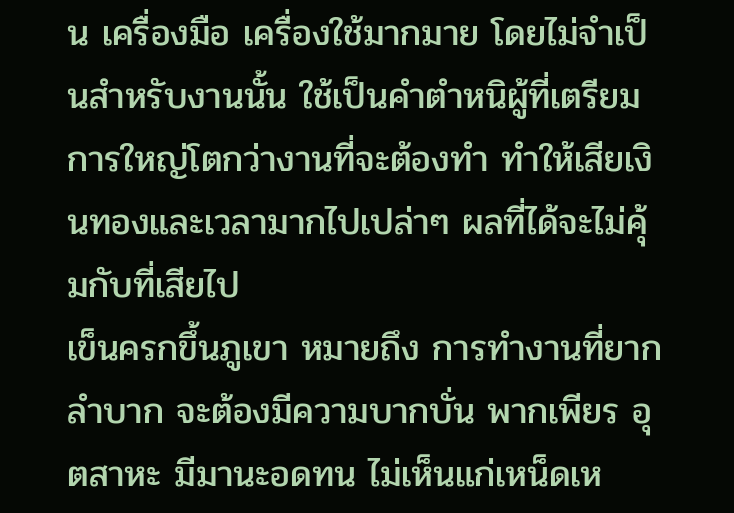น เครื่องมือ เครื่องใช้มากมาย โดยไม่จำเป็นสำหรับงานนั้น ใช้เป็นคำตำหนิผู้ที่เตรียมการใหญ่โตกว่างานที่จะต้องทำ ทำให้เสียเงินทองและเวลามากไปเปล่าๆ ผลที่ได้จะไม่คุ้มกับที่เสียไป
เข็นครกขึ้นภูเขา หมายถึง การทำงานที่ยากลำบาก จะต้องมีความบากบั่น พากเพียร อุตสาหะ มีมานะอดทน ไม่เห็นแก่เหน็ดเห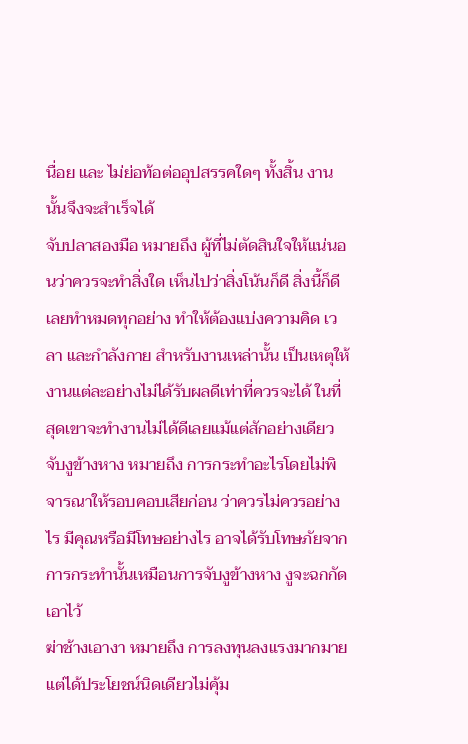นื่อย และ ไม่ย่อท้อต่ออุปสรรคใดๆ ทั้งสิ้น งานนั้นจึงจะสำเร็จได้
จับปลาสองมือ หมายถึง ผู้ที่ไม่ตัดสินใจให้แน่นอนว่าควรจะทำสิ่งใด เห็นไปว่าสิ่งโน้นก็ดี สิ่งนี้ก็ดี เลยทำหมดทุกอย่าง ทำให้ต้องแบ่งความคิด เวลา และกำลังกาย สำหรับงานเหล่านั้น เป็นเหตุให้งานแต่ละอย่างไม่ได้รับผลดีเท่าที่ควรจะได้ ในที่สุดเขาจะทำงานไม่ได้ดีเลยแม้แต่สักอย่างเดียว
จับงูข้างหาง หมายถึง การกระทำอะไรโดยไม่พิจารณาให้รอบคอบเสียก่อน ว่าควรไม่ควรอย่างไร มีคุณหรือมีโทษอย่างไร อาจได้รับโทษภัยจากการกระทำนั้นเหมือนการจับงูข้างหาง งูจะฉกกัดเอาไว้
ฆ่าช้างเอางา หมายถึง การลงทุนลงแรงมากมาย แต่ได้ประโยชน์นิดเดียวไม่คุ้ม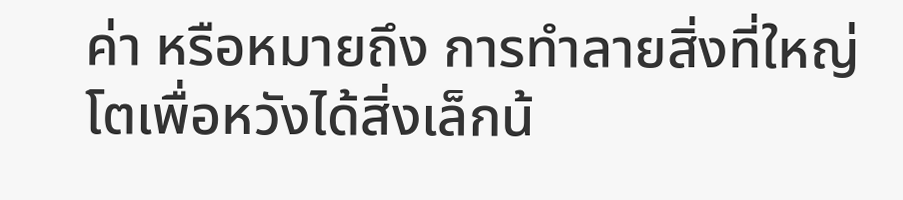ค่า หรือหมายถึง การทำลายสิ่งที่ใหญ่โตเพื่อหวังได้สิ่งเล็กน้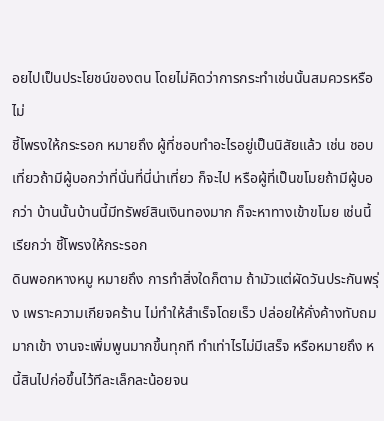อยไปเป็นประโยชน์ของตน โดยไม่คิดว่าการกระทำเช่นนั้นสมควรหรือไม่
ชี้โพรงให้กระรอก หมายถึง ผู้ที่ชอบทำอะไรอยู่เป็นนิสัยแล้ว เช่น ชอบเที่ยวถ้ามีผู้บอกว่าที่นั่นที่นี่น่าเที่ยว ก็จะไป หรือผู้ที่เป็นขโมยถ้ามีผู้บอกว่า บ้านนั้นบ้านนี้มีทรัพย์สินเงินทองมาก ก็จะหาทางเข้าขโมย เช่นนี้ เรียกว่า ชี้โพรงให้กระรอก
ดินพอกหางหมู หมายถึง การทำสิ่งใดก็ตาม ถ้ามัวแต่ผัดวันประกันพรุ่ง เพราะความเกียจคร้าน ไม่ทำให้สำเร็จโดยเร็ว ปล่อยให้คั่งค้างทับถมมากเข้า งานจะเพิ่มพูนมากขึ้นทุกที ทำเท่าไรไม่มีเสร็จ หรือหมายถึง หนี้สินไปก่อขึ้นไว้ทีละเล็กละน้อยจน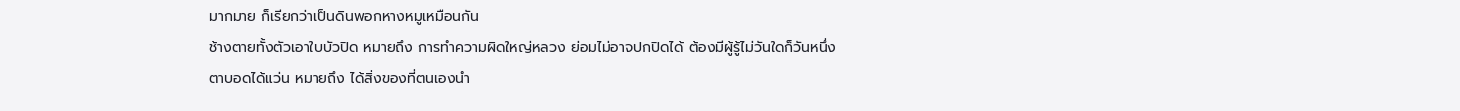มากมาย ก็เรียกว่าเป็นดินพอกหางหมูเหมือนกัน
ช้างตายทั้งตัวเอาใบบัวปิด หมายถึง การทำความผิดใหญ่หลวง ย่อมไม่อาจปกปิดได้ ต้องมีผู้รู้ไม่วันใดก็วันหนึ่ง
ตาบอดได้แว่น หมายถึง ได้สิ่งของที่ตนเองนำ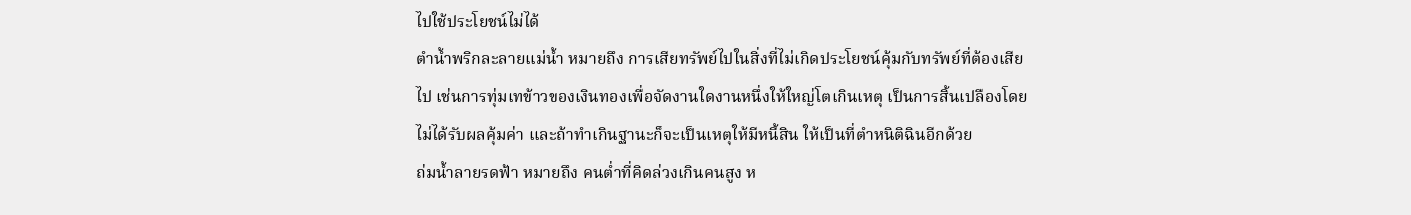ไปใช้ประโยชน์ไม่ได้
ตำน้ำพริกละลายแม่น้ำ หมายถึง การเสียทรัพย์ไปในสิ่งที่ไม่เกิดประโยชน์คุ้มกับทรัพย์ที่ต้องเสียไป เช่นการทุ่มเทข้าวของเงินทองเพื่อจัดงานใดงานหนึ่งให้ใหญ่โตเกินเหตุ เป็นการสิ้นเปลืองโดยไม่ได้รับผลคุ้มค่า และถ้าทำเกินฐานะก็จะเป็นเหตุให้มีหนี้สิน ให้เป็นที่ตำหนิติฉินอีกด้วย
ถ่มน้ำลายรดฟ้า หมายถึง คนต่ำที่คิดล่วงเกินคนสูง ห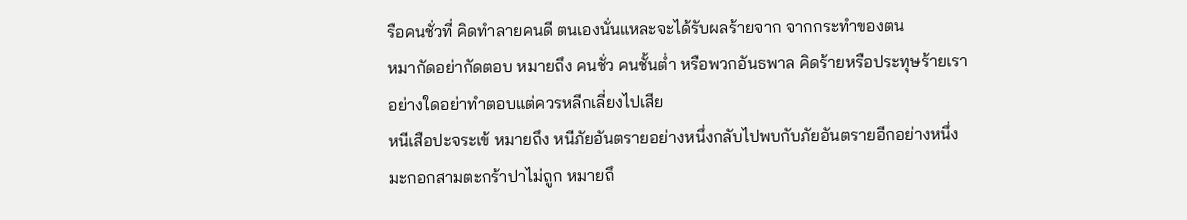รือคนชั่วที่ คิดทำลายคนดี ตนเองนั่นแหละจะได้รับผลร้ายจาก จากกระทำของตน
หมากัดอย่ากัดตอบ หมายถึง คนชั่ว คนชั้นต่ำ หรือพวกอันธพาล คิดร้ายหรือประทุษร้ายเราอย่างใดอย่าทำตอบแต่ควรหลีกเลี่ยงไปเสีย
หนีเสือปะจระเข้ หมายถึง หนีภัยอันตรายอย่างหนึ่งกลับไปพบกับภัยอันตรายอีกอย่างหนึ่ง
มะกอกสามตะกร้าปาไม่ถูก หมายถึ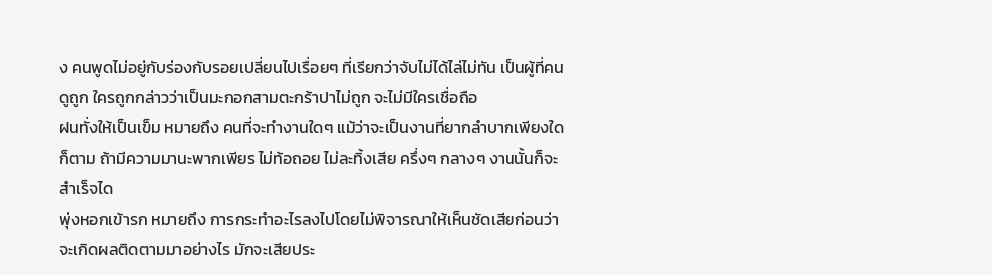ง คนพูดไม่อยู่กับร่องกับรอยเปลี่ยนไปเรื่อยๆ ที่เรียกว่าจับไม่ได้ไล่ไม่ทัน เป็นผู้ที่คนดูถูก ใครถูกกล่าวว่าเป็นมะกอกสามตะกร้าปาไม่ถูก จะไม่มีใครเชื่อถือ
ฝนทั่งให้เป็นเข็ม หมายถึง คนที่จะทำงานใดๆ แม้ว่าจะเป็นงานที่ยากลำบากเพียงใดก็ตาม ถ้ามีความมานะพากเพียร ไม่ท้อถอย ไม่ละทิ้งเสีย ครึ่งๆ กลางๆ งานนั้นก็จะสำเร็จได
พุ่งหอกเข้ารก หมายถึง การกระทำอะไรลงไปโดยไม่พิจารณาให้เห็นชัดเสียก่อนว่าจะเกิดผลติดตามมาอย่างไร มักจะเสียประ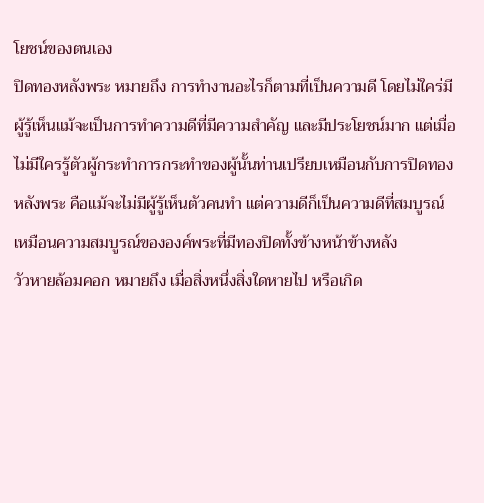โยชน์ของตนเอง
ปิดทองหลังพระ หมายถึง การทำงานอะไรก็ตามที่เป็นความดี โดยไม่ใคร่มีผู้รู้เห็นแม้จะเป็นการทำความดีที่มีความสำคัญ และมีประโยชน์มาก แต่เมื่อไม่มีใครรู้ตัวผู้กระทำการกระทำของผู้นั้นท่านเปรียบเหมือนกับการปิดทองหลังพระ คือแม้จะไม่มีผู้รู้เห็นตัวคนทำ แต่ความดีก็เป็นความดีที่สมบูรณ์ เหมือนความสมบูรณ์ขององค์พระที่มีทองปิดทั้งข้างหน้าข้างหลัง
วัวหายล้อมคอก หมายถึง เมื่อสิ่งหนึ่งสิ่งใดหายไป หรือเกิด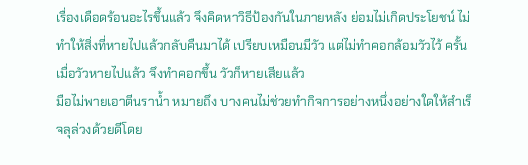เรื่องเดือดร้อนอะไรขึ้นแล้ว จึงคิดหาวิธีป้องกันในภายหลัง ย่อมไม่เกิดประโยชน์ ไม่ทำให้สิ่งที่หายไปแล้วกลับคืนมาได้ เปรียบเหมือนมีวัว แต่ไม่ทำคอกล้อมวัวไว้ ครั้นเมื่อวัวหายไปแล้ว จึงทำคอกขึ้น วัวก็หายเสียแล้ว
มือไม่พายเอาตีนราน้ำ หมายถึง บางคนไม่ช่วยทำกิจการอย่างหนึ่งอย่างใดให้สำเร็จลุล่วงด้วยดีโดย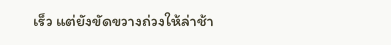เร็ว แต่ยังขัดขวางถ่วงให้ล่าช้า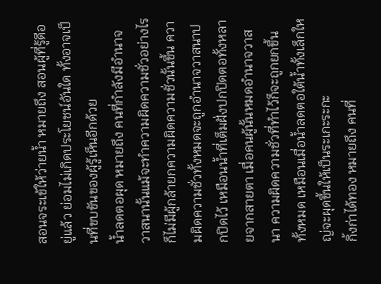สอนจระเข้ให้ว่ายน้ำ หมายถึง สอนผู้ที่รู้ดีอยู่แล้ว ย่อมไม่เกิดประโยชน์อันใด ทั้งอาจเป็นที่ขบขันของผู้รู้เห็นอีกด้วย
น้ำลดตอผุด หมายถึง คนที่กำลังมีอำนาจวาสนานั้นแม้จะทำความผิดความชั่วอย่างไร ก็ไม่มีผู้กล้ายกความผิดความชั่วนั้นขึ้น ความผิดความชั่วทั้งหมดจะถูกอำนาจวาสนาปกปิดไว้ เหมือนน้ำที่เต็มฝั่งปกปิดตอทั้งหลายจากสายตา เมื่อคนผู้นั้นหมดอำนาจวาสนา ความผิดความชั่วที่ทำไว้ก็จะถูกยกขึ้นทั้งหมด เหมือนเมื่อน้ำลดตอใต้น้ำทั้งเล็กใหญ่จะผุดขึ้นให้เป็นระเกะระกะ
กิ้งก่าได้ทอง หมายถึง คนที่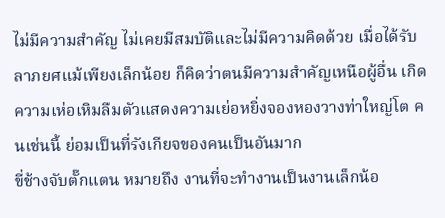ไม่มีความสำคัญ ไม่เคยมีสมบัติและไม่มีความคิดด้วย เมื่อได้รับลาภยศแม้เพียงเล็กน้อย ก็คิดว่าตนมีความสำคัญเหนือผู้อื่น เกิดความเห่อเหิมลืมตัวแสดงความเย่อหยิ่งจองหองวางท่าใหญ่โต คนเช่นนี้ ย่อมเป็นที่รังเกียจของคนเป็นอันมาก
ขี่ช้างจับตั๊กแตน หมายถึง งานที่จะทำงานเป็นงานเล็กน้อ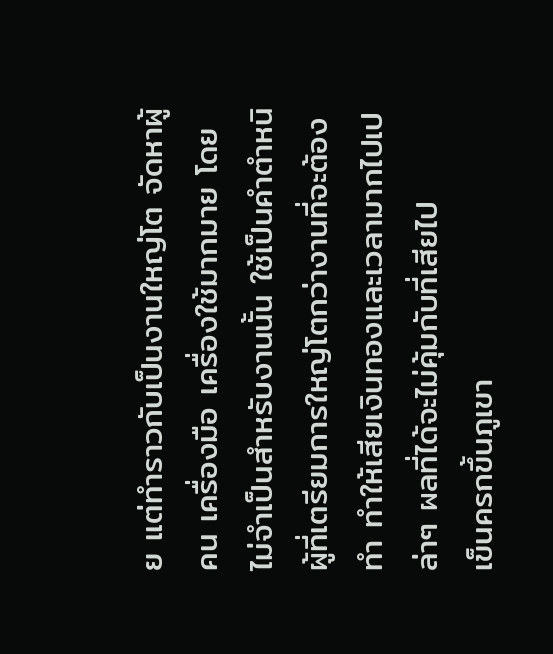ย แต่ทำราวกับเป็นงานใหญ่โต จัดหาผู้คน เครื่องมือ เครื่องใช้มากมาย โดยไม่จำเป็นสำหรับงานนั้น ใช้เป็นคำตำหนิผู้ที่เตรียมการใหญ่โตกว่างานที่จะต้องทำ ทำให้เสียเงินทองและเวลามากไปเปล่าๆ ผลที่ได้จะไม่คุ้มกับที่เสียไป
เข็นครกขึ้นภูเขา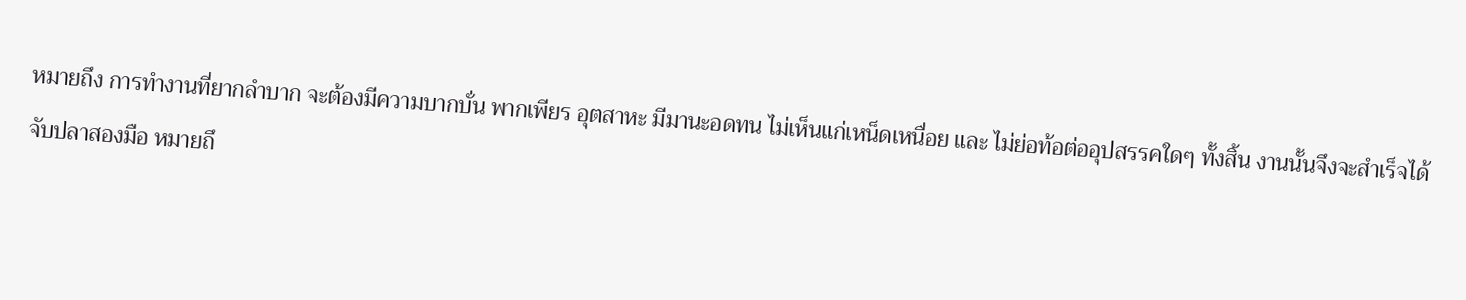หมายถึง การทำงานที่ยากลำบาก จะต้องมีความบากบั่น พากเพียร อุตสาหะ มีมานะอดทน ไม่เห็นแก่เหน็ดเหนื่อย และ ไม่ย่อท้อต่ออุปสรรคใดๆ ทั้งสิ้น งานนั้นจึงจะสำเร็จได้
จับปลาสองมือ หมายถึ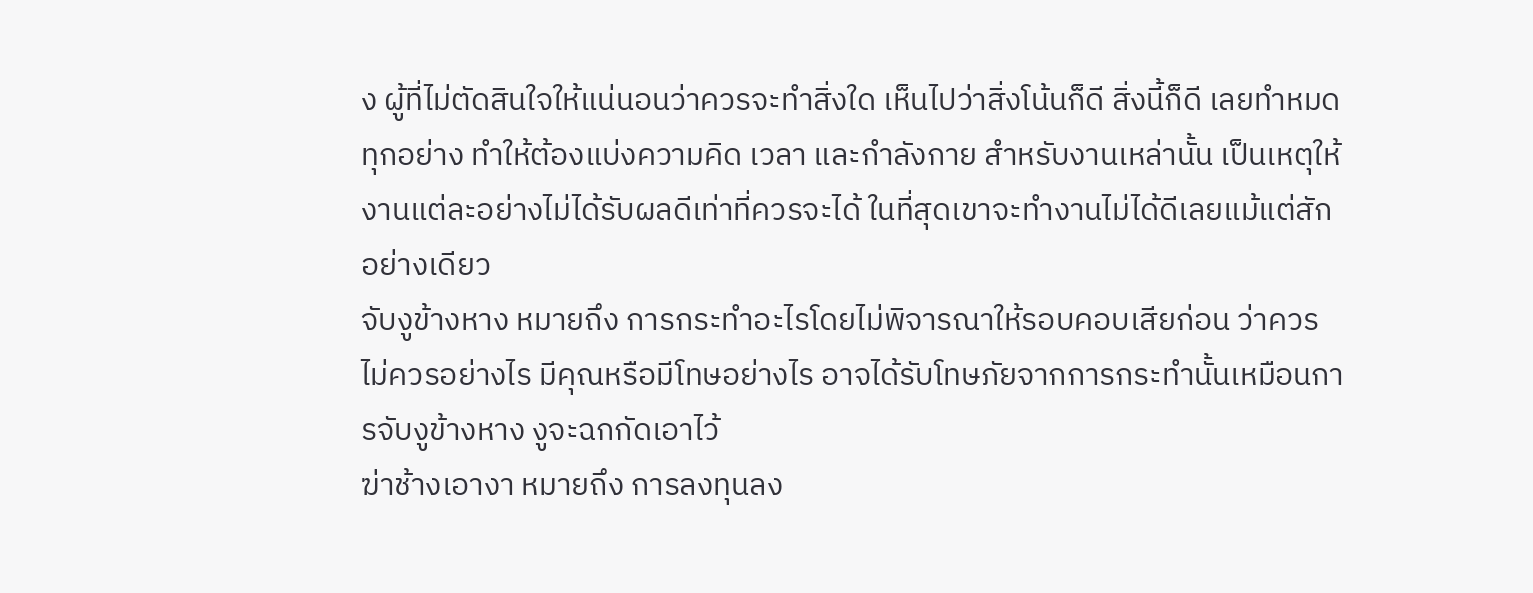ง ผู้ที่ไม่ตัดสินใจให้แน่นอนว่าควรจะทำสิ่งใด เห็นไปว่าสิ่งโน้นก็ดี สิ่งนี้ก็ดี เลยทำหมดทุกอย่าง ทำให้ต้องแบ่งความคิด เวลา และกำลังกาย สำหรับงานเหล่านั้น เป็นเหตุให้งานแต่ละอย่างไม่ได้รับผลดีเท่าที่ควรจะได้ ในที่สุดเขาจะทำงานไม่ได้ดีเลยแม้แต่สักอย่างเดียว
จับงูข้างหาง หมายถึง การกระทำอะไรโดยไม่พิจารณาให้รอบคอบเสียก่อน ว่าควรไม่ควรอย่างไร มีคุณหรือมีโทษอย่างไร อาจได้รับโทษภัยจากการกระทำนั้นเหมือนการจับงูข้างหาง งูจะฉกกัดเอาไว้
ฆ่าช้างเอางา หมายถึง การลงทุนลง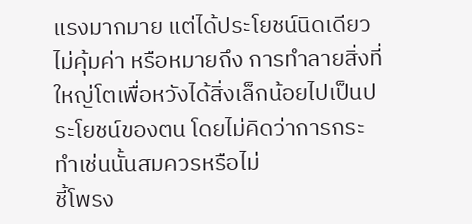แรงมากมาย แต่ได้ประโยชน์นิดเดียวไม่คุ้มค่า หรือหมายถึง การทำลายสิ่งที่ใหญ่โตเพื่อหวังได้สิ่งเล็กน้อยไปเป็นประโยชน์ของตน โดยไม่คิดว่าการกระทำเช่นนั้นสมควรหรือไม่
ชี้โพรง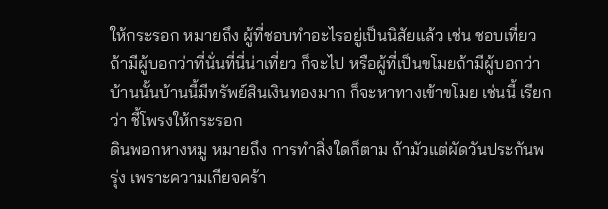ให้กระรอก หมายถึง ผู้ที่ชอบทำอะไรอยู่เป็นนิสัยแล้ว เช่น ชอบเที่ยวถ้ามีผู้บอกว่าที่นั่นที่นี่น่าเที่ยว ก็จะไป หรือผู้ที่เป็นขโมยถ้ามีผู้บอกว่า บ้านนั้นบ้านนี้มีทรัพย์สินเงินทองมาก ก็จะหาทางเข้าขโมย เช่นนี้ เรียกว่า ชี้โพรงให้กระรอก
ดินพอกหางหมู หมายถึง การทำสิ่งใดก็ตาม ถ้ามัวแต่ผัดวันประกันพรุ่ง เพราะความเกียจคร้า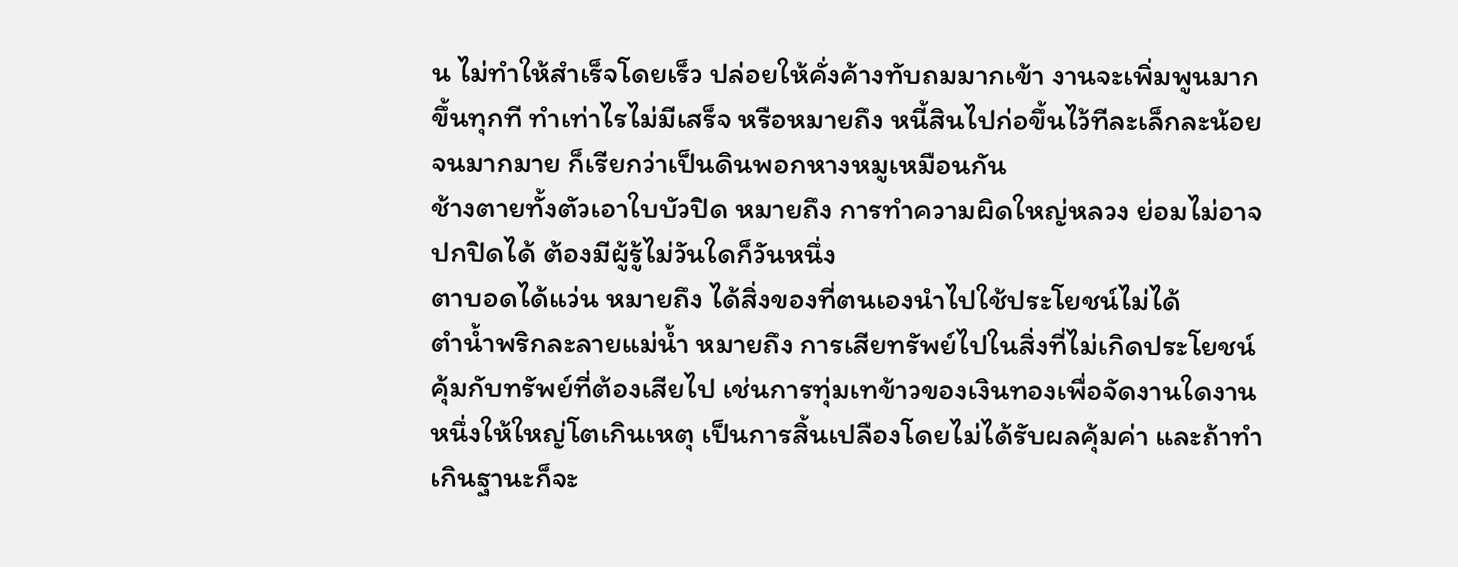น ไม่ทำให้สำเร็จโดยเร็ว ปล่อยให้คั่งค้างทับถมมากเข้า งานจะเพิ่มพูนมากขึ้นทุกที ทำเท่าไรไม่มีเสร็จ หรือหมายถึง หนี้สินไปก่อขึ้นไว้ทีละเล็กละน้อยจนมากมาย ก็เรียกว่าเป็นดินพอกหางหมูเหมือนกัน
ช้างตายทั้งตัวเอาใบบัวปิด หมายถึง การทำความผิดใหญ่หลวง ย่อมไม่อาจปกปิดได้ ต้องมีผู้รู้ไม่วันใดก็วันหนึ่ง
ตาบอดได้แว่น หมายถึง ได้สิ่งของที่ตนเองนำไปใช้ประโยชน์ไม่ได้
ตำน้ำพริกละลายแม่น้ำ หมายถึง การเสียทรัพย์ไปในสิ่งที่ไม่เกิดประโยชน์คุ้มกับทรัพย์ที่ต้องเสียไป เช่นการทุ่มเทข้าวของเงินทองเพื่อจัดงานใดงานหนึ่งให้ใหญ่โตเกินเหตุ เป็นการสิ้นเปลืองโดยไม่ได้รับผลคุ้มค่า และถ้าทำเกินฐานะก็จะ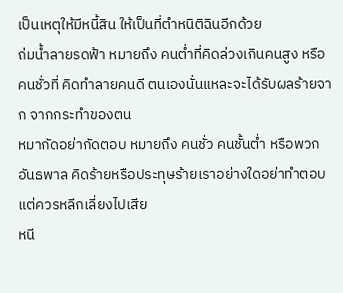เป็นเหตุให้มีหนี้สิน ให้เป็นที่ตำหนิติฉินอีกด้วย
ถ่มน้ำลายรดฟ้า หมายถึง คนต่ำที่คิดล่วงเกินคนสูง หรือคนชั่วที่ คิดทำลายคนดี ตนเองนั่นแหละจะได้รับผลร้ายจาก จากกระทำของตน
หมากัดอย่ากัดตอบ หมายถึง คนชั่ว คนชั้นต่ำ หรือพวกอันธพาล คิดร้ายหรือประทุษร้ายเราอย่างใดอย่าทำตอบแต่ควรหลีกเลี่ยงไปเสีย
หนี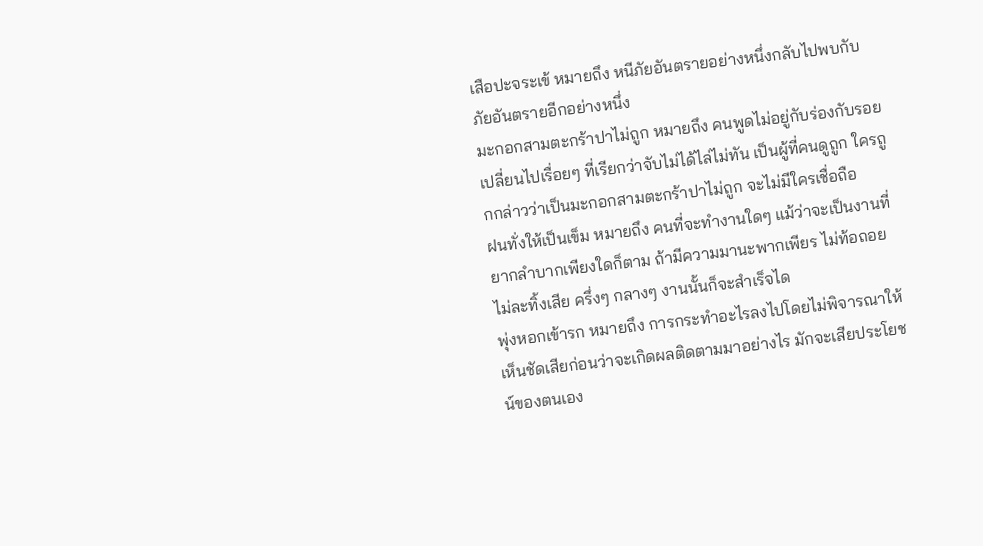เสือปะจระเข้ หมายถึง หนีภัยอันตรายอย่างหนึ่งกลับไปพบกับภัยอันตรายอีกอย่างหนึ่ง
มะกอกสามตะกร้าปาไม่ถูก หมายถึง คนพูดไม่อยู่กับร่องกับรอยเปลี่ยนไปเรื่อยๆ ที่เรียกว่าจับไม่ได้ไล่ไม่ทัน เป็นผู้ที่คนดูถูก ใครถูกกล่าวว่าเป็นมะกอกสามตะกร้าปาไม่ถูก จะไม่มีใครเชื่อถือ
ฝนทั่งให้เป็นเข็ม หมายถึง คนที่จะทำงานใดๆ แม้ว่าจะเป็นงานที่ยากลำบากเพียงใดก็ตาม ถ้ามีความมานะพากเพียร ไม่ท้อถอย ไม่ละทิ้งเสีย ครึ่งๆ กลางๆ งานนั้นก็จะสำเร็จได
พุ่งหอกเข้ารก หมายถึง การกระทำอะไรลงไปโดยไม่พิจารณาให้เห็นชัดเสียก่อนว่าจะเกิดผลติดตามมาอย่างไร มักจะเสียประโยชน์ของตนเอง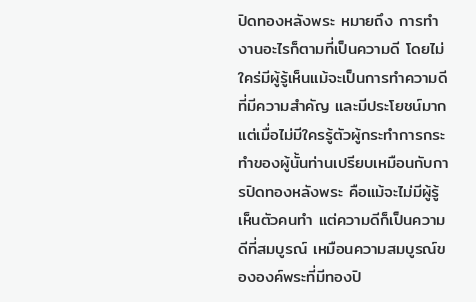ปิดทองหลังพระ หมายถึง การทำงานอะไรก็ตามที่เป็นความดี โดยไม่ใคร่มีผู้รู้เห็นแม้จะเป็นการทำความดีที่มีความสำคัญ และมีประโยชน์มาก แต่เมื่อไม่มีใครรู้ตัวผู้กระทำการกระทำของผู้นั้นท่านเปรียบเหมือนกับการปิดทองหลังพระ คือแม้จะไม่มีผู้รู้เห็นตัวคนทำ แต่ความดีก็เป็นความดีที่สมบูรณ์ เหมือนความสมบูรณ์ขององค์พระที่มีทองปิ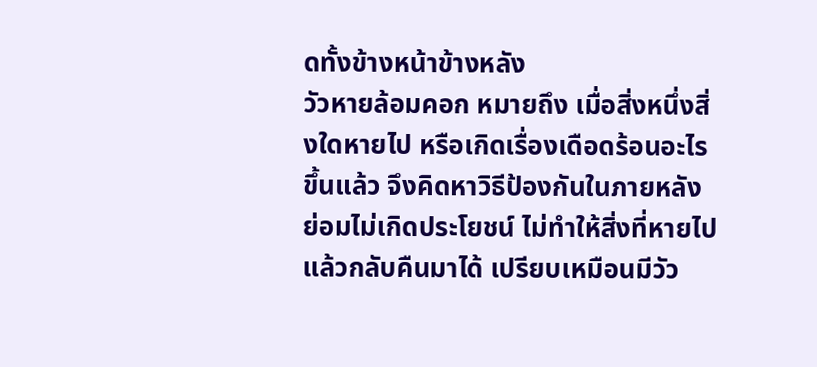ดทั้งข้างหน้าข้างหลัง
วัวหายล้อมคอก หมายถึง เมื่อสิ่งหนึ่งสิ่งใดหายไป หรือเกิดเรื่องเดือดร้อนอะไรขึ้นแล้ว จึงคิดหาวิธีป้องกันในภายหลัง ย่อมไม่เกิดประโยชน์ ไม่ทำให้สิ่งที่หายไปแล้วกลับคืนมาได้ เปรียบเหมือนมีวัว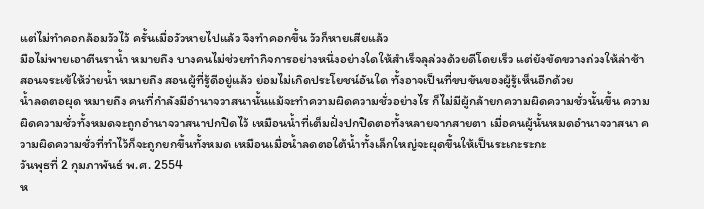แต่ไม่ทำคอกล้อมวัวไว้ ครั้นเมื่อวัวหายไปแล้ว จึงทำคอกขึ้น วัวก็หายเสียแล้ว
มือไม่พายเอาตีนราน้ำ หมายถึง บางคนไม่ช่วยทำกิจการอย่างหนึ่งอย่างใดให้สำเร็จลุล่วงด้วยดีโดยเร็ว แต่ยังขัดขวางถ่วงให้ล่าช้า
สอนจระเข้ให้ว่ายน้ำ หมายถึง สอนผู้ที่รู้ดีอยู่แล้ว ย่อมไม่เกิดประโยชน์อันใด ทั้งอาจเป็นที่ขบขันของผู้รู้เห็นอีกด้วย
น้ำลดตอผุด หมายถึง คนที่กำลังมีอำนาจวาสนานั้นแม้จะทำความผิดความชั่วอย่างไร ก็ไม่มีผู้กล้ายกความผิดความชั่วนั้นขึ้น ความผิดความชั่วทั้งหมดจะถูกอำนาจวาสนาปกปิดไว้ เหมือนน้ำที่เต็มฝั่งปกปิดตอทั้งหลายจากสายตา เมื่อคนผู้นั้นหมดอำนาจวาสนา ความผิดความชั่วที่ทำไว้ก็จะถูกยกขึ้นทั้งหมด เหมือนเมื่อน้ำลดตอใต้น้ำทั้งเล็กใหญ่จะผุดขึ้นให้เป็นระเกะระกะ
วันพุธที่ 2 กุมภาพันธ์ พ.ศ. 2554
ห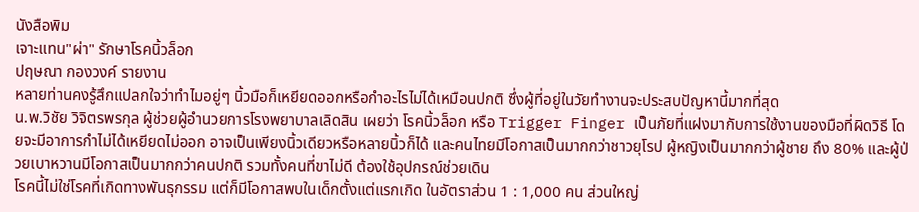นังสือพิม
เจาะแทน"ผ่า" รักษาโรคนิ้วล็อก
ปฤษณา กองวงค์ รายงาน
หลายท่านคงรู้สึกแปลกใจว่าทำไมอยู่ๆ นิ้วมือก็เหยียดออกหรือกำอะไรไม่ได้เหมือนปกติ ซึ่งผู้ที่อยู่ในวัยทำงานจะประสบปัญหานี้มากที่สุด
น.พ.วิชัย วิจิตรพรกุล ผู้ช่วยผู้อำนวยการโรงพยาบาลเลิดสิน เผยว่า โรคนิ้วล็อก หรือ Trigger Finger เป็นภัยที่แฝงมากับการใช้งานของมือที่ผิดวิธี โดยจะมีอาการกำไม่ได้เหยียดไม่ออก อาจเป็นเพียงนิ้วเดียวหรือหลายนิ้วก็ได้ และคนไทยมีโอกาสเป็นมากกว่าชาวยุโรป ผู้หญิงเป็นมากกว่าผู้ชาย ถึง 80% และผู้ป่วยเบาหวานมีโอกาสเป็นมากกว่าคนปกติ รวมทั้งคนที่ขาไม่ดี ต้องใช้อุปกรณ์ช่วยเดิน
โรคนี้ไม่ใช่โรคที่เกิดทางพันธุกรรม แต่ก็มีโอกาสพบในเด็กตั้งแต่แรกเกิด ในอัตราส่วน 1 : 1,000 คน ส่วนใหญ่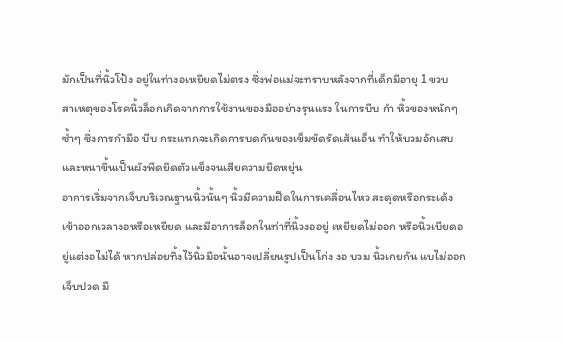มักเป็นที่นิ้วโป้ง อยู่ในท่างอเหยียดไม่ตรง ซึ่งพ่อแม่จะทราบหลังจากที่เด็กมีอายุ 1 ขวบ
สาเหตุของโรคนิ้วล็อกเกิดจากการใช้งานของมืออย่างรุนแรง ในการบีบ กำ หิ้วของหนักๆ ซ้ำๆ ซึ่งการกำมือ บีบ กระแทกจะเกิดการบดกันของเข็มขัดรัดเส้นเอ็น ทำให้บวมอักเสบและหนาขึ้นเป็นผังพืดยึดตัวแข็งจนเสียความยืดหยุ่น
อาการเริ่มจากเจ็บบริเวณฐานนิ้วนั้นๆ นิ้วมีความฝืดในการเคลื่อนไหว สะดุดหรือกระเด้งเข้าออกเวลางอหรือเหยียด และมีอาการล็อกในท่าที่นิ้วงออยู่ เหยียดไม่ออก หรือนิ้วเบียดอยู่แต่งอไม่ได้ หากปล่อยทิ้งไว้นิ้วมือนั้นอาจเปลี่ยนรูปเป็นโก่ง งอ บวม นิ้วเกยกัน แบไม่ออก เจ็บปวด มื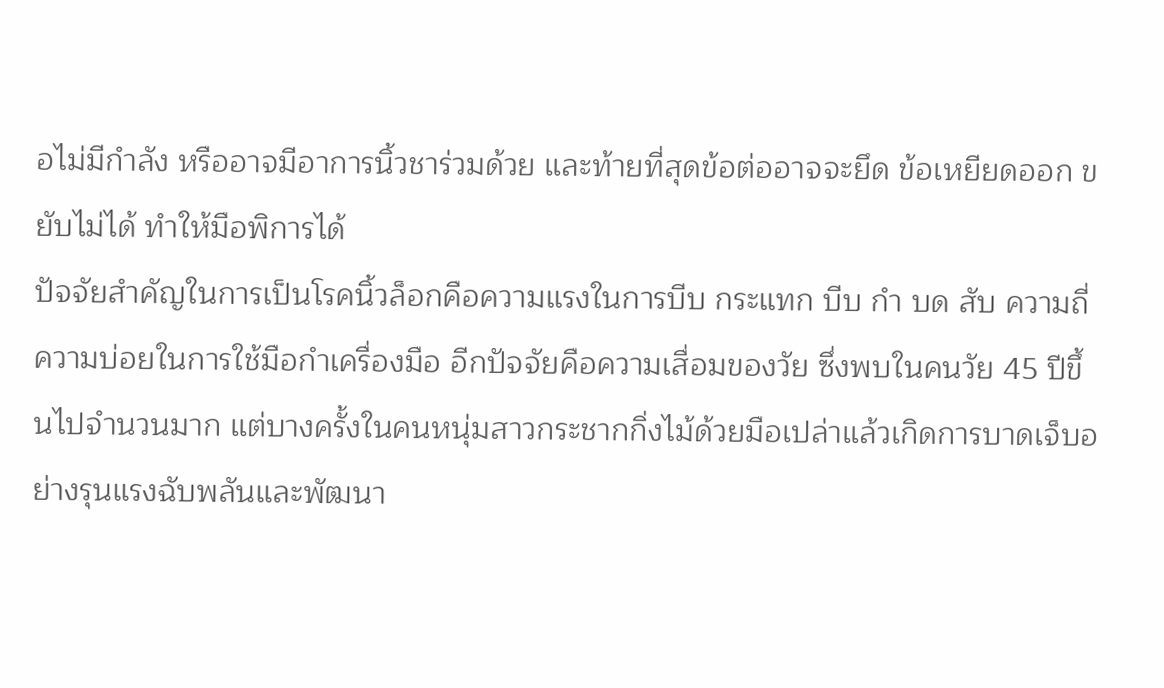อไม่มีกำลัง หรืออาจมีอาการนิ้วชาร่วมด้วย และท้ายที่สุดข้อต่ออาจจะยึด ข้อเหยียดออก ขยับไม่ได้ ทำให้มือพิการได้
ปัจจัยสำคัญในการเป็นโรคนิ้วล็อกคือความแรงในการบีบ กระแทก บีบ กำ บด สับ ความถี่ ความบ่อยในการใช้มือกำเครื่องมือ อีกปัจจัยคือความเสื่อมของวัย ซึ่งพบในคนวัย 45 ปีขึ้นไปจำนวนมาก แต่บางครั้งในคนหนุ่มสาวกระชากกิ่งไม้ด้วยมือเปล่าแล้วเกิดการบาดเจ็บอย่างรุนแรงฉับพลันและพัฒนา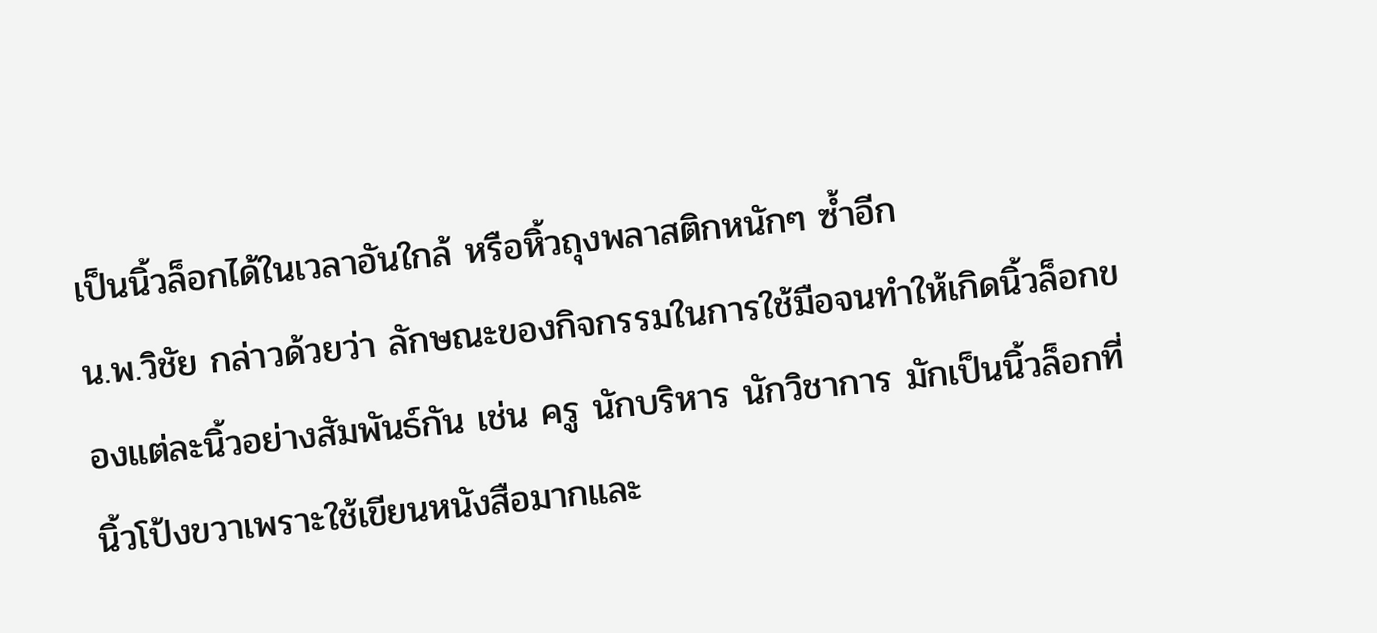เป็นนิ้วล็อกได้ในเวลาอันใกล้ หรือหิ้วถุงพลาสติกหนักๆ ซ้ำอีก
น.พ.วิชัย กล่าวด้วยว่า ลักษณะของกิจกรรมในการใช้มือจนทำให้เกิดนิ้วล็อกของแต่ละนิ้วอย่างสัมพันธ์กัน เช่น ครู นักบริหาร นักวิชาการ มักเป็นนิ้วล็อกที่นิ้วโป้งขวาเพราะใช้เขียนหนังสือมากและ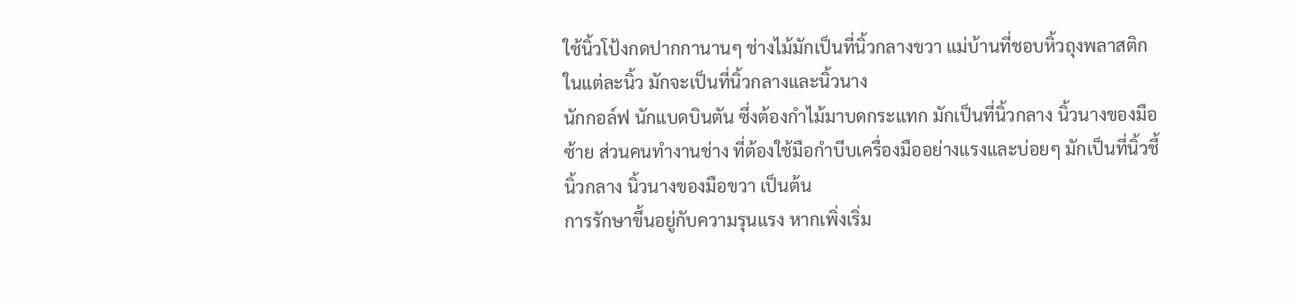ใช้นิ้วโป้งกดปากกานานๆ ช่างไม้มักเป็นที่นิ้วกลางขวา แม่บ้านที่ชอบหิ้วถุงพลาสติกในแต่ละนิ้ว มักจะเป็นที่นิ้วกลางและนิ้วนาง
นักกอล์ฟ นักแบดบินตัน ซึ่งต้องกำไม้มาบดกระแทก มักเป็นที่นิ้วกลาง นิ้วนางของมือซ้าย ส่วนคนทำงานช่าง ที่ต้องใช้มือกำบีบเครื่องมืออย่างแรงและบ่อยๆ มักเป็นที่นิ้วชี้ นิ้วกลาง นิ้วนางของมือขวา เป็นต้น
การรักษาขึ้นอยู่กับความรุนแรง หากเพิ่งเริ่ม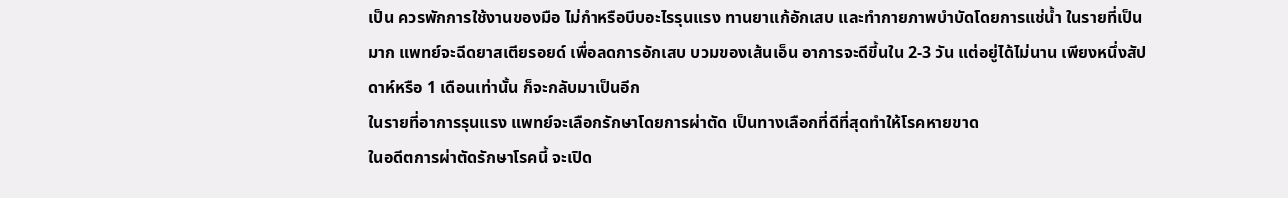เป็น ควรพักการใช้งานของมือ ไม่กำหรือบีบอะไรรุนแรง ทานยาแก้อักเสบ และทำกายภาพบำบัดโดยการแช่น้ำ ในรายที่เป็นมาก แพทย์จะฉีดยาสเตียรอยด์ เพื่อลดการอักเสบ บวมของเส้นเอ็น อาการจะดีขี้นใน 2-3 วัน แต่อยู่ได้ไม่นาน เพียงหนึ่งสัปดาห์หรือ 1 เดือนเท่านั้น ก็จะกลับมาเป็นอีก
ในรายที่อาการรุนแรง แพทย์จะเลือกรักษาโดยการผ่าตัด เป็นทางเลือกที่ดีที่สุดทำให้โรคหายขาด
ในอดีตการผ่าตัดรักษาโรคนี้ จะเปิด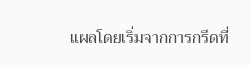แผลโดยเริ่มจากการกรีดที่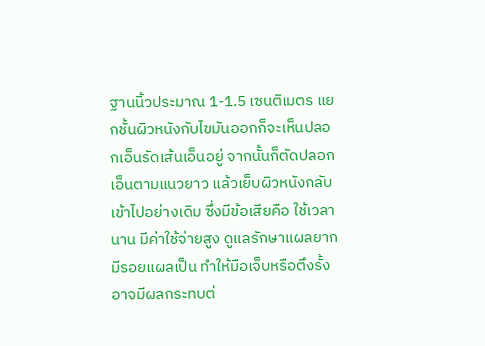ฐานนิ้วประมาณ 1-1.5 เซนติเมตร แยกชั้นผิวหนังกับไขมันออกก็จะเห็นปลอกเอ็นรัดเส้นเอ็นอยู่ จากนั้นก็ตัดปลอกเอ็นตามแนวยาว แล้วเย็บผิวหนังกลับเข้าไปอย่างเดิม ซึ่งมีข้อเสียคือ ใช้เวลานาน มีค่าใช้จ่ายสูง ดูแลรักษาแผลยาก มีรอยแผลเป็น ทำให้มือเจ็บหรือตึงรั้ง อาจมีผลกระทบต่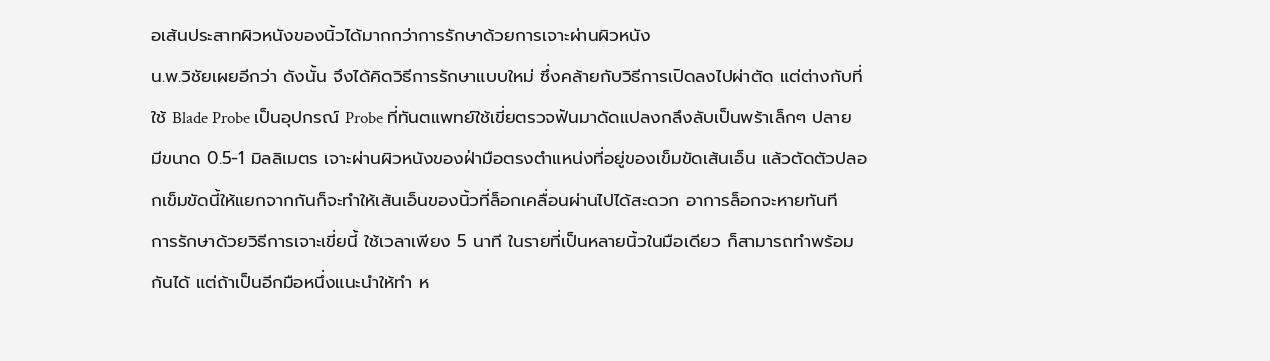อเส้นประสาทผิวหนังของนิ้วได้มากกว่าการรักษาด้วยการเจาะผ่านผิวหนัง
น.พ.วิชัยเผยอีกว่า ดังนั้น จึงได้คิดวิธีการรักษาแบบใหม่ ซึ่งคล้ายกับวิธีการเปิดลงไปผ่าตัด แต่ต่างกับที่ใช้ Blade Probe เป็นอุปกรณ์ Probe ที่ทันตแพทย์ใช้เขี่ยตรวจฟันมาดัดแปลงกลึงลับเป็นพร้าเล็กๆ ปลายมีขนาด 0.5-1 มิลลิเมตร เจาะผ่านผิวหนังของฝ่ามือตรงตำแหน่งที่อยู่ของเข็มขัดเส้นเอ็น แล้วตัดตัวปลอกเข็มขัดนี้ให้แยกจากกันก็จะทำให้เส้นเอ็นของนิ้วที่ล็อกเคลื่อนผ่านไปได้สะดวก อาการล็อกจะหายทันที
การรักษาด้วยวิธีการเจาะเขี่ยนี้ ใช้เวลาเพียง 5 นาที ในรายที่เป็นหลายนิ้วในมือเดียว ก็สามารถทำพร้อมกันได้ แต่ถ้าเป็นอีกมือหนึ่งแนะนำให้ทำ ห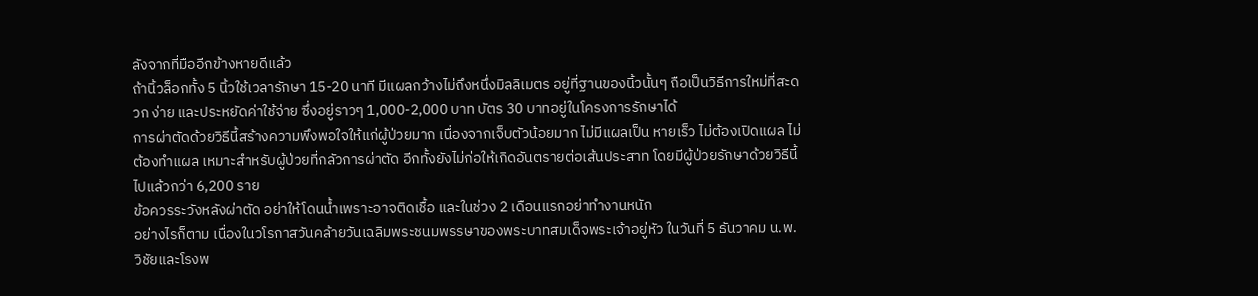ลังจากที่มืออีกข้างหายดีแล้ว
ถ้านิ้วล็อกทั้ง 5 นิ้วใช้เวลารักษา 15-20 นาที มีแผลกว้างไม่ถึงหนึ่งมิลลิเมตร อยู่ที่ฐานของนิ้วนั้นๆ ถือเป็นวิธีการใหม่ที่สะดวก ง่าย และประหยัดค่าใช้จ่าย ซึ่งอยู่ราวๆ 1,000-2,000 บาท บัตร 30 บาทอยู่ในโครงการรักษาได้
การผ่าตัดด้วยวิธีนี้สร้างความพึงพอใจให้แก่ผู้ป่วยมาก เนื่องจากเจ็บตัวน้อยมาก ไม่มีแผลเป็น หายเร็ว ไม่ต้องเปิดแผล ไม่ต้องทำแผล เหมาะสำหรับผู้ป่วยที่กลัวการผ่าตัด อีกทั้งยังไม่ก่อให้เกิดอันตรายต่อเส้นประสาท โดยมีผู้ป่วยรักษาด้วยวิธีนี้ไปแล้วกว่า 6,200 ราย
ข้อควรระวังหลังผ่าตัด อย่าให้โดนน้ำเพราะอาจติดเชื้อ และในช่วง 2 เดือนแรกอย่าทำงานหนัก
อย่างไรก็ตาม เนื่องในวโรกาสวันคล้ายวันเฉลิมพระชนมพรรษาของพระบาทสมเด็จพระเจ้าอยู่หัว ในวันที่ 5 ธันวาคม น.พ.วิชัยและโรงพ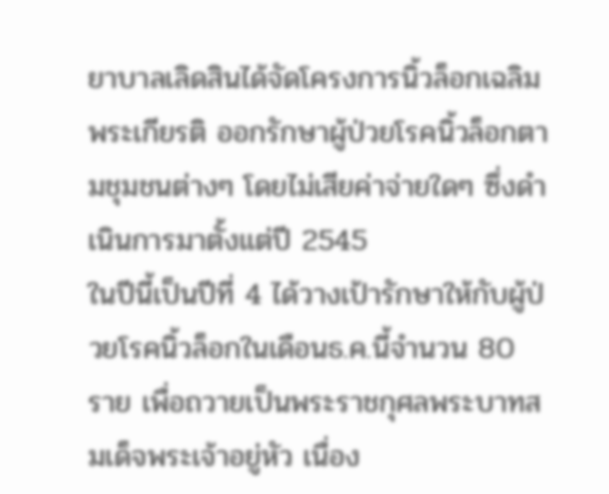ยาบาลเลิดสินได้จัดโครงการนิ้วล็อกเฉลิมพระเกียรติ ออกรักษาผู้ป่วยโรคนิ้วล็อกตามชุมชนต่างๆ โดยไม่เสียค่าจ่ายใดๆ ซึ่งดำเนินการมาตั้งแต่ปี 2545
ในปีนี้เป็นปีที่ 4 ได้วางเป้ารักษาให้กับผู้ป่วยโรคนิ้วล็อกในเดือนธ.ค.นี้จำนวน 80 ราย เพื่อถวายเป็นพระราชกุศลพระบาทสมเด็จพระเจ้าอยู่หัว เนื่อง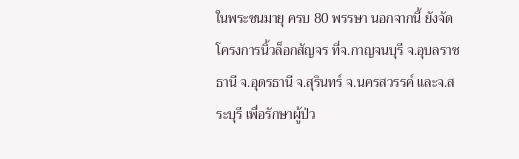ในพระชนมายุ ครบ 80 พรรษา นอกจากนี้ ยังจัดโครงการนิ้วล็อกสัญจร ที่จ.กาญจนบุรี จ.อุบลราชธานี จ.อุดรธานี จ.สุรินทร์ จ.นครสวรรค์ และจ.สระบุรี เพื่อรักษาผู้ป่ว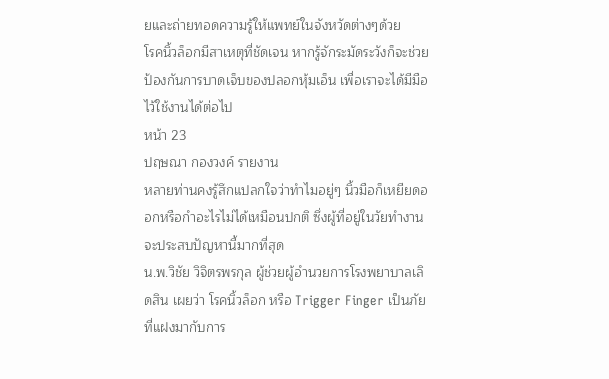ยและถ่ายทอดความรู้ให้แพทย์ในจังหวัดต่างๆด้วย
โรคนิ้วล็อกมีสาเหตุที่ชัดเจน หากรู้จักระมัดระวังก็จะช่วยป้องกันการบาดเจ็บของปลอกหุ้มเอ็น เพื่อเราจะได้มีมือไว้ใช้งานได้ต่อไป
หน้า 23
ปฤษณา กองวงค์ รายงาน
หลายท่านคงรู้สึกแปลกใจว่าทำไมอยู่ๆ นิ้วมือก็เหยียดออกหรือกำอะไรไม่ได้เหมือนปกติ ซึ่งผู้ที่อยู่ในวัยทำงานจะประสบปัญหานี้มากที่สุด
น.พ.วิชัย วิจิตรพรกุล ผู้ช่วยผู้อำนวยการโรงพยาบาลเลิดสิน เผยว่า โรคนิ้วล็อก หรือ Trigger Finger เป็นภัยที่แฝงมากับการ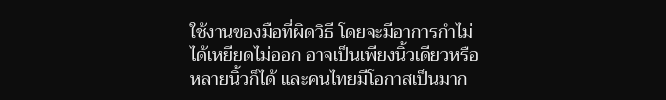ใช้งานของมือที่ผิดวิธี โดยจะมีอาการกำไม่ได้เหยียดไม่ออก อาจเป็นเพียงนิ้วเดียวหรือหลายนิ้วก็ได้ และคนไทยมีโอกาสเป็นมาก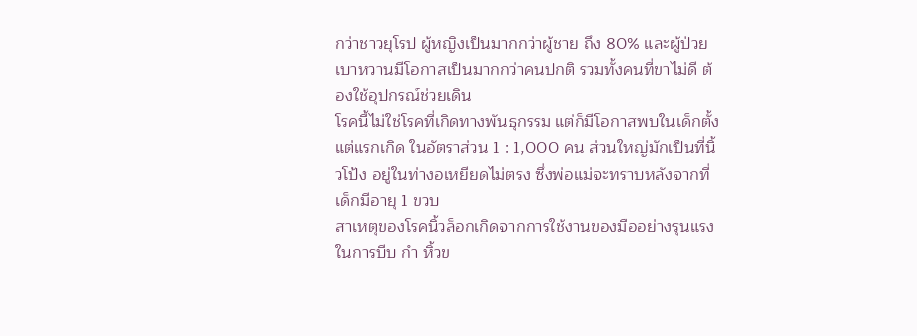กว่าชาวยุโรป ผู้หญิงเป็นมากกว่าผู้ชาย ถึง 80% และผู้ป่วยเบาหวานมีโอกาสเป็นมากกว่าคนปกติ รวมทั้งคนที่ขาไม่ดี ต้องใช้อุปกรณ์ช่วยเดิน
โรคนี้ไม่ใช่โรคที่เกิดทางพันธุกรรม แต่ก็มีโอกาสพบในเด็กตั้งแต่แรกเกิด ในอัตราส่วน 1 : 1,000 คน ส่วนใหญ่มักเป็นที่นิ้วโป้ง อยู่ในท่างอเหยียดไม่ตรง ซึ่งพ่อแม่จะทราบหลังจากที่เด็กมีอายุ 1 ขวบ
สาเหตุของโรคนิ้วล็อกเกิดจากการใช้งานของมืออย่างรุนแรง ในการบีบ กำ หิ้วข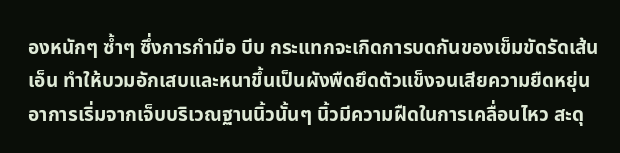องหนักๆ ซ้ำๆ ซึ่งการกำมือ บีบ กระแทกจะเกิดการบดกันของเข็มขัดรัดเส้นเอ็น ทำให้บวมอักเสบและหนาขึ้นเป็นผังพืดยึดตัวแข็งจนเสียความยืดหยุ่น
อาการเริ่มจากเจ็บบริเวณฐานนิ้วนั้นๆ นิ้วมีความฝืดในการเคลื่อนไหว สะดุ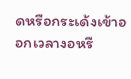ดหรือกระเด้งเข้าออกเวลางอหรื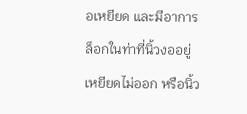อเหยียด และมีอาการล็อกในท่าที่นิ้วงออยู่ เหยียดไม่ออก หรือนิ้ว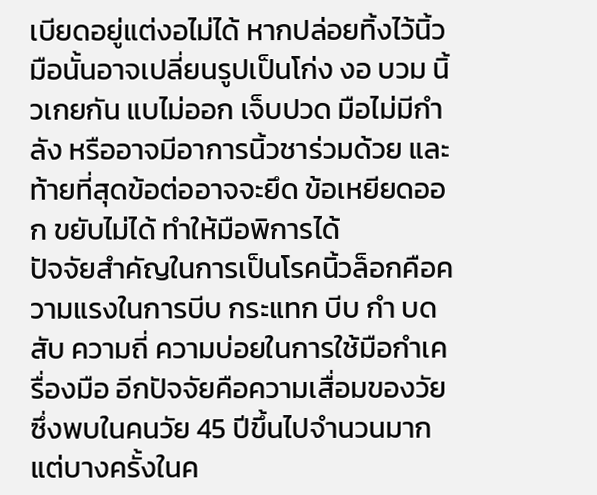เบียดอยู่แต่งอไม่ได้ หากปล่อยทิ้งไว้นิ้วมือนั้นอาจเปลี่ยนรูปเป็นโก่ง งอ บวม นิ้วเกยกัน แบไม่ออก เจ็บปวด มือไม่มีกำลัง หรืออาจมีอาการนิ้วชาร่วมด้วย และท้ายที่สุดข้อต่ออาจจะยึด ข้อเหยียดออก ขยับไม่ได้ ทำให้มือพิการได้
ปัจจัยสำคัญในการเป็นโรคนิ้วล็อกคือความแรงในการบีบ กระแทก บีบ กำ บด สับ ความถี่ ความบ่อยในการใช้มือกำเครื่องมือ อีกปัจจัยคือความเสื่อมของวัย ซึ่งพบในคนวัย 45 ปีขึ้นไปจำนวนมาก แต่บางครั้งในค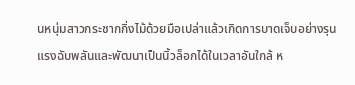นหนุ่มสาวกระชากกิ่งไม้ด้วยมือเปล่าแล้วเกิดการบาดเจ็บอย่างรุนแรงฉับพลันและพัฒนาเป็นนิ้วล็อกได้ในเวลาอันใกล้ ห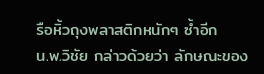รือหิ้วถุงพลาสติกหนักๆ ซ้ำอีก
น.พ.วิชัย กล่าวด้วยว่า ลักษณะของ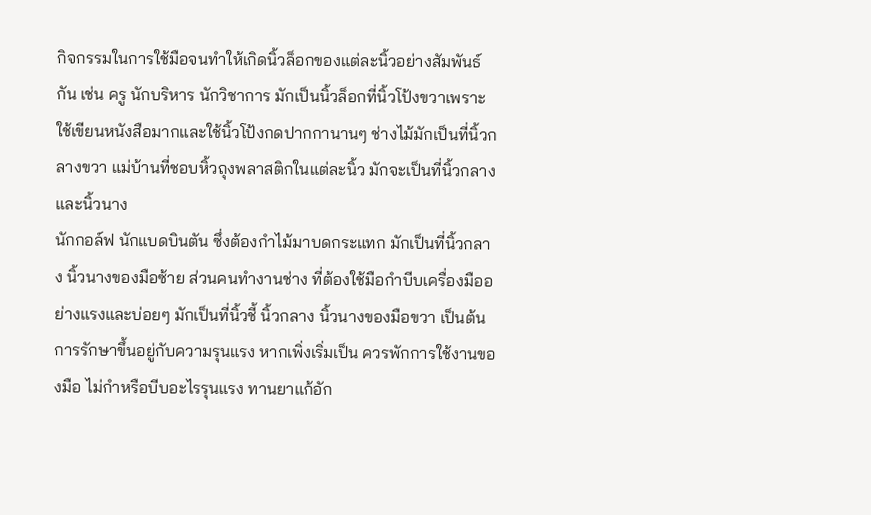กิจกรรมในการใช้มือจนทำให้เกิดนิ้วล็อกของแต่ละนิ้วอย่างสัมพันธ์กัน เช่น ครู นักบริหาร นักวิชาการ มักเป็นนิ้วล็อกที่นิ้วโป้งขวาเพราะใช้เขียนหนังสือมากและใช้นิ้วโป้งกดปากกานานๆ ช่างไม้มักเป็นที่นิ้วกลางขวา แม่บ้านที่ชอบหิ้วถุงพลาสติกในแต่ละนิ้ว มักจะเป็นที่นิ้วกลางและนิ้วนาง
นักกอล์ฟ นักแบดบินตัน ซึ่งต้องกำไม้มาบดกระแทก มักเป็นที่นิ้วกลาง นิ้วนางของมือซ้าย ส่วนคนทำงานช่าง ที่ต้องใช้มือกำบีบเครื่องมืออย่างแรงและบ่อยๆ มักเป็นที่นิ้วชี้ นิ้วกลาง นิ้วนางของมือขวา เป็นต้น
การรักษาขึ้นอยู่กับความรุนแรง หากเพิ่งเริ่มเป็น ควรพักการใช้งานของมือ ไม่กำหรือบีบอะไรรุนแรง ทานยาแก้อัก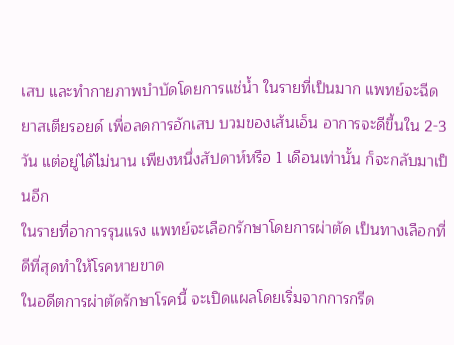เสบ และทำกายภาพบำบัดโดยการแช่น้ำ ในรายที่เป็นมาก แพทย์จะฉีดยาสเตียรอยด์ เพื่อลดการอักเสบ บวมของเส้นเอ็น อาการจะดีขี้นใน 2-3 วัน แต่อยู่ได้ไม่นาน เพียงหนึ่งสัปดาห์หรือ 1 เดือนเท่านั้น ก็จะกลับมาเป็นอีก
ในรายที่อาการรุนแรง แพทย์จะเลือกรักษาโดยการผ่าตัด เป็นทางเลือกที่ดีที่สุดทำให้โรคหายขาด
ในอดีตการผ่าตัดรักษาโรคนี้ จะเปิดแผลโดยเริ่มจากการกรีด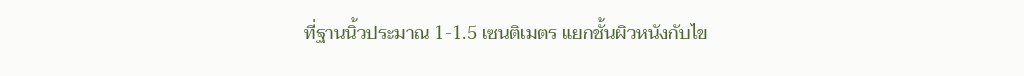ที่ฐานนิ้วประมาณ 1-1.5 เซนติเมตร แยกชั้นผิวหนังกับไข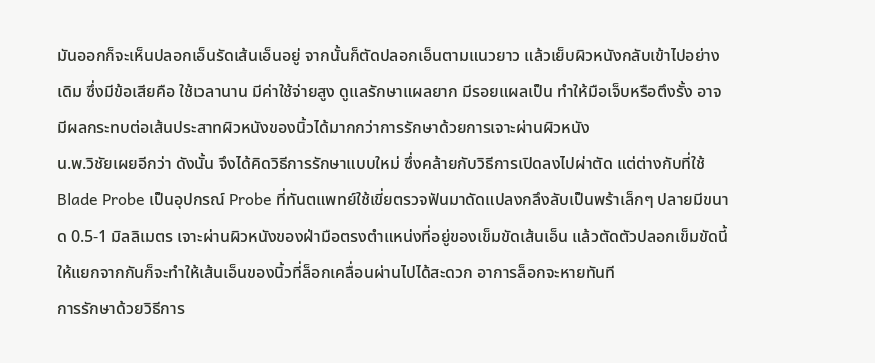มันออกก็จะเห็นปลอกเอ็นรัดเส้นเอ็นอยู่ จากนั้นก็ตัดปลอกเอ็นตามแนวยาว แล้วเย็บผิวหนังกลับเข้าไปอย่างเดิม ซึ่งมีข้อเสียคือ ใช้เวลานาน มีค่าใช้จ่ายสูง ดูแลรักษาแผลยาก มีรอยแผลเป็น ทำให้มือเจ็บหรือตึงรั้ง อาจมีผลกระทบต่อเส้นประสาทผิวหนังของนิ้วได้มากกว่าการรักษาด้วยการเจาะผ่านผิวหนัง
น.พ.วิชัยเผยอีกว่า ดังนั้น จึงได้คิดวิธีการรักษาแบบใหม่ ซึ่งคล้ายกับวิธีการเปิดลงไปผ่าตัด แต่ต่างกับที่ใช้ Blade Probe เป็นอุปกรณ์ Probe ที่ทันตแพทย์ใช้เขี่ยตรวจฟันมาดัดแปลงกลึงลับเป็นพร้าเล็กๆ ปลายมีขนาด 0.5-1 มิลลิเมตร เจาะผ่านผิวหนังของฝ่ามือตรงตำแหน่งที่อยู่ของเข็มขัดเส้นเอ็น แล้วตัดตัวปลอกเข็มขัดนี้ให้แยกจากกันก็จะทำให้เส้นเอ็นของนิ้วที่ล็อกเคลื่อนผ่านไปได้สะดวก อาการล็อกจะหายทันที
การรักษาด้วยวิธีการ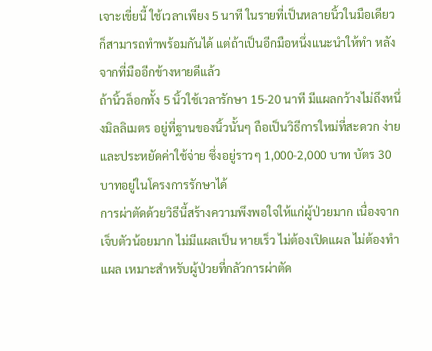เจาะเขี่ยนี้ ใช้เวลาเพียง 5 นาที ในรายที่เป็นหลายนิ้วในมือเดียว ก็สามารถทำพร้อมกันได้ แต่ถ้าเป็นอีกมือหนึ่งแนะนำให้ทำ หลังจากที่มืออีกข้างหายดีแล้ว
ถ้านิ้วล็อกทั้ง 5 นิ้วใช้เวลารักษา 15-20 นาที มีแผลกว้างไม่ถึงหนึ่งมิลลิเมตร อยู่ที่ฐานของนิ้วนั้นๆ ถือเป็นวิธีการใหม่ที่สะดวก ง่าย และประหยัดค่าใช้จ่าย ซึ่งอยู่ราวๆ 1,000-2,000 บาท บัตร 30 บาทอยู่ในโครงการรักษาได้
การผ่าตัดด้วยวิธีนี้สร้างความพึงพอใจให้แก่ผู้ป่วยมาก เนื่องจากเจ็บตัวน้อยมาก ไม่มีแผลเป็น หายเร็ว ไม่ต้องเปิดแผล ไม่ต้องทำแผล เหมาะสำหรับผู้ป่วยที่กลัวการผ่าตัด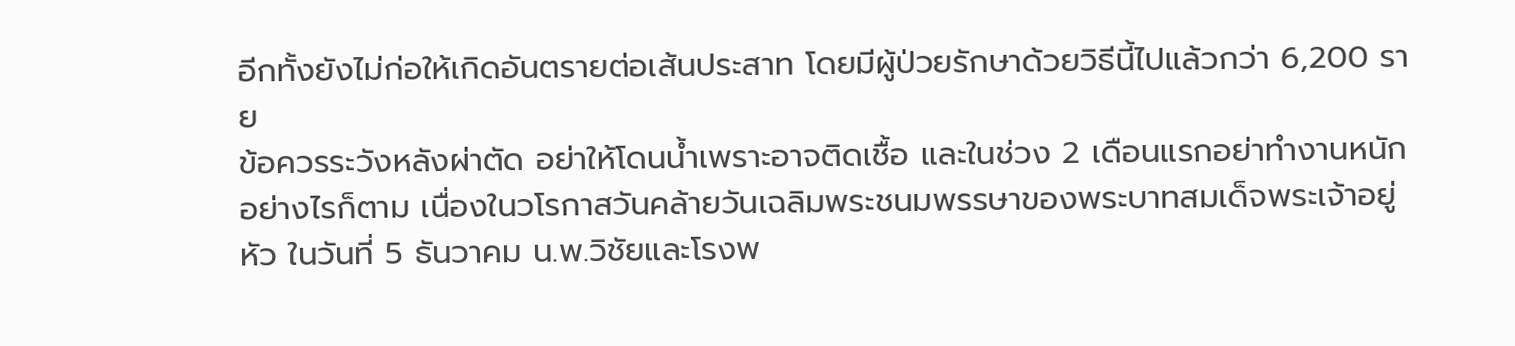อีกทั้งยังไม่ก่อให้เกิดอันตรายต่อเส้นประสาท โดยมีผู้ป่วยรักษาด้วยวิธีนี้ไปแล้วกว่า 6,200 ราย
ข้อควรระวังหลังผ่าตัด อย่าให้โดนน้ำเพราะอาจติดเชื้อ และในช่วง 2 เดือนแรกอย่าทำงานหนัก
อย่างไรก็ตาม เนื่องในวโรกาสวันคล้ายวันเฉลิมพระชนมพรรษาของพระบาทสมเด็จพระเจ้าอยู่หัว ในวันที่ 5 ธันวาคม น.พ.วิชัยและโรงพ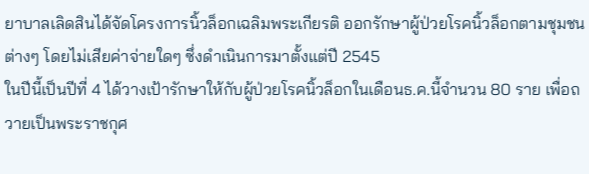ยาบาลเลิดสินได้จัดโครงการนิ้วล็อกเฉลิมพระเกียรติ ออกรักษาผู้ป่วยโรคนิ้วล็อกตามชุมชนต่างๆ โดยไม่เสียค่าจ่ายใดๆ ซึ่งดำเนินการมาตั้งแต่ปี 2545
ในปีนี้เป็นปีที่ 4 ได้วางเป้ารักษาให้กับผู้ป่วยโรคนิ้วล็อกในเดือนธ.ค.นี้จำนวน 80 ราย เพื่อถวายเป็นพระราชกุศ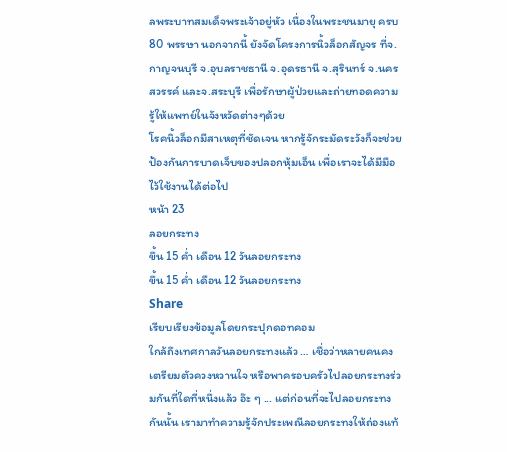ลพระบาทสมเด็จพระเจ้าอยู่หัว เนื่องในพระชนมายุ ครบ 80 พรรษา นอกจากนี้ ยังจัดโครงการนิ้วล็อกสัญจร ที่จ.กาญจนบุรี จ.อุบลราชธานี จ.อุดรธานี จ.สุรินทร์ จ.นครสวรรค์ และจ.สระบุรี เพื่อรักษาผู้ป่วยและถ่ายทอดความรู้ให้แพทย์ในจังหวัดต่างๆด้วย
โรคนิ้วล็อกมีสาเหตุที่ชัดเจน หากรู้จักระมัดระวังก็จะช่วยป้องกันการบาดเจ็บของปลอกหุ้มเอ็น เพื่อเราจะได้มีมือไว้ใช้งานได้ต่อไป
หน้า 23
ลอยกระทง
ขึ้น 15 ค่ำ เดือน 12 วันลอยกระทง
ขึ้น 15 ค่ำ เดือน 12 วันลอยกระทง
Share
เรียบเรียงข้อมูลโดยกระปุกดอทคอม
ใกล้ถึงเทศกาลวันลอยกระทงแล้ว … เชื่อว่าหลายคนคงเตรียมตัวควงหวานใจ หรือพาครอบครัวไปลอยกระทงร่วมกันที่ใดที่หนึ่งแล้ว อ๊ะ ๆ ... แต่ก่อนที่จะไปลอยกระทงกันนั้น เรามาทำความรู้จักประเพณีลอยกระทงให้ถ่องแท้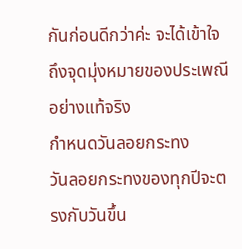กันก่อนดีกว่าค่ะ จะได้เข้าใจถึงจุดมุ่งหมายของประเพณีอย่างแท้จริง
กำหนดวันลอยกระทง
วันลอยกระทงของทุกปีจะตรงกับวันขึ้น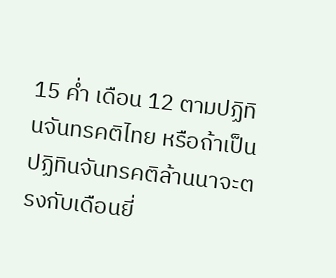15 ค่ำ เดือน 12 ตามปฏิทินจันทรคติไทย หรือถ้าเป็นปฏิทินจันทรคติล้านนาจะตรงกับเดือนยี่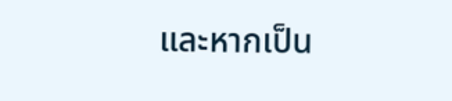และหากเป็น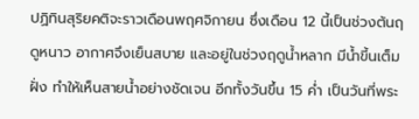ปฏิทินสุริยคติจะราวเดือนพฤศจิกายน ซึ่งเดือน 12 นี้เป็นช่วงต้นฤดูหนาว อากาศจึงเย็นสบาย และอยู่ในช่วงฤดูน้ำหลาก มีน้ำขี้นเต็มฝั่ง ทำให้เห็นสายน้ำอย่างชัดเจน อีกทั้งวันขึ้น 15 ค่ำ เป็นวันที่พระ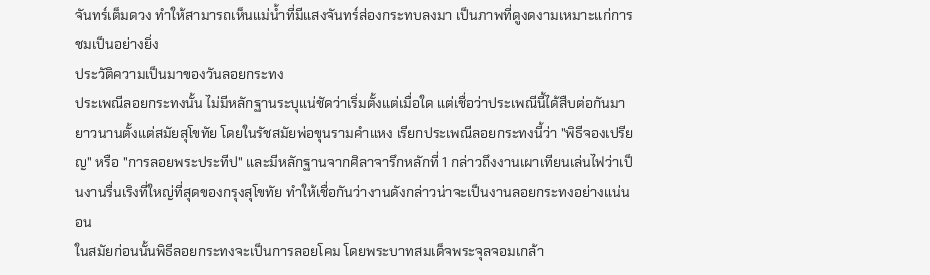จันทร์เต็มดวง ทำให้สามารถเห็นแม่น้ำที่มีแสงจันทร์ส่องกระทบลงมา เป็นภาพที่ดูงดงามเหมาะแก่การชมเป็นอย่างยิ่ง
ประวัติความเป็นมาของวันลอยกระทง
ประเพณีลอยกระทงนั้น ไม่มีหลักฐานระบุแน่ชัดว่าเริ่มตั้งแต่เมื่อใด แต่เชื่อว่าประเพณีนี้ได้สืบต่อกันมายาวนานตั้งแต่สมัยสุโขทัย โดยในรัชสมัยพ่อขุนรามคำแหง เรียกประเพณีลอยกระทงนี้ว่า "พิธีจองเปรียญ" หรือ "การลอยพระประทีป" และมีหลักฐานจากศิลาจารึกหลักที่ 1 กล่าวถึงงานเผาเทียนเล่นไฟว่าเป็นงานรื่นเริงที่ใหญ่ที่สุดของกรุงสุโขทัย ทำให้เชื่อกันว่างานดังกล่าวน่าจะเป็นงานลอยกระทงอย่างแน่นอน
ในสมัยก่อนนั้นพิธีลอยกระทงจะเป็นการลอยโคม โดยพระบาทสมเด็จพระจุลจอมเกล้า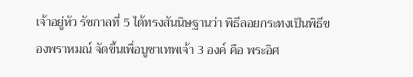เจ้าอยู่หัว รัชกาลที่ 5 ได้ทรงสันนิษฐานว่า พิธีลอยกระทงเป็นพิธีของพราหมณ์ จัดขึ้นเพื่อบูชาเทพเจ้า 3 องค์ คือ พระอิศ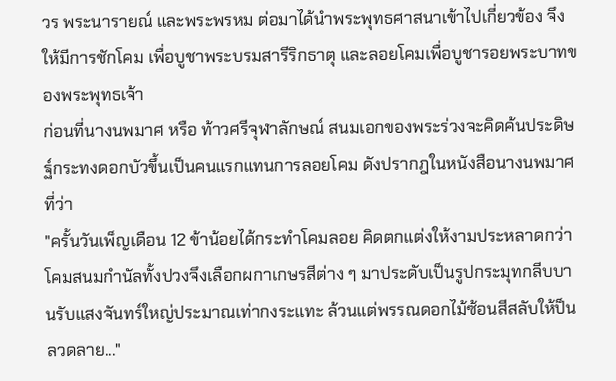วร พระนารายณ์ และพระพรหม ต่อมาได้นำพระพุทธศาสนาเข้าไปเกี่ยวข้อง จึงให้มีการชักโคม เพื่อบูชาพระบรมสารีริกธาตุ และลอยโคมเพื่อบูชารอยพระบาทของพระพุทธเจ้า
ก่อนที่นางนพมาศ หรือ ท้าวศรีจุฬาลักษณ์ สนมเอกของพระร่วงจะคิดค้นประดิษฐ์กระทงดอกบัวขึ้นเป็นคนแรกแทนการลอยโคม ดังปรากฎในหนังสือนางนพมาศที่ว่า
"ครั้นวันเพ็ญเดือน 12 ข้าน้อยได้กระทำโคมลอย คิดตกแต่งให้งามประหลาดกว่าโคมสนมกำนัลทั้งปวงจึงเลือกผกาเกษรสีต่าง ๆ มาประดับเป็นรูปกระมุทกลีบบานรับแสงจันทร์ใหญ่ประมาณเท่ากงระแทะ ล้วนแต่พรรณดอกไม้ซ้อนสีสลับให้ป็นลวดลาย..."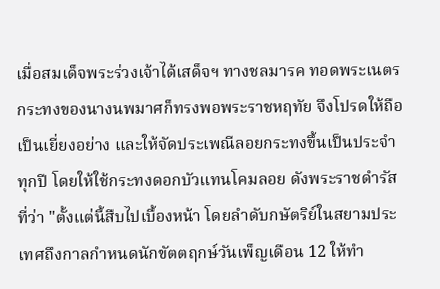เมื่อสมเด็จพระร่วงเจ้าได้เสด็จฯ ทางชลมารค ทอดพระเนตรกระทงของนางนพมาศก็ทรงพอพระราชหฤทัย จึงโปรดให้ถือเป็นเยี่ยงอย่าง และให้จัดประเพณีลอยกระทงขึ้นเป็นประจำทุกปี โดยให้ใช้กระทงดอกบัวแทนโคมลอย ดังพระราชดำรัสที่ว่า "ตั้งแต่นี้สืบไปเบื้องหน้า โดยลำดับกษัตริย์ในสยามประเทศถึงกาลกำหนดนักขัตตฤกษ์วันเพ็ญเดือน 12 ให้ทำ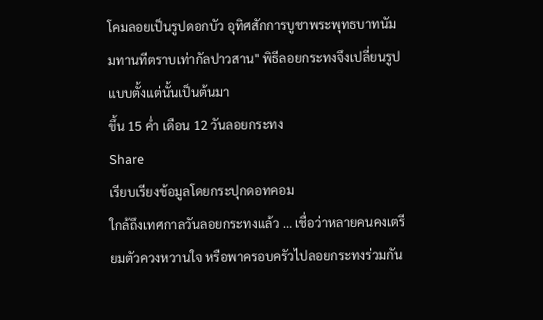โคมลอยเป็นรูปดอกบัว อุทิศสักการบูชาพระพุทธบาทนัมมทานทีตราบเท่ากัลปาวสาน" พิธีลอยกระทงจึงเปลี่ยนรูปแบบตั้งแต่นั้นเป็นต้นมา
ขึ้น 15 ค่ำ เดือน 12 วันลอยกระทง
Share
เรียบเรียงข้อมูลโดยกระปุกดอทคอม
ใกล้ถึงเทศกาลวันลอยกระทงแล้ว … เชื่อว่าหลายคนคงเตรียมตัวควงหวานใจ หรือพาครอบครัวไปลอยกระทงร่วมกัน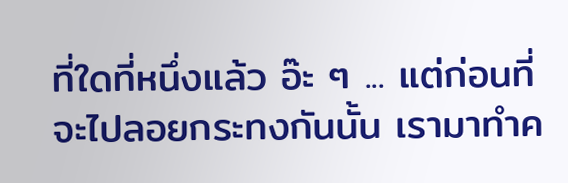ที่ใดที่หนึ่งแล้ว อ๊ะ ๆ ... แต่ก่อนที่จะไปลอยกระทงกันนั้น เรามาทำค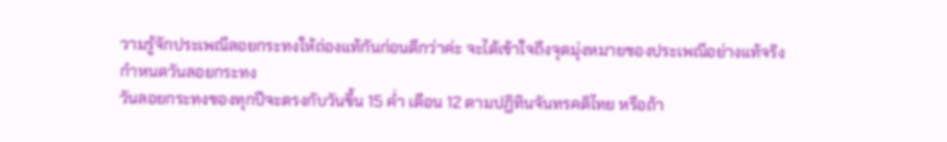วามรู้จักประเพณีลอยกระทงให้ถ่องแท้กันก่อนดีกว่าค่ะ จะได้เข้าใจถึงจุดมุ่งหมายของประเพณีอย่างแท้จริง
กำหนดวันลอยกระทง
วันลอยกระทงของทุกปีจะตรงกับวันขึ้น 15 ค่ำ เดือน 12 ตามปฏิทินจันทรคติไทย หรือถ้า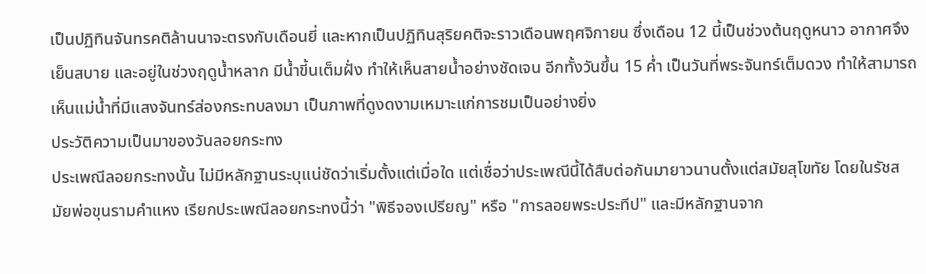เป็นปฏิทินจันทรคติล้านนาจะตรงกับเดือนยี่ และหากเป็นปฏิทินสุริยคติจะราวเดือนพฤศจิกายน ซึ่งเดือน 12 นี้เป็นช่วงต้นฤดูหนาว อากาศจึงเย็นสบาย และอยู่ในช่วงฤดูน้ำหลาก มีน้ำขี้นเต็มฝั่ง ทำให้เห็นสายน้ำอย่างชัดเจน อีกทั้งวันขึ้น 15 ค่ำ เป็นวันที่พระจันทร์เต็มดวง ทำให้สามารถเห็นแม่น้ำที่มีแสงจันทร์ส่องกระทบลงมา เป็นภาพที่ดูงดงามเหมาะแก่การชมเป็นอย่างยิ่ง
ประวัติความเป็นมาของวันลอยกระทง
ประเพณีลอยกระทงนั้น ไม่มีหลักฐานระบุแน่ชัดว่าเริ่มตั้งแต่เมื่อใด แต่เชื่อว่าประเพณีนี้ได้สืบต่อกันมายาวนานตั้งแต่สมัยสุโขทัย โดยในรัชสมัยพ่อขุนรามคำแหง เรียกประเพณีลอยกระทงนี้ว่า "พิธีจองเปรียญ" หรือ "การลอยพระประทีป" และมีหลักฐานจาก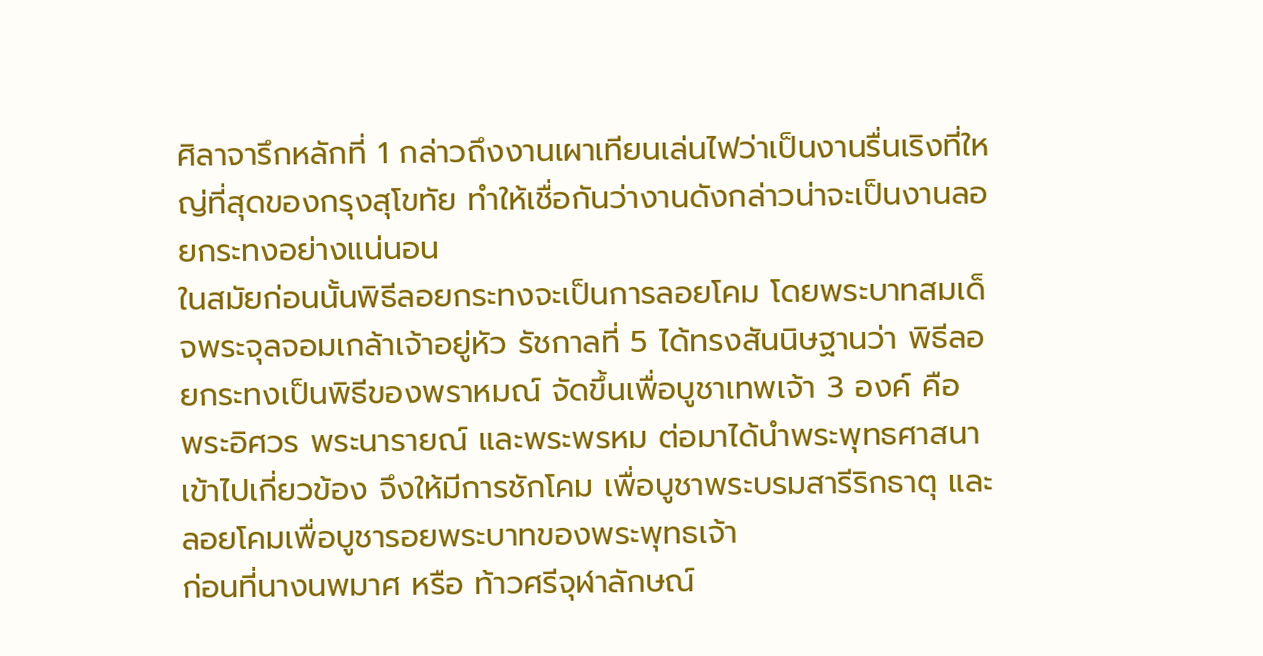ศิลาจารึกหลักที่ 1 กล่าวถึงงานเผาเทียนเล่นไฟว่าเป็นงานรื่นเริงที่ใหญ่ที่สุดของกรุงสุโขทัย ทำให้เชื่อกันว่างานดังกล่าวน่าจะเป็นงานลอยกระทงอย่างแน่นอน
ในสมัยก่อนนั้นพิธีลอยกระทงจะเป็นการลอยโคม โดยพระบาทสมเด็จพระจุลจอมเกล้าเจ้าอยู่หัว รัชกาลที่ 5 ได้ทรงสันนิษฐานว่า พิธีลอยกระทงเป็นพิธีของพราหมณ์ จัดขึ้นเพื่อบูชาเทพเจ้า 3 องค์ คือ พระอิศวร พระนารายณ์ และพระพรหม ต่อมาได้นำพระพุทธศาสนาเข้าไปเกี่ยวข้อง จึงให้มีการชักโคม เพื่อบูชาพระบรมสารีริกธาตุ และลอยโคมเพื่อบูชารอยพระบาทของพระพุทธเจ้า
ก่อนที่นางนพมาศ หรือ ท้าวศรีจุฬาลักษณ์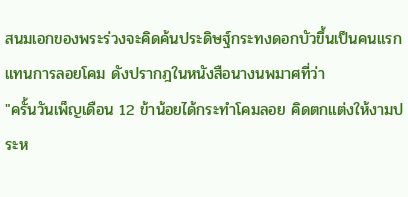สนมเอกของพระร่วงจะคิดค้นประดิษฐ์กระทงดอกบัวขึ้นเป็นคนแรกแทนการลอยโคม ดังปรากฎในหนังสือนางนพมาศที่ว่า
"ครั้นวันเพ็ญเดือน 12 ข้าน้อยได้กระทำโคมลอย คิดตกแต่งให้งามประห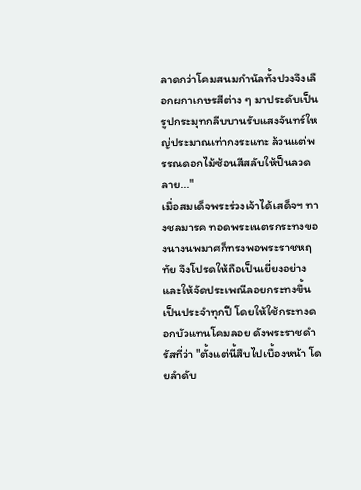ลาดกว่าโคมสนมกำนัลทั้งปวงจึงเลือกผกาเกษรสีต่าง ๆ มาประดับเป็นรูปกระมุทกลีบบานรับแสงจันทร์ใหญ่ประมาณเท่ากงระแทะ ล้วนแต่พรรณดอกไม้ซ้อนสีสลับให้ป็นลวดลาย..."
เมื่อสมเด็จพระร่วงเจ้าได้เสด็จฯ ทางชลมารค ทอดพระเนตรกระทงของนางนพมาศก็ทรงพอพระราชหฤทัย จึงโปรดให้ถือเป็นเยี่ยงอย่าง และให้จัดประเพณีลอยกระทงขึ้นเป็นประจำทุกปี โดยให้ใช้กระทงดอกบัวแทนโคมลอย ดังพระราชดำรัสที่ว่า "ตั้งแต่นี้สืบไปเบื้องหน้า โดยลำดับ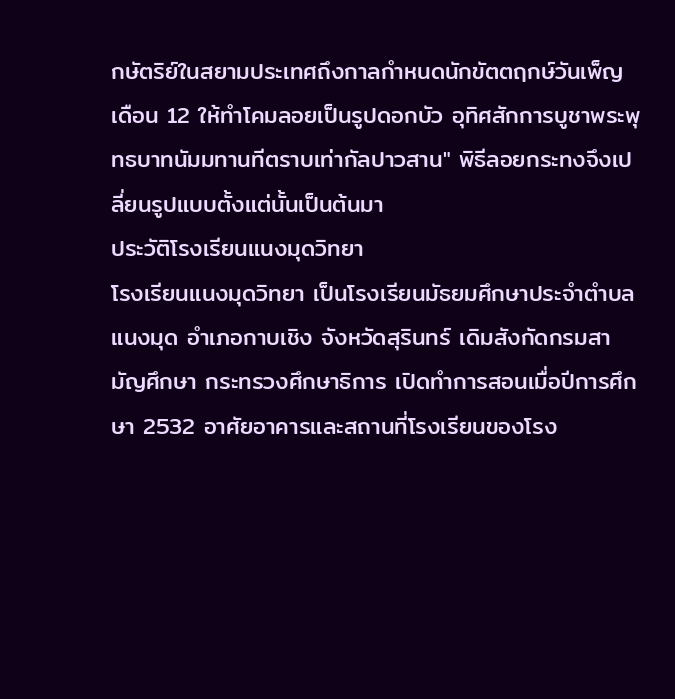กษัตริย์ในสยามประเทศถึงกาลกำหนดนักขัตตฤกษ์วันเพ็ญเดือน 12 ให้ทำโคมลอยเป็นรูปดอกบัว อุทิศสักการบูชาพระพุทธบาทนัมมทานทีตราบเท่ากัลปาวสาน" พิธีลอยกระทงจึงเปลี่ยนรูปแบบตั้งแต่นั้นเป็นต้นมา
ประวัติโรงเรียนแนงมุดวิทยา
โรงเรียนแนงมุดวิทยา เป็นโรงเรียนมัธยมศึกษาประจำตำบลแนงมุด อำเภอกาบเชิง จังหวัดสุรินทร์ เดิมสังกัดกรมสามัญศึกษา กระทรวงศึกษาธิการ เปิดทำการสอนเมื่อปีการศึกษา 2532 อาศัยอาคารและสถานที่โรงเรียนของโรง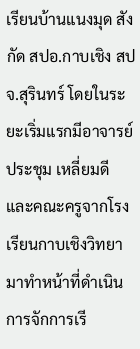เรียนบ้านแนงมุด สังกัด สปอ.กาบเชิง สปจ.สุรินทร์ โดยในระยะเริ่มแรกมีอาจารย์ ประชุม เหลี่ยมดี และคณะครูจากโรงเรียนกาบเชิงวิทยา มาทำหน้าที่ดำเนินการจักการเรี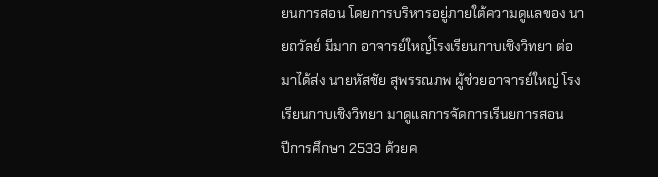ยนการสอน โดยการบริหารอยู่ภายใต้ความดูแลของ นายถวัลย์ มีมาก อาจารย์ใหญ่์โรงเรียนกาบเชิงวิทยา ต่อมาได้ส่ง นายหัสชัย สุพรรณภพ ผู้ช่วยอาจารย์ใหญ่ โรงเรียนกาบเชิงวิทยา มาดูแลการจัดการเรีนยการสอน
ปีการศึกษา 2533 ด้วยค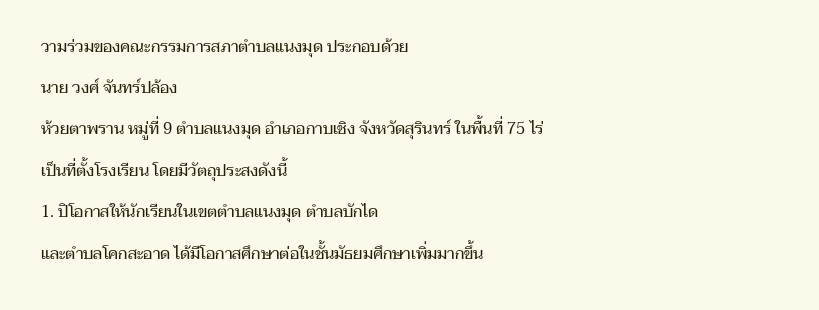วามร่วมของคณะกรรมการสภาตำบลแนงมุด ประกอบด้วย
นาย วงศ์ จันทร์ปล้อง
ห้วยตาพราน หมู่ที่ 9 ตำบลแนงมุด อำเภอกาบเชิง จังหวัดสุรินทร์ ในพื้นที่ 75 ไร่
เป็นที่ตั้งโรงเรียน โดยมีวัตถุประสงดังนี้
1. ปิโอกาสให้นักเรียนในเขตตำบลแนงมุด ตำบลบักได
และตำบลโคกสะอาด ได้มีโอกาสศึกษาต่อในชั้นมัธยมศึกษาเพิ่มมากขึ้น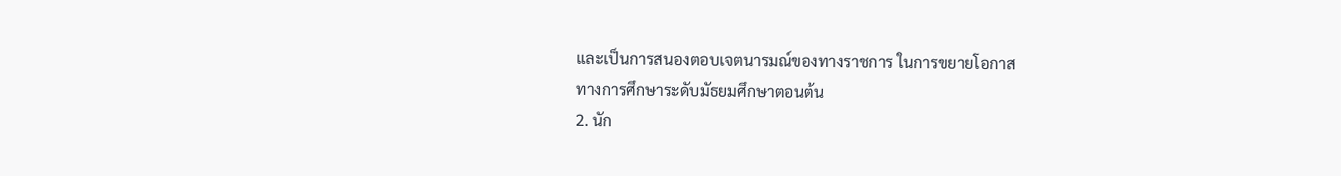และเป็นการสนองตอบเจตนารมณ์ของทางราชการ ในการขยายโอกาส
ทางการศึกษาระดับมัธยมศึกษาตอนต้น
2. นัก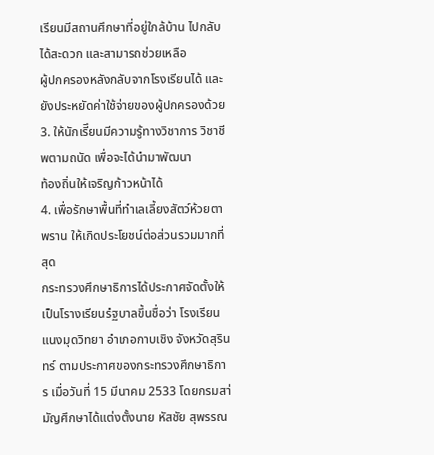เรียนมีสถานศึกษาที่อยู่ใกล้บ้าน ไปกลับได้สะดวก และสามารถช่วยเหลือ
ผู้ปกครองหลังกลับจากโรงเรียนได้ และยังประหยัดค่าใช้จ่ายของผู้ปกครองด้วย
3. ให้นักเรีึยนมีความรู้ทางวิชาการ วิชาชีพตามถนัด เพื่อจะได้นำมาพัฒนา
ท้องถิ่นให้เจริญก้าวหน้าได้
4. เพื่อรักษาพื้นที่ทำเลเลี้ยงสัตว์ห้วยตาพราน ให้เกิดประโยชน์ต่อส่วนรวมมากที่สุด
กระทรวงศึกษาธิการได้ประกาศจัดตั้งให้เป็นโรางเรียนรํฐบาลขึ้นชื่อว่า โรงเรียนแนงมุดวิทยา อำเภอกาบเชิง จังหวัดสุรินทร์ ตามประกาศของกระทรวงศึกษาธิการ เมื่อวันที่ 15 มีนาคม 2533 โดยกรมสา่มัญศึกษาได้แต่งตั้งนาย หัสชัย สุพรรณ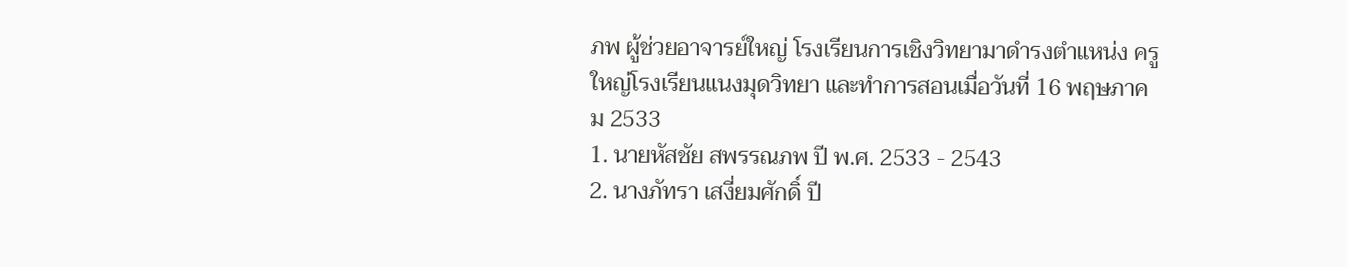ภพ ผู้ช่วยอาจารย์ใหญ่ โรงเรียนการเชิงวิทยามาดำรงตำแหน่ง ครูใหญ่โรงเรียนแนงมุดวิทยา และทำการสอนเมื่อวันที่ 16 พฤษภาคม 2533
1. นายหัสชัย สพรรณภพ ปี พ.ศ. 2533 - 2543
2. นางภัทรา เสงี่ยมศักดิ์ ปี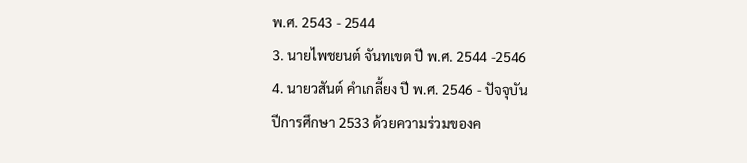พ.ศ. 2543 - 2544
3. นายไพชยนต์ จันทเขต ปี พ.ศ. 2544 -2546
4. นายวสันต์ คำเกลี้ยง ปี พ.ศ. 2546 - ปัจจุบัน
ปีการศึกษา 2533 ด้วยความร่วมของค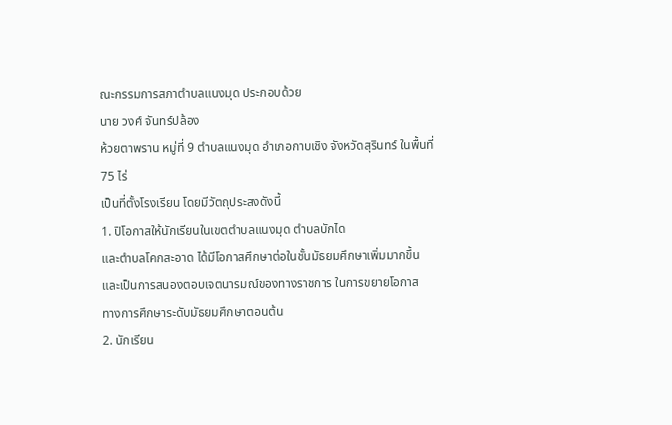ณะกรรมการสภาตำบลแนงมุด ประกอบด้วย
นาย วงศ์ จันทร์ปล้อง
ห้วยตาพราน หมู่ที่ 9 ตำบลแนงมุด อำเภอกาบเชิง จังหวัดสุรินทร์ ในพื้นที่ 75 ไร่
เป็นที่ตั้งโรงเรียน โดยมีวัตถุประสงดังนี้
1. ปิโอกาสให้นักเรียนในเขตตำบลแนงมุด ตำบลบักได
และตำบลโคกสะอาด ได้มีโอกาสศึกษาต่อในชั้นมัธยมศึกษาเพิ่มมากขึ้น
และเป็นการสนองตอบเจตนารมณ์ของทางราชการ ในการขยายโอกาส
ทางการศึกษาระดับมัธยมศึกษาตอนต้น
2. นักเรียน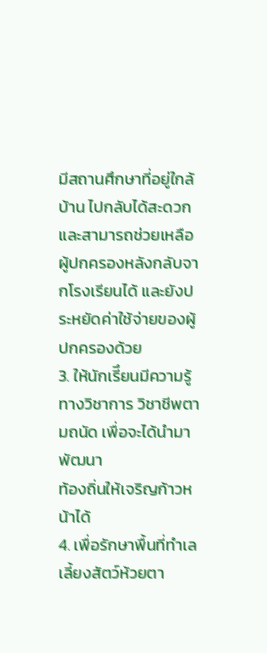มีสถานศึกษาที่อยู่ใกล้บ้าน ไปกลับได้สะดวก และสามารถช่วยเหลือ
ผู้ปกครองหลังกลับจากโรงเรียนได้ และยังประหยัดค่าใช้จ่ายของผู้ปกครองด้วย
3. ให้นักเรีึยนมีความรู้ทางวิชาการ วิชาชีพตามถนัด เพื่อจะได้นำมาพัฒนา
ท้องถิ่นให้เจริญก้าวหน้าได้
4. เพื่อรักษาพื้นที่ทำเลเลี้ยงสัตว์ห้วยตา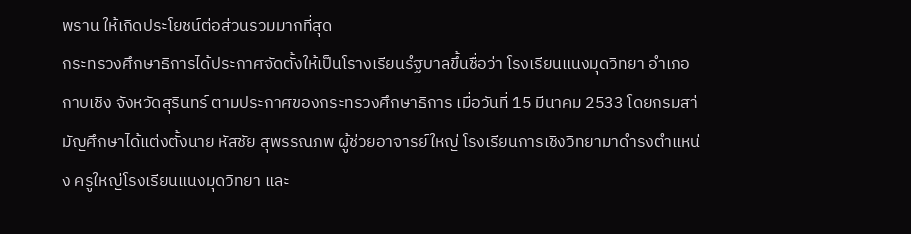พราน ให้เกิดประโยชน์ต่อส่วนรวมมากที่สุด
กระทรวงศึกษาธิการได้ประกาศจัดตั้งให้เป็นโรางเรียนรํฐบาลขึ้นชื่อว่า โรงเรียนแนงมุดวิทยา อำเภอกาบเชิง จังหวัดสุรินทร์ ตามประกาศของกระทรวงศึกษาธิการ เมื่อวันที่ 15 มีนาคม 2533 โดยกรมสา่มัญศึกษาได้แต่งตั้งนาย หัสชัย สุพรรณภพ ผู้ช่วยอาจารย์ใหญ่ โรงเรียนการเชิงวิทยามาดำรงตำแหน่ง ครูใหญ่โรงเรียนแนงมุดวิทยา และ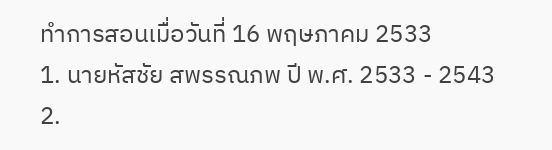ทำการสอนเมื่อวันที่ 16 พฤษภาคม 2533
1. นายหัสชัย สพรรณภพ ปี พ.ศ. 2533 - 2543
2.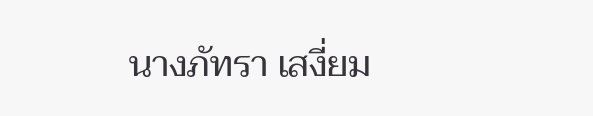นางภัทรา เสงี่ยม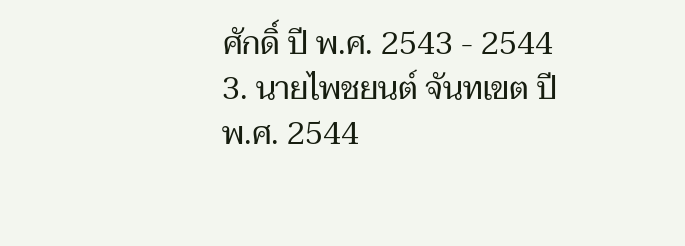ศักดิ์ ปี พ.ศ. 2543 - 2544
3. นายไพชยนต์ จันทเขต ปี พ.ศ. 2544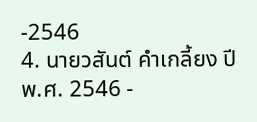-2546
4. นายวสันต์ คำเกลี้ยง ปี พ.ศ. 2546 -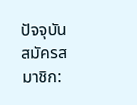ปัจจุบัน
สมัครสมาชิก: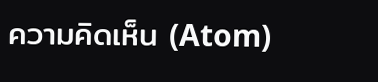ความคิดเห็น (Atom)